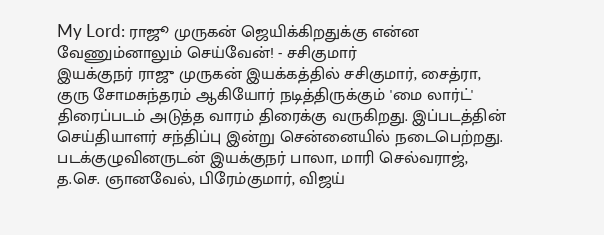My Lord: ராஜூ முருகன் ஜெயிக்கிறதுக்கு என்ன வேணும்னாலும் செய்வேன்! - சசிகுமார்
இயக்குநர் ராஜு முருகன் இயக்கத்தில் சசிகுமார், சைத்ரா, குரு சோமசுந்தரம் ஆகியோர் நடித்திருக்கும் 'மை லார்ட்' திரைப்படம் அடுத்த வாரம் திரைக்கு வருகிறது. இப்படத்தின் செய்தியாளர் சந்திப்பு இன்று சென்னையில் நடைபெற்றது. படக்குழுவினருடன் இயக்குநர் பாலா, மாரி செல்வராஜ், த.செ. ஞானவேல், பிரேம்குமார், விஜய்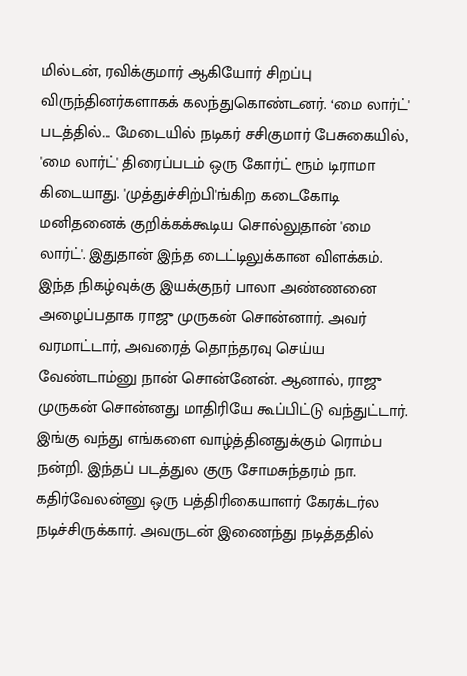மில்டன், ரவிக்குமார் ஆகியோர் சிறப்பு விருந்தினர்களாகக் கலந்துகொண்டனர். ‘மை லார்ட்' படத்தில்... மேடையில் நடிகர் சசிகுமார் பேசுகையில், 'மை லார்ட்' திரைப்படம் ஒரு கோர்ட் ரூம் டிராமா கிடையாது. 'முத்துச்சிற்பி'ங்கிற கடைகோடி மனிதனைக் குறிக்கக்கூடிய சொல்லுதான் 'மை லார்ட்'. இதுதான் இந்த டைட்டிலுக்கான விளக்கம். இந்த நிகழ்வுக்கு இயக்குநர் பாலா அண்ணனை அழைப்பதாக ராஜு முருகன் சொன்னார். அவர் வரமாட்டார், அவரைத் தொந்தரவு செய்ய வேண்டாம்னு நான் சொன்னேன். ஆனால், ராஜு முருகன் சொன்னது மாதிரியே கூப்பிட்டு வந்துட்டார். இங்கு வந்து எங்களை வாழ்த்தினதுக்கும் ரொம்ப நன்றி. இந்தப் படத்துல குரு சோமசுந்தரம் நா. கதிர்வேலன்னு ஒரு பத்திரிகையாளர் கேரக்டர்ல நடிச்சிருக்கார். அவருடன் இணைந்து நடித்ததில்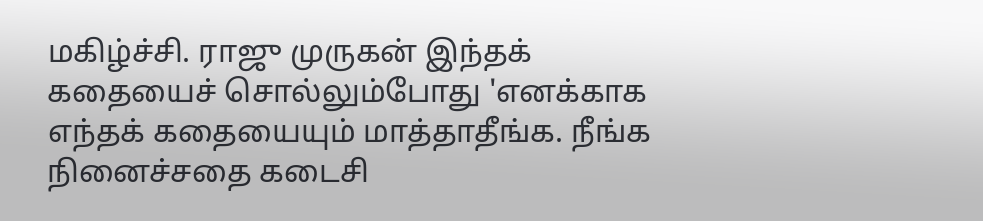மகிழ்ச்சி. ராஜு முருகன் இந்தக் கதையைச் சொல்லும்போது 'எனக்காக எந்தக் கதையையும் மாத்தாதீங்க. நீங்க நினைச்சதை கடைசி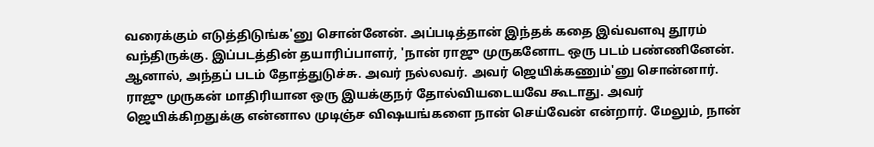வரைக்கும் எடுத்திடுங்க'னு சொன்னேன். அப்படித்தான் இந்தக் கதை இவ்வளவு தூரம் வந்திருக்கு. இப்படத்தின் தயாரிப்பாளர், 'நான் ராஜு முருகனோட ஒரு படம் பண்ணினேன். ஆனால், அந்தப் படம் தோத்துடுச்சு. அவர் நல்லவர். அவர் ஜெயிக்கணும்'னு சொன்னார். ராஜு முருகன் மாதிரியான ஒரு இயக்குநர் தோல்வியடையவே கூடாது. அவர் ஜெயிக்கிறதுக்கு என்னால முடிஞ்ச விஷயங்களை நான் செய்வேன் என்றார். மேலும், நான்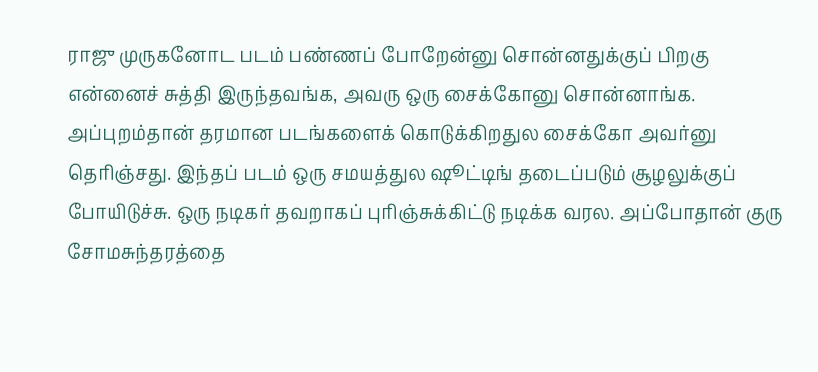ராஜு முருகனோட படம் பண்ணப் போறேன்னு சொன்னதுக்குப் பிறகு என்னைச் சுத்தி இருந்தவங்க, அவரு ஒரு சைக்கோனு சொன்னாங்க. அப்புறம்தான் தரமான படங்களைக் கொடுக்கிறதுல சைக்கோ அவர்னு தெரிஞ்சது. இந்தப் படம் ஒரு சமயத்துல ஷூட்டிங் தடைப்படும் சூழலுக்குப் போயிடுச்சு. ஒரு நடிகர் தவறாகப் புரிஞ்சுக்கிட்டு நடிக்க வரல. அப்போதான் குரு சோமசுந்தரத்தை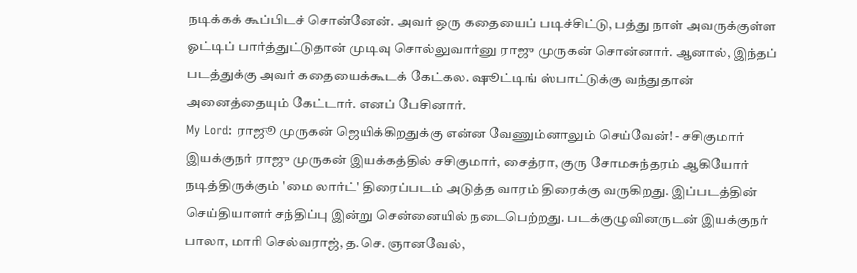நடிக்கக் கூப்பிடச் சொன்னேன். அவர் ஒரு கதையைப் படிச்சிட்டு, பத்து நாள் அவருக்குள்ள ஓட்டிப் பார்த்துட்டுதான் முடிவு சொல்லுவார்னு ராஜு முருகன் சொன்னார். ஆனால், இந்தப் படத்துக்கு அவர் கதையைக்கூடக் கேட்கல. ஷூட்டிங் ஸ்பாட்டுக்கு வந்துதான் அனைத்தையும் கேட்டார். எனப் பேசினார்.
My Lord: ராஜூ முருகன் ஜெயிக்கிறதுக்கு என்ன வேணும்னாலும் செய்வேன்! - சசிகுமார்
இயக்குநர் ராஜு முருகன் இயக்கத்தில் சசிகுமார், சைத்ரா, குரு சோமசுந்தரம் ஆகியோர் நடித்திருக்கும் 'மை லார்ட்' திரைப்படம் அடுத்த வாரம் திரைக்கு வருகிறது. இப்படத்தின் செய்தியாளர் சந்திப்பு இன்று சென்னையில் நடைபெற்றது. படக்குழுவினருடன் இயக்குநர் பாலா, மாரி செல்வராஜ், த.செ. ஞானவேல்,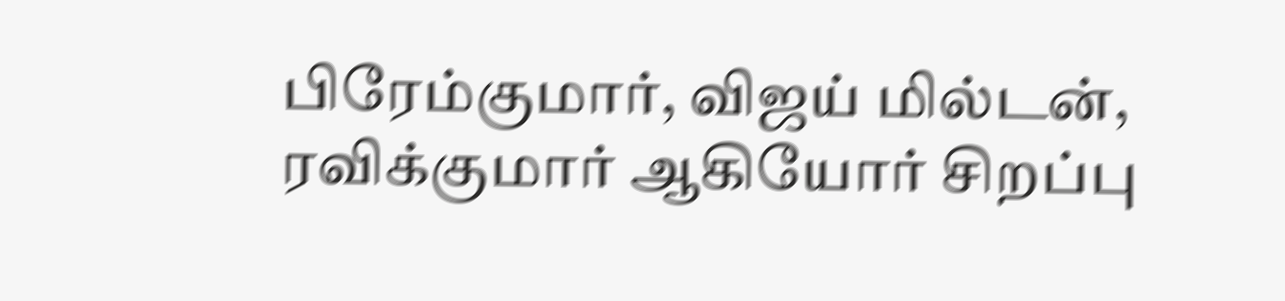பிரேம்குமார், விஜய் மில்டன், ரவிக்குமார் ஆகியோர் சிறப்பு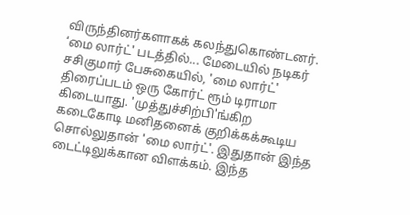விருந்தினர்களாகக் கலந்துகொண்டனர். ‘மை லார்ட்' படத்தில்... மேடையில் நடிகர் சசிகுமார் பேசுகையில், 'மை லார்ட்' திரைப்படம் ஒரு கோர்ட் ரூம் டிராமா கிடையாது. 'முத்துச்சிற்பி'ங்கிற கடைகோடி மனிதனைக் குறிக்கக்கூடிய சொல்லுதான் 'மை லார்ட்'. இதுதான் இந்த டைட்டிலுக்கான விளக்கம். இந்த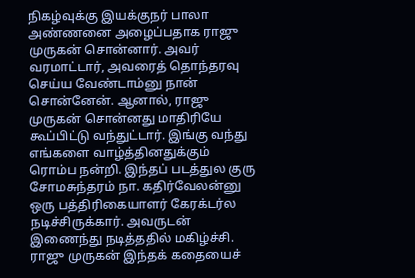நிகழ்வுக்கு இயக்குநர் பாலா அண்ணனை அழைப்பதாக ராஜு முருகன் சொன்னார். அவர் வரமாட்டார், அவரைத் தொந்தரவு செய்ய வேண்டாம்னு நான் சொன்னேன். ஆனால், ராஜு முருகன் சொன்னது மாதிரியே கூப்பிட்டு வந்துட்டார். இங்கு வந்து எங்களை வாழ்த்தினதுக்கும் ரொம்ப நன்றி. இந்தப் படத்துல குரு சோமசுந்தரம் நா. கதிர்வேலன்னு ஒரு பத்திரிகையாளர் கேரக்டர்ல நடிச்சிருக்கார். அவருடன் இணைந்து நடித்ததில் மகிழ்ச்சி. ராஜு முருகன் இந்தக் கதையைச்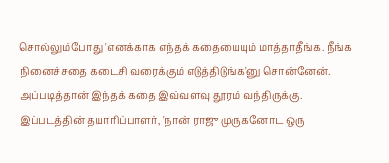சொல்லும்போது 'எனக்காக எந்தக் கதையையும் மாத்தாதீங்க. நீங்க நினைச்சதை கடைசி வரைக்கும் எடுத்திடுங்க'னு சொன்னேன். அப்படித்தான் இந்தக் கதை இவ்வளவு தூரம் வந்திருக்கு. இப்படத்தின் தயாரிப்பாளர், 'நான் ராஜு முருகனோட ஒரு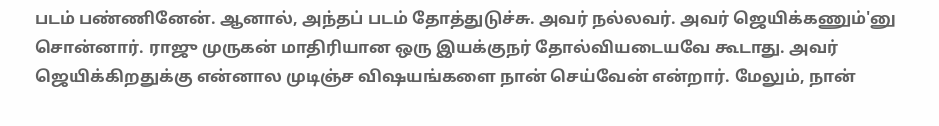படம் பண்ணினேன். ஆனால், அந்தப் படம் தோத்துடுச்சு. அவர் நல்லவர். அவர் ஜெயிக்கணும்'னு சொன்னார். ராஜு முருகன் மாதிரியான ஒரு இயக்குநர் தோல்வியடையவே கூடாது. அவர் ஜெயிக்கிறதுக்கு என்னால முடிஞ்ச விஷயங்களை நான் செய்வேன் என்றார். மேலும், நான்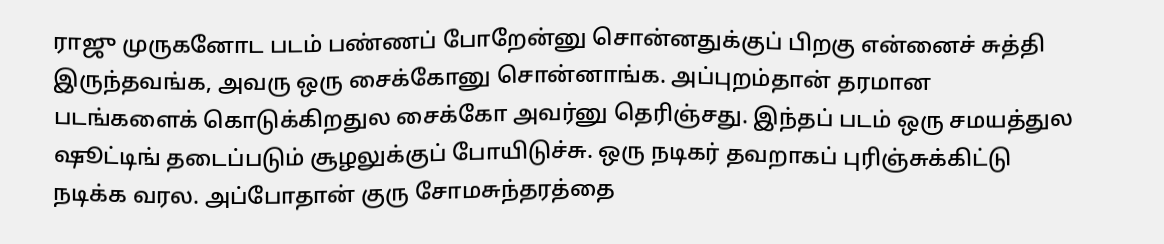ராஜு முருகனோட படம் பண்ணப் போறேன்னு சொன்னதுக்குப் பிறகு என்னைச் சுத்தி இருந்தவங்க, அவரு ஒரு சைக்கோனு சொன்னாங்க. அப்புறம்தான் தரமான படங்களைக் கொடுக்கிறதுல சைக்கோ அவர்னு தெரிஞ்சது. இந்தப் படம் ஒரு சமயத்துல ஷூட்டிங் தடைப்படும் சூழலுக்குப் போயிடுச்சு. ஒரு நடிகர் தவறாகப் புரிஞ்சுக்கிட்டு நடிக்க வரல. அப்போதான் குரு சோமசுந்தரத்தை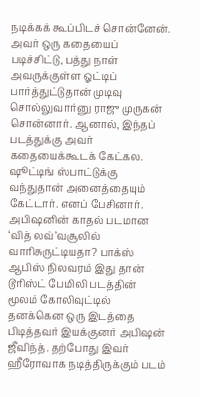நடிக்கக் கூப்பிடச் சொன்னேன். அவர் ஒரு கதையைப் படிச்சிட்டு, பத்து நாள் அவருக்குள்ள ஓட்டிப் பார்த்துட்டுதான் முடிவு சொல்லுவார்னு ராஜு முருகன் சொன்னார். ஆனால், இந்தப் படத்துக்கு அவர் கதையைக்கூடக் கேட்கல. ஷூட்டிங் ஸ்பாட்டுக்கு வந்துதான் அனைத்தையும் கேட்டார். எனப் பேசினார்.
அபிஷனின் காதல் படமான ‘வித் லவ்’வசூலில் வாரிசுருட்டியதா? பாக்ஸ் ஆபிஸ் நிலவரம் இது தான்
டூரிஸ்ட் பேமிலி படத்தின் மூலம் கோலிவுட்டில் தனக்கென ஒரு இடத்தை பிடித்தவர் இயக்குனர் அபிஷன் ஜீவிந்த். தற்போது இவர் ஹீரோவாக நடித்திருக்கும் படம்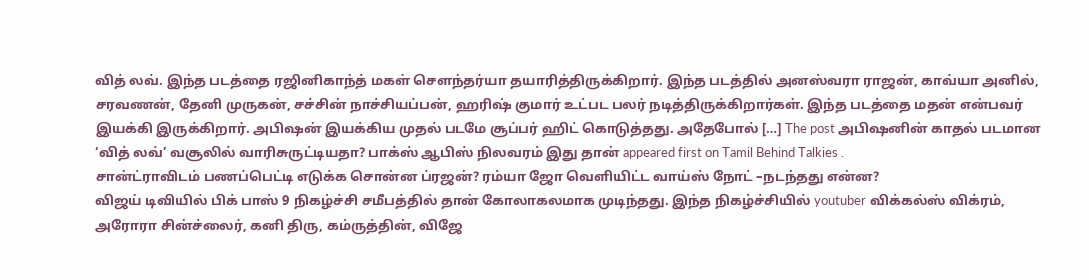வித் லவ். இந்த படத்தை ரஜினிகாந்த் மகள் சௌந்தர்யா தயாரித்திருக்கிறார். இந்த படத்தில் அனஸ்வரா ராஜன், காவ்யா அனில், சரவணன், தேனி முருகன், சச்சின் நாச்சியப்பன், ஹரிஷ் குமார் உட்பட பலர் நடித்திருக்கிறார்கள். இந்த படத்தை மதன் என்பவர் இயக்கி இருக்கிறார். அபிஷன் இயக்கிய முதல் படமே சூப்பர் ஹிட் கொடுத்தது. அதேபோல் […] The post அபிஷனின் காதல் படமான ‘வித் லவ்’ வசூலில் வாரிசுருட்டியதா? பாக்ஸ் ஆபிஸ் நிலவரம் இது தான் appeared first on Tamil Behind Talkies .
சான்ட்ராவிடம் பணப்பெட்டி எடுக்க சொன்ன ப்ரஜன்? ரம்யா ஜோ வெளியிட்ட வாய்ஸ் நோட் –நடந்தது என்ன?
விஜய் டிவியில் பிக் பாஸ் 9 நிகழ்ச்சி சமீபத்தில் தான் கோலாகலமாக முடிந்தது. இந்த நிகழ்ச்சியில் youtuber விக்கல்ஸ் விக்ரம், அரோரா சின்ச்லைர், கனி திரு, கம்ருத்தின், விஜே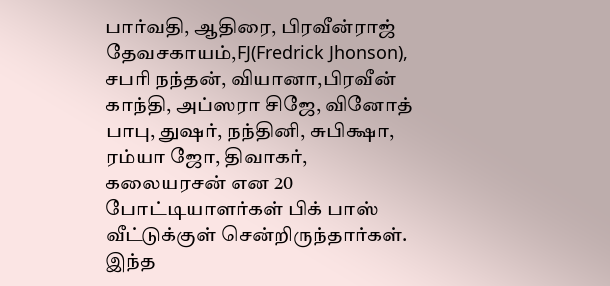பார்வதி, ஆதிரை, பிரவீன்ராஜ் தேவசகாயம்,FJ(Fredrick Jhonson), சபரி நந்தன், வியானா,பிரவீன் காந்தி, அப்ஸரா சிஜே, வினோத் பாபு, துஷர், நந்தினி, சுபிக்ஷா, ரம்யா ஜோ, திவாகர், கலையரசன் என 20 போட்டியாளர்கள் பிக் பாஸ் வீட்டுக்குள் சென்றிருந்தார்கள். இந்த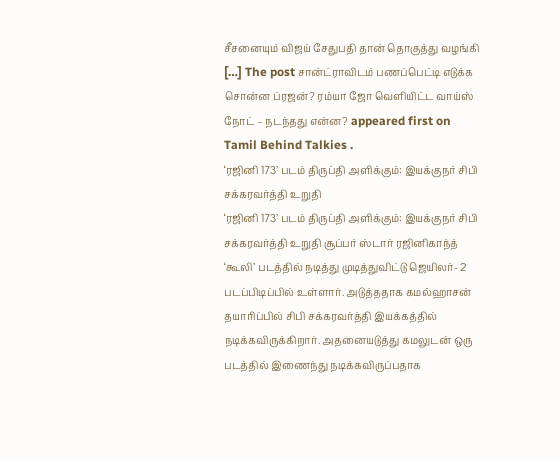சீசனையும் விஜய் சேதுபதி தான் தொகுத்து வழங்கி […] The post சான்ட்ராவிடம் பணப்பெட்டி எடுக்க சொன்ன ப்ரஜன்? ரம்யா ஜோ வெளியிட்ட வாய்ஸ் நோட் – நடந்தது என்ன? appeared first on Tamil Behind Talkies .
‘ரஜினி 173’ படம் திருப்தி அளிக்கும்: இயக்குநர் சிபி சக்கரவர்த்தி உறுதி
‘ரஜினி 173’ படம் திருப்தி அளிக்கும்: இயக்குநர் சிபி சக்கரவர்த்தி உறுதி சூப்பர் ஸ்டார் ரஜினிகாந்த் ‘கூலி’ படத்தில் நடித்து முடித்துவிட்டு ஜெயிலர்- 2 படப்பிடிப்பில் உள்ளார். அடுத்ததாக கமல்ஹாசன் தயாரிப்பில் சிபி சக்கரவர்த்தி இயக்கத்தில் நடிக்கவிருக்கிறார். அதனையடுத்து கமலுடன் ஒரு படத்தில் இணைந்து நடிக்கவிருப்பதாக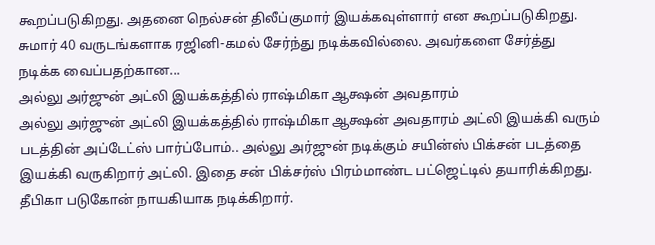கூறப்படுகிறது. அதனை நெல்சன் திலீப்குமார் இயக்கவுள்ளார் என கூறப்படுகிறது. சுமார் 40 வருடங்களாக ரஜினி-கமல் சேர்ந்து நடிக்கவில்லை. அவர்களை சேர்த்து நடிக்க வைப்பதற்கான...
அல்லு அர்ஜுன் அட்லி இயக்கத்தில் ராஷ்மிகா ஆக்ஷன் அவதாரம்
அல்லு அர்ஜுன் அட்லி இயக்கத்தில் ராஷ்மிகா ஆக்ஷன் அவதாரம் அட்லி இயக்கி வரும் படத்தின் அப்டேட்ஸ் பார்ப்போம்.. அல்லு அர்ஜுன் நடிக்கும் சயின்ஸ் பிக்சன் படத்தை இயக்கி வருகிறார் அட்லி. இதை சன் பிக்சர்ஸ் பிரம்மாண்ட பட்ஜெட்டில் தயாரிக்கிறது. தீபிகா படுகோன் நாயகியாக நடிக்கிறார்.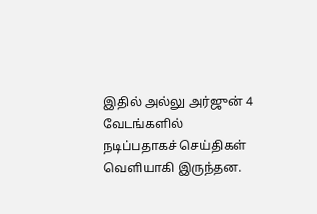இதில் அல்லு அர்ஜுன் 4 வேடங்களில் நடிப்பதாகச் செய்திகள் வெளியாகி இருந்தன.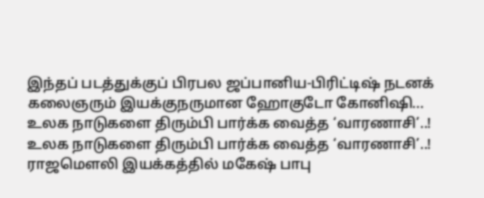இந்தப் படத்துக்குப் பிரபல ஜப்பானிய-பிரிட்டிஷ் நடனக் கலைஞரும் இயக்குநருமான ஹோகுடோ கோனிஷி...
உலக நாடுகளை திரும்பி பார்க்க வைத்த ‘வாரணாசி’..!
உலக நாடுகளை திரும்பி பார்க்க வைத்த ‘வாரணாசி’..! ராஜமௌலி இயக்கத்தில் மகேஷ் பாபு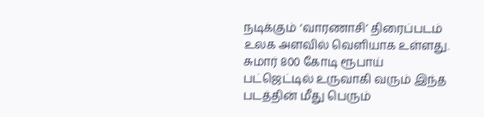நடிக்கும் ‘வாரணாசி’ திரைப்படம் உலக அளவில் வெளியாக உள்ளது. சுமார் 800 கோடி ரூபாய் பட்ஜெட்டில் உருவாகி வரும் இந்த படத்தின் மீது பெரும்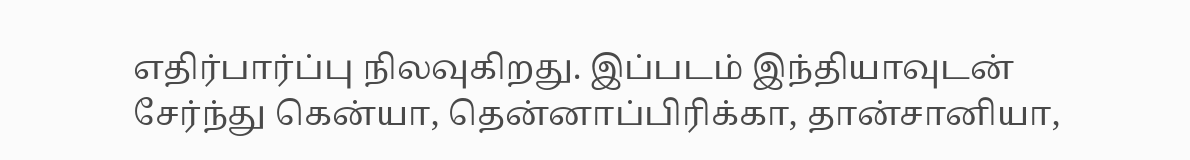எதிர்பார்ப்பு நிலவுகிறது. இப்படம் இந்தியாவுடன் சேர்ந்து கென்யா, தென்னாப்பிரிக்கா, தான்சானியா,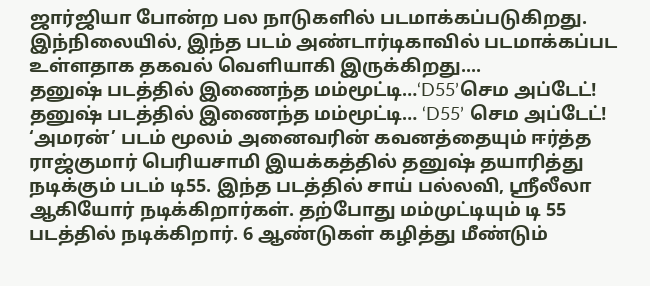ஜார்ஜியா போன்ற பல நாடுகளில் படமாக்கப்படுகிறது. இந்நிலையில், இந்த படம் அண்டார்டிகாவில் படமாக்கப்பட உள்ளதாக தகவல் வெளியாகி இருக்கிறது....
தனுஷ் படத்தில் இணைந்த மம்மூட்டி…‘D55’செம அப்டேட்!
தனுஷ் படத்தில் இணைந்த மம்மூட்டி… ‘D55’ செம அப்டேட்! ‘அமரன்’ படம் மூலம் அனைவரின் கவனத்தையும் ஈர்த்த ராஜ்குமார் பெரியசாமி இயக்கத்தில் தனுஷ் தயாரித்து நடிக்கும் படம் டி55. இந்த படத்தில் சாய் பல்லவி, ஸ்ரீலீலா ஆகியோர் நடிக்கிறார்கள். தற்போது மம்முட்டியும் டி 55 படத்தில் நடிக்கிறார். 6 ஆண்டுகள் கழித்து மீண்டும்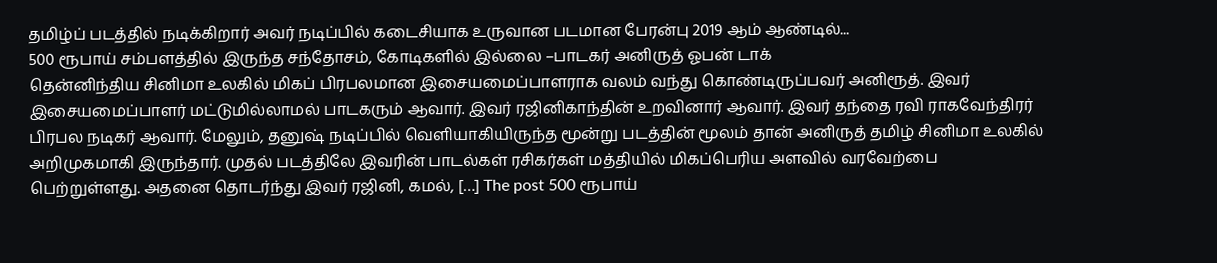தமிழ்ப் படத்தில் நடிக்கிறார் அவர் நடிப்பில் கடைசியாக உருவான படமான பேரன்பு 2019 ஆம் ஆண்டில்...
500 ரூபாய் சம்பளத்தில் இருந்த சந்தோசம், கோடிகளில் இல்லை –பாடகர் அனிருத் ஓபன் டாக்
தென்னிந்திய சினிமா உலகில் மிகப் பிரபலமான இசையமைப்பாளராக வலம் வந்து கொண்டிருப்பவர் அனிரூத். இவர் இசையமைப்பாளர் மட்டுமில்லாமல் பாடகரும் ஆவார். இவர் ரஜினிகாந்தின் உறவினார் ஆவார். இவர் தந்தை ரவி ராகவேந்திரர் பிரபல நடிகர் ஆவார். மேலும், தனுஷ் நடிப்பில் வெளியாகியிருந்த மூன்று படத்தின் மூலம் தான் அனிருத் தமிழ் சினிமா உலகில் அறிமுகமாகி இருந்தார். முதல் படத்திலே இவரின் பாடல்கள் ரசிகர்கள் மத்தியில் மிகப்பெரிய அளவில் வரவேற்பை பெற்றுள்ளது. அதனை தொடர்ந்து இவர் ரஜினி, கமல், […] The post 500 ரூபாய்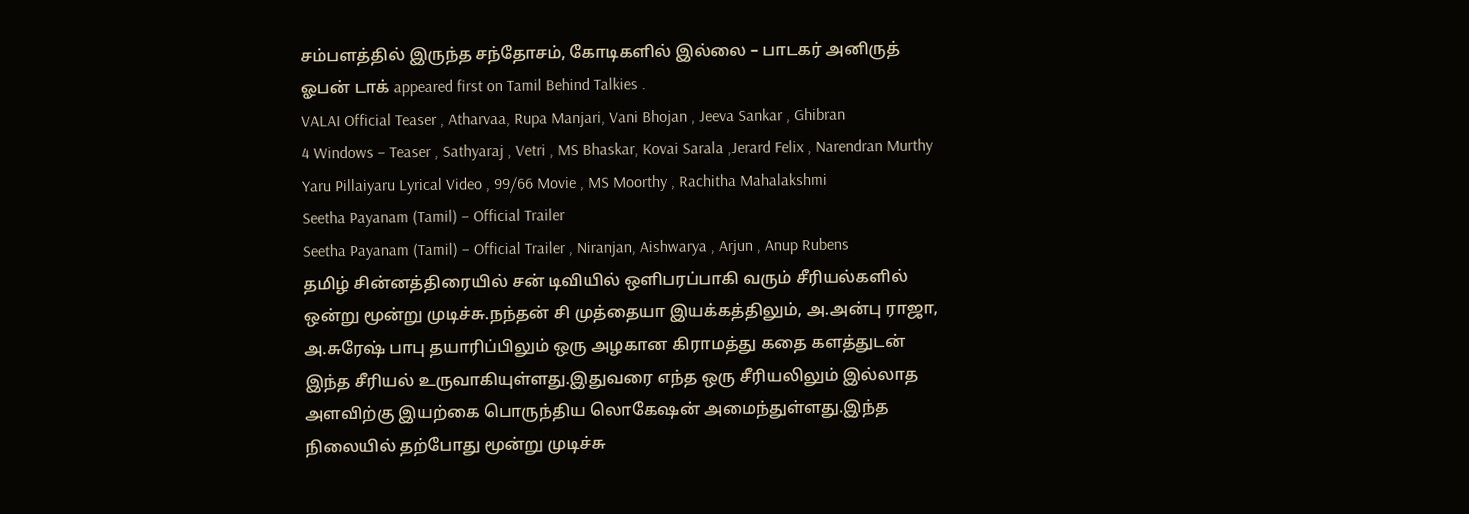சம்பளத்தில் இருந்த சந்தோசம், கோடிகளில் இல்லை – பாடகர் அனிருத் ஓபன் டாக் appeared first on Tamil Behind Talkies .
VALAI Official Teaser , Atharvaa, Rupa Manjari, Vani Bhojan , Jeeva Sankar , Ghibran
4 Windows – Teaser , Sathyaraj , Vetri , MS Bhaskar, Kovai Sarala ,Jerard Felix , Narendran Murthy
Yaru Pillaiyaru Lyrical Video , 99/66 Movie , MS Moorthy , Rachitha Mahalakshmi
Seetha Payanam (Tamil) – Official Trailer
Seetha Payanam (Tamil) – Official Trailer , Niranjan, Aishwarya , Arjun , Anup Rubens
தமிழ் சின்னத்திரையில் சன் டிவியில் ஒளிபரப்பாகி வரும் சீரியல்களில் ஒன்று மூன்று முடிச்சு.நந்தன் சி முத்தையா இயக்கத்திலும், அ.அன்பு ராஜா, அ.சுரேஷ் பாபு தயாரிப்பிலும் ஒரு அழகான கிராமத்து கதை களத்துடன் இந்த சீரியல் உருவாகியுள்ளது.இதுவரை எந்த ஒரு சீரியலிலும் இல்லாத அளவிற்கு இயற்கை பொருந்திய லொகேஷன் அமைந்துள்ளது.இந்த நிலையில் தற்போது மூன்று முடிச்சு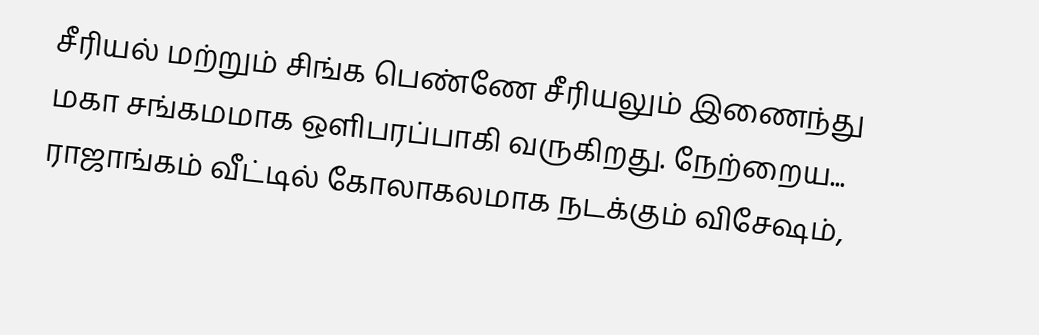சீரியல் மற்றும் சிங்க பெண்ணே சீரியலும் இணைந்து மகா சங்கமமாக ஒளிபரப்பாகி வருகிறது. நேற்றைய...
ராஜாங்கம் வீட்டில் கோலாகலமாக நடக்கும் விசேஷம்,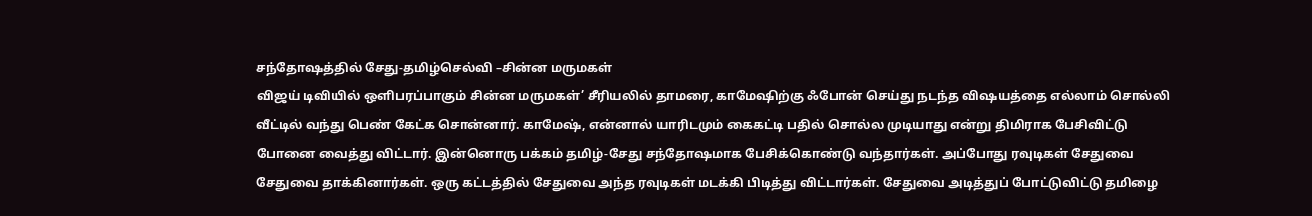சந்தோஷத்தில் சேது-தமிழ்செல்வி –சின்ன மருமகள்
விஜய் டிவியில் ஒளிபரப்பாகும் சின்ன மருமகள்’ சீரியலில் தாமரை, காமேஷிற்கு ஃபோன் செய்து நடந்த விஷயத்தை எல்லாம் சொல்லி வீட்டில் வந்து பெண் கேட்க சொன்னார். காமேஷ், என்னால் யாரிடமும் கைகட்டி பதில் சொல்ல முடியாது என்று திமிராக பேசிவிட்டு போனை வைத்து விட்டார். இன்னொரு பக்கம் தமிழ்-சேது சந்தோஷமாக பேசிக்கொண்டு வந்தார்கள். அப்போது ரவுடிகள் சேதுவை சேதுவை தாக்கினார்கள். ஒரு கட்டத்தில் சேதுவை அந்த ரவுடிகள் மடக்கி பிடித்து விட்டார்கள். சேதுவை அடித்துப் போட்டுவிட்டு தமிழை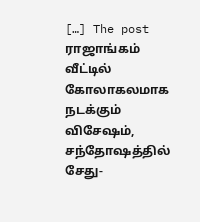[…] The post ராஜாங்கம் வீட்டில் கோலாகலமாக நடக்கும் விசேஷம், சந்தோஷத்தில் சேது-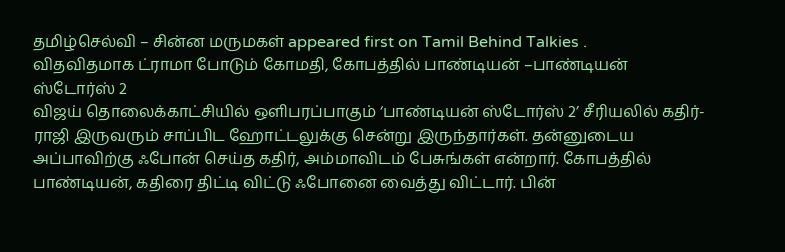தமிழ்செல்வி – சின்ன மருமகள் appeared first on Tamil Behind Talkies .
விதவிதமாக ட்ராமா போடும் கோமதி, கோபத்தில் பாண்டியன் –பாண்டியன் ஸ்டோர்ஸ் 2
விஜய் தொலைக்காட்சியில் ஒளிபரப்பாகும் ‘பாண்டியன் ஸ்டோர்ஸ் 2’ சீரியலில் கதிர்-ராஜி இருவரும் சாப்பிட ஹோட்டலுக்கு சென்று இருந்தார்கள். தன்னுடைய அப்பாவிற்கு ஃபோன் செய்த கதிர், அம்மாவிடம் பேசுங்கள் என்றார். கோபத்தில் பாண்டியன், கதிரை திட்டி விட்டு ஃபோனை வைத்து விட்டார். பின்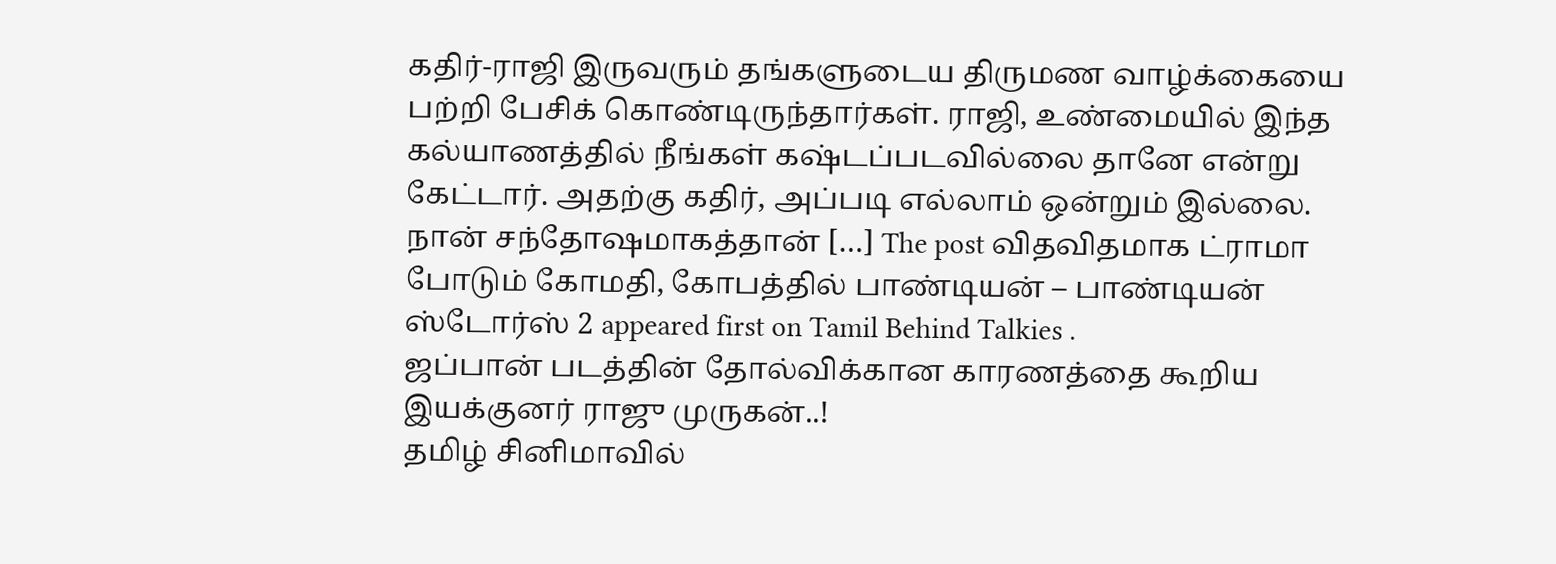கதிர்-ராஜி இருவரும் தங்களுடைய திருமண வாழ்க்கையை பற்றி பேசிக் கொண்டிருந்தார்கள். ராஜி, உண்மையில் இந்த கல்யாணத்தில் நீங்கள் கஷ்டப்படவில்லை தானே என்று கேட்டார். அதற்கு கதிர், அப்படி எல்லாம் ஒன்றும் இல்லை. நான் சந்தோஷமாகத்தான் […] The post விதவிதமாக ட்ராமா போடும் கோமதி, கோபத்தில் பாண்டியன் – பாண்டியன் ஸ்டோர்ஸ் 2 appeared first on Tamil Behind Talkies .
ஜப்பான் படத்தின் தோல்விக்கான காரணத்தை கூறிய இயக்குனர் ராஜு முருகன்..!
தமிழ் சினிமாவில்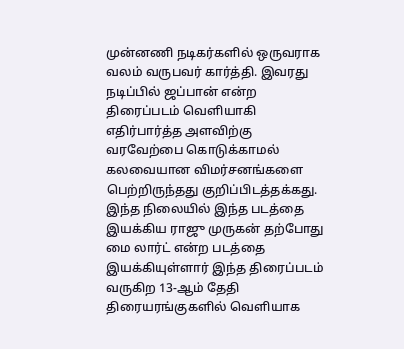முன்னணி நடிகர்களில் ஒருவராக வலம் வருபவர் கார்த்தி. இவரது நடிப்பில் ஜப்பான் என்ற திரைப்படம் வெளியாகி எதிர்பார்த்த அளவிற்கு வரவேற்பை கொடுக்காமல் கலவையான விமர்சனங்களை பெற்றிருந்தது குறிப்பிடத்தக்கது. இந்த நிலையில் இந்த படத்தை இயக்கிய ராஜு முருகன் தற்போது மை லார்ட் என்ற படத்தை இயக்கியுள்ளார் இந்த திரைப்படம் வருகிற 13-ஆம் தேதி திரையரங்குகளில் வெளியாக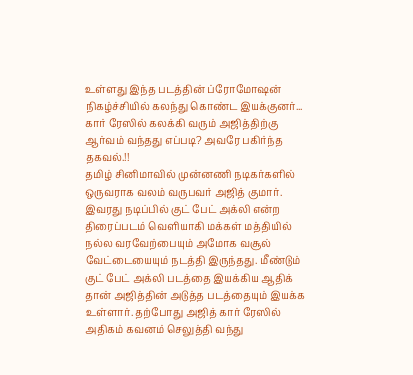உள்ளது இந்த படத்தின் ப்ரோமோஷன் நிகழ்ச்சியில் கலந்து கொண்ட இயக்குனர்...
கார் ரேஸில் கலக்கி வரும் அஜித்திற்கு ஆர்வம் வந்தது எப்படி? அவரே பகிர்ந்த தகவல்.!!
தமிழ் சினிமாவில் முன்னணி நடிகர்களில் ஒருவராக வலம் வருபவர் அஜித் குமார். இவரது நடிப்பில் குட் பேட் அக்லி என்ற திரைப்படம் வெளியாகி மக்கள் மத்தியில் நல்ல வரவேற்பையும் அமோக வசூல் வேட்டையையும் நடத்தி இருந்தது. மீண்டும் குட் பேட் அக்லி படத்தை இயக்கிய ஆதிக் தான் அஜித்தின் அடுத்த படத்தையும் இயக்க உள்ளார். தற்போது அஜித் கார் ரேஸில் அதிகம் கவனம் செலுத்தி வந்து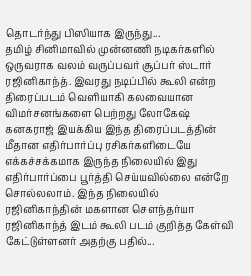தொடர்ந்து பிஸியாக இருந்து...
தமிழ் சினிமாவில் முன்னணி நடிகர்களில் ஒருவராக வலம் வருப்பவர் சூப்பர் ஸ்டார் ரஜினிகாந்த். இவரது நடிப்பில் கூலி என்ற திரைப்படம் வெளியாகி கலவையான விமர்சனங்களை பெற்றது லோகேஷ் கனகராஜ் இயக்கிய இந்த திரைப்படத்தின் மீதான எதிர்பார்ப்பு ரசிகர்களிடையே எக்கச்சக்கமாக இருந்த நிலையில் இது எதிர்பார்ப்பை பூர்த்தி செய்யவில்லை என்றே சொல்லலாம். இந்த நிலையில் ரஜினிகாந்தின் மகளான சௌந்தர்யா ரஜினிகாந்த் இடம் கூலி படம் குறித்த கேள்வி கேட்டுள்ளனர் அதற்கு பதில்...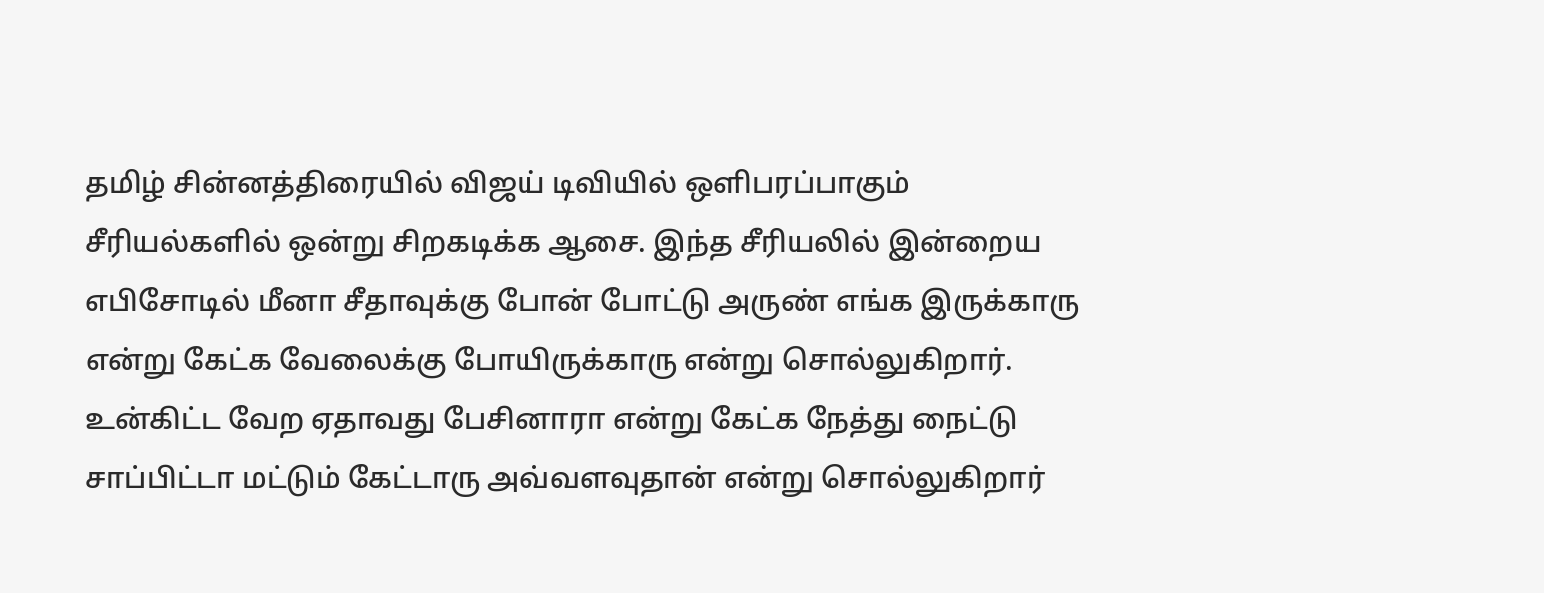தமிழ் சின்னத்திரையில் விஜய் டிவியில் ஒளிபரப்பாகும் சீரியல்களில் ஒன்று சிறகடிக்க ஆசை. இந்த சீரியலில் இன்றைய எபிசோடில் மீனா சீதாவுக்கு போன் போட்டு அருண் எங்க இருக்காரு என்று கேட்க வேலைக்கு போயிருக்காரு என்று சொல்லுகிறார். உன்கிட்ட வேற ஏதாவது பேசினாரா என்று கேட்க நேத்து நைட்டு சாப்பிட்டா மட்டும் கேட்டாரு அவ்வளவுதான் என்று சொல்லுகிறார்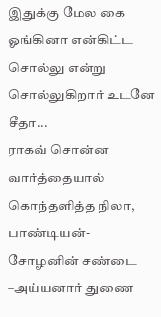இதுக்கு மேல கை ஓங்கினா என்கிட்ட சொல்லு என்று சொல்லுகிறார் உடனே சீதா...
ராகவ் சொன்ன வார்த்தையால் கொந்தளித்த நிலா, பாண்டியன்-சோழனின் சண்டை –அய்யனார் துணை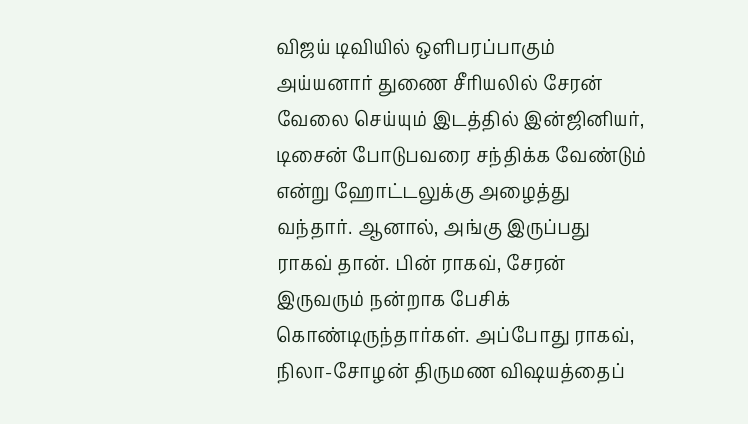விஜய் டிவியில் ஒளிபரப்பாகும் அய்யனார் துணை சீரியலில் சேரன் வேலை செய்யும் இடத்தில் இன்ஜினியர், டிசைன் போடுபவரை சந்திக்க வேண்டும் என்று ஹோட்டலுக்கு அழைத்து வந்தார். ஆனால், அங்கு இருப்பது ராகவ் தான். பின் ராகவ், சேரன் இருவரும் நன்றாக பேசிக் கொண்டிருந்தார்கள். அப்போது ராகவ், நிலா-சோழன் திருமண விஷயத்தைப்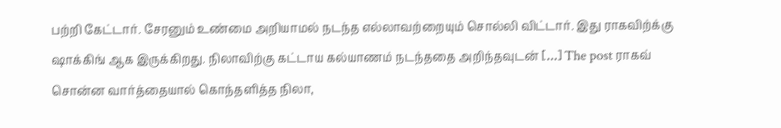பற்றி கேட்டார். சேரனும் உண்மை அறியாமல் நடந்த எல்லாவற்றையும் சொல்லி விட்டார். இது ராகவிற்க்கு ஷாக்கிங் ஆக இருக்கிறது. நிலாவிற்கு கட்டாய கல்யாணம் நடந்ததை அறிந்தவுடன் […] The post ராகவ் சொன்ன வார்த்தையால் கொந்தளித்த நிலா,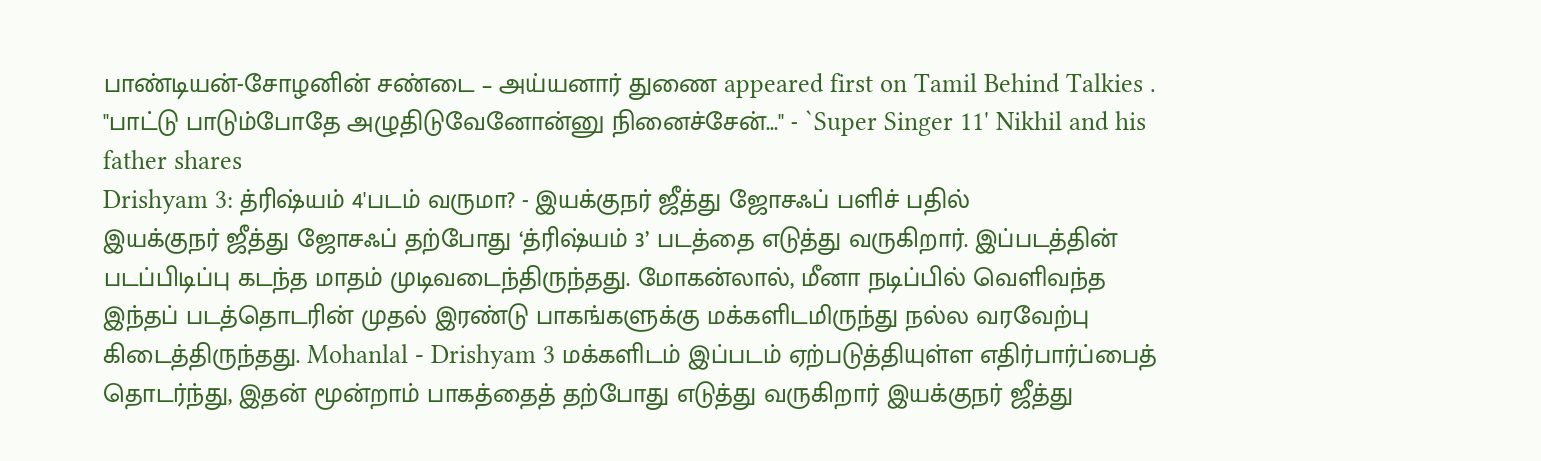பாண்டியன்-சோழனின் சண்டை – அய்யனார் துணை appeared first on Tamil Behind Talkies .
''பாட்டு பாடும்போதே அழுதிடுவேனோன்னு நினைச்சேன்...'' - `Super Singer 11' Nikhil and his father shares
Drishyam 3: த்ரிஷ்யம் 4'படம் வருமா? - இயக்குநர் ஜீத்து ஜோசஃப் பளிச் பதில்
இயக்குநர் ஜீத்து ஜோசஃப் தற்போது ‘த்ரிஷ்யம் 3’ படத்தை எடுத்து வருகிறார். இப்படத்தின் படப்பிடிப்பு கடந்த மாதம் முடிவடைந்திருந்தது. மோகன்லால், மீனா நடிப்பில் வெளிவந்த இந்தப் படத்தொடரின் முதல் இரண்டு பாகங்களுக்கு மக்களிடமிருந்து நல்ல வரவேற்பு கிடைத்திருந்தது. Mohanlal - Drishyam 3 மக்களிடம் இப்படம் ஏற்படுத்தியுள்ள எதிர்பார்ப்பைத் தொடர்ந்து, இதன் மூன்றாம் பாகத்தைத் தற்போது எடுத்து வருகிறார் இயக்குநர் ஜீத்து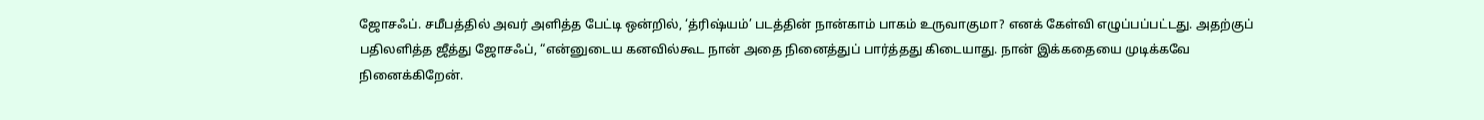ஜோசஃப். சமீபத்தில் அவர் அளித்த பேட்டி ஒன்றில், ‘த்ரிஷ்யம்’ படத்தின் நான்காம் பாகம் உருவாகுமா? எனக் கேள்வி எழுப்பப்பட்டது. அதற்குப் பதிலளித்த ஜீத்து ஜோசஃப், “என்னுடைய கனவில்கூட நான் அதை நினைத்துப் பார்த்தது கிடையாது. நான் இக்கதையை முடிக்கவே நினைக்கிறேன்.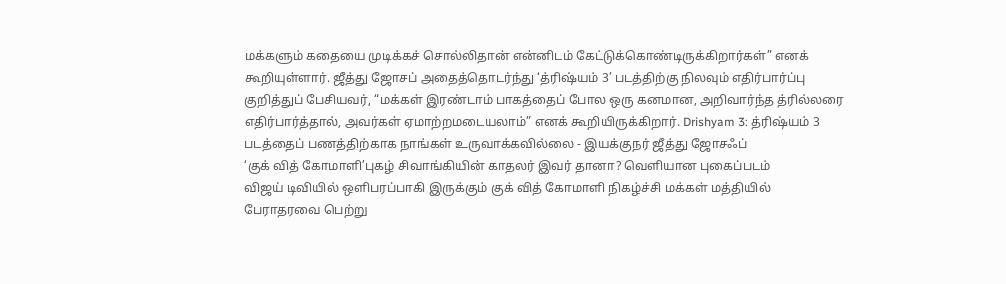மக்களும் கதையை முடிக்கச் சொல்லிதான் என்னிடம் கேட்டுக்கொண்டிருக்கிறார்கள்” எனக் கூறியுள்ளார். ஜீத்து ஜோசப் அதைத்தொடர்ந்து ‘த்ரிஷ்யம் 3’ படத்திற்கு நிலவும் எதிர்பார்ப்பு குறித்துப் பேசியவர், “மக்கள் இரண்டாம் பாகத்தைப் போல ஒரு கனமான, அறிவார்ந்த த்ரில்லரை எதிர்பார்த்தால், அவர்கள் ஏமாற்றமடையலாம்” எனக் கூறியிருக்கிறார். Drishyam 3: த்ரிஷ்யம் 3 படத்தைப் பணத்திற்காக நாங்கள் உருவாக்கவில்லை - இயக்குநர் ஜீத்து ஜோசஃப்
‘குக் வித் கோமாளி’புகழ் சிவாங்கியின் காதலர் இவர் தானா? வெளியான புகைப்படம்
விஜய் டிவியில் ஒளிபரப்பாகி இருக்கும் குக் வித் கோமாளி நிகழ்ச்சி மக்கள் மத்தியில் பேராதரவை பெற்று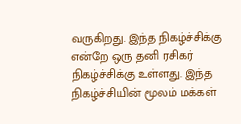வருகிறது. இந்த நிகழ்ச்சிக்கு என்றே ஒரு தனி ரசிகர் நிகழ்ச்சிக்கு உள்ளது. இந்த நிகழ்ச்சியின் மூலம் மக்கள்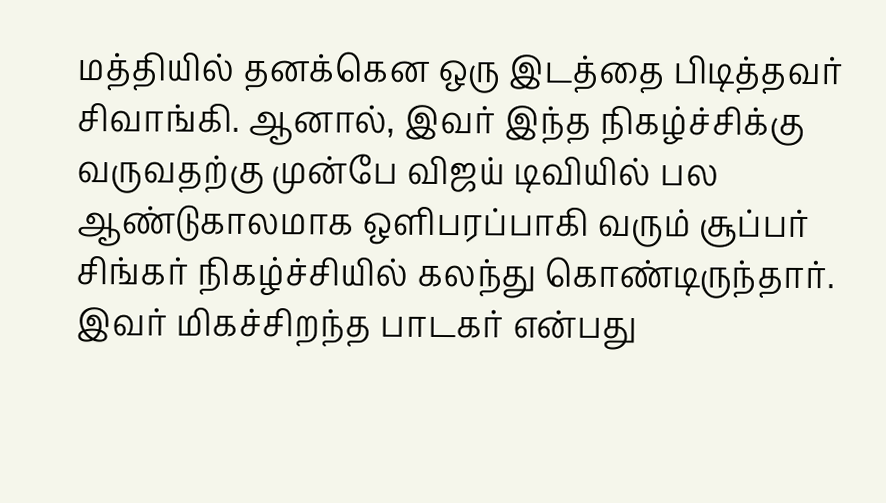மத்தியில் தனக்கென ஒரு இடத்தை பிடித்தவர் சிவாங்கி. ஆனால், இவர் இந்த நிகழ்ச்சிக்கு வருவதற்கு முன்பே விஜய் டிவியில் பல ஆண்டுகாலமாக ஒளிபரப்பாகி வரும் சூப்பர் சிங்கர் நிகழ்ச்சியில் கலந்து கொண்டிருந்தார். இவர் மிகச்சிறந்த பாடகர் என்பது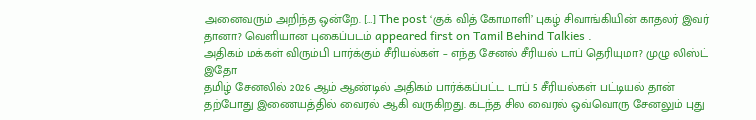அனைவரும் அறிந்த ஒன்றே. […] The post ‘குக் வித் கோமாளி’ புகழ் சிவாங்கியின் காதலர் இவர் தானா? வெளியான புகைப்படம் appeared first on Tamil Behind Talkies .
அதிகம் மக்கள் விரும்பி பார்க்கும் சீரியல்கள் – எந்த சேனல் சீரியல் டாப் தெரியுமா? முழு லிஸ்ட் இதோ
தமிழ் சேனலில் 2026 ஆம் ஆண்டில் அதிகம் பார்க்கப்பட்ட டாப் 5 சீரியல்கள் பட்டியல் தான் தற்போது இணையத்தில் வைரல் ஆகி வருகிறது. கடந்த சில வைரல் ஒவ்வொரு சேனலும் புது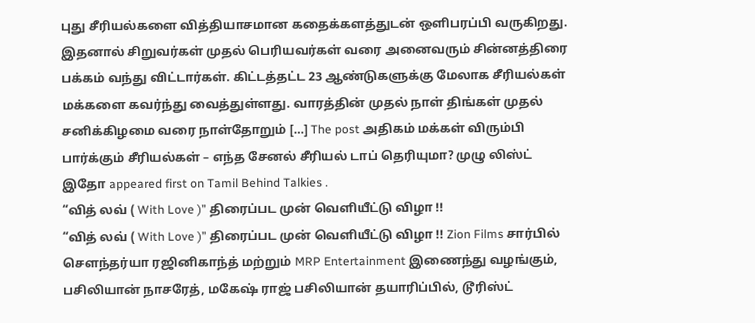புது சீரியல்களை வித்தியாசமான கதைக்களத்துடன் ஒளிபரப்பி வருகிறது. இதனால் சிறுவர்கள் முதல் பெரியவர்கள் வரை அனைவரும் சின்னத்திரை பக்கம் வந்து விட்டார்கள். கிட்டத்தட்ட 23 ஆண்டுகளுக்கு மேலாக சீரியல்கள் மக்களை கவர்ந்து வைத்துள்ளது. வாரத்தின் முதல் நாள் திங்கள் முதல் சனிக்கிழமை வரை நாள்தோறும் […] The post அதிகம் மக்கள் விரும்பி பார்க்கும் சீரியல்கள் – எந்த சேனல் சீரியல் டாப் தெரியுமா? முழு லிஸ்ட் இதோ appeared first on Tamil Behind Talkies .
“வித் லவ் ( With Love )” திரைப்பட முன் வெளியீட்டு விழா !!
“வித் லவ் ( With Love )” திரைப்பட முன் வெளியீட்டு விழா !! Zion Films சார்பில் சௌந்தர்யா ரஜினிகாந்த் மற்றும் MRP Entertainment இணைந்து வழங்கும், பசிலியான் நாசரேத், மகேஷ் ராஜ் பசிலியான் தயாரிப்பில், டூரிஸ்ட்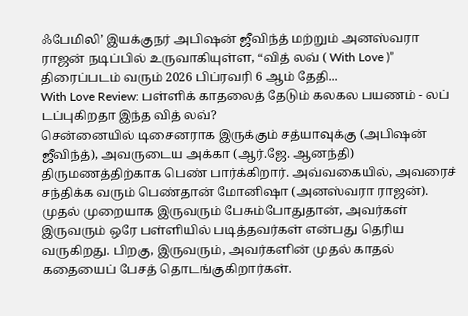ஃபேமிலி’ இயக்குநர் அபிஷன் ஜீவிந்த் மற்றும் அனஸ்வரா ராஜன் நடிப்பில் உருவாகியுள்ள, “வித் லவ் ( With Love )” திரைப்படம் வரும் 2026 பிப்ரவரி 6 ஆம் தேதி...
With Love Review: பள்ளிக் காதலைத் தேடும் கலகல பயணம் - லப் டப்புகிறதா இந்த வித் லவ்?
சென்னையில் டிசைனராக இருக்கும் சத்யாவுக்கு (அபிஷன் ஜீவிந்த்), அவருடைய அக்கா (ஆர்.ஜே. ஆனந்தி) திருமணத்திற்காக பெண் பார்க்கிறார். அவ்வகையில், அவரைச் சந்திக்க வரும் பெண்தான் மோனிஷா (அனஸ்வரா ராஜன்). முதல் முறையாக இருவரும் பேசும்போதுதான், அவர்கள் இருவரும் ஒரே பள்ளியில் படித்தவர்கள் என்பது தெரிய வருகிறது. பிறகு, இருவரும், அவர்களின் முதல் காதல் கதையைப் பேசத் தொடங்குகிறார்கள்.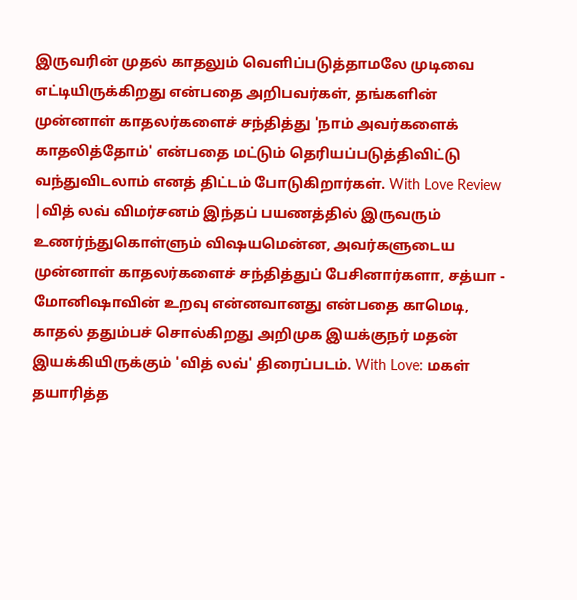இருவரின் முதல் காதலும் வெளிப்படுத்தாமலே முடிவை எட்டியிருக்கிறது என்பதை அறிபவர்கள், தங்களின் முன்னாள் காதலர்களைச் சந்தித்து 'நாம் அவர்களைக் காதலித்தோம்' என்பதை மட்டும் தெரியப்படுத்திவிட்டு வந்துவிடலாம் எனத் திட்டம் போடுகிறார்கள். With Love Review |வித் லவ் விமர்சனம் இந்தப் பயணத்தில் இருவரும் உணர்ந்துகொள்ளும் விஷயமென்ன, அவர்களுடைய முன்னாள் காதலர்களைச் சந்தித்துப் பேசினார்களா, சத்யா - மோனிஷாவின் உறவு என்னவானது என்பதை காமெடி, காதல் ததும்பச் சொல்கிறது அறிமுக இயக்குநர் மதன் இயக்கியிருக்கும் 'வித் லவ்' திரைப்படம். With Love: மகள் தயாரித்த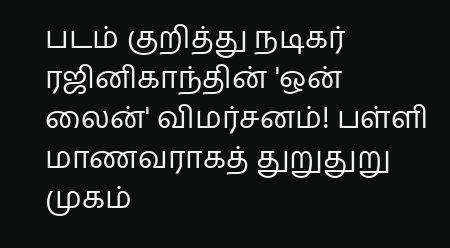படம் குறித்து நடிகர் ரஜினிகாந்தின் 'ஒன் லைன்' விமர்சனம்! பள்ளி மாணவராகத் துறுதுறு முகம்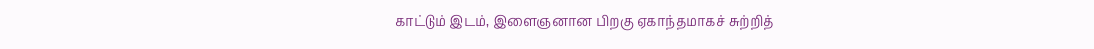காட்டும் இடம், இளைஞனான பிறகு ஏகாந்தமாகச் சுற்றித்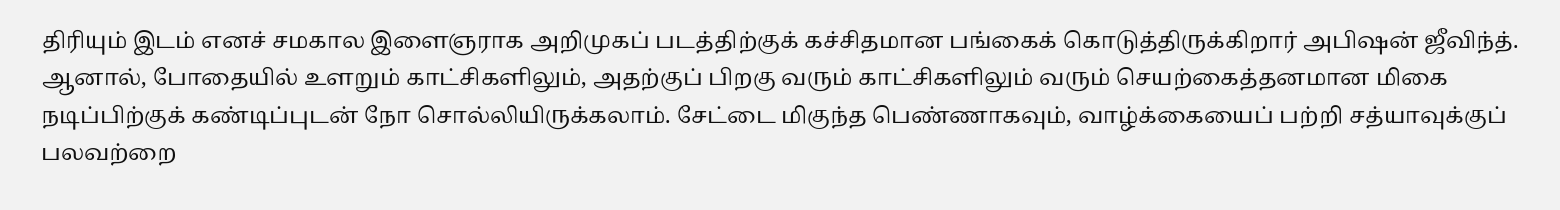திரியும் இடம் எனச் சமகால இளைஞராக அறிமுகப் படத்திற்குக் கச்சிதமான பங்கைக் கொடுத்திருக்கிறார் அபிஷன் ஜீவிந்த். ஆனால், போதையில் உளறும் காட்சிகளிலும், அதற்குப் பிறகு வரும் காட்சிகளிலும் வரும் செயற்கைத்தனமான மிகை நடிப்பிற்குக் கண்டிப்புடன் நோ சொல்லியிருக்கலாம். சேட்டை மிகுந்த பெண்ணாகவும், வாழ்க்கையைப் பற்றி சத்யாவுக்குப் பலவற்றை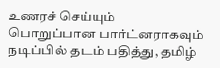உணரச் செய்யும் பொறுப்பான பார்ட்னராகவும் நடிப்பில் தடம் பதித்து, தமிழ்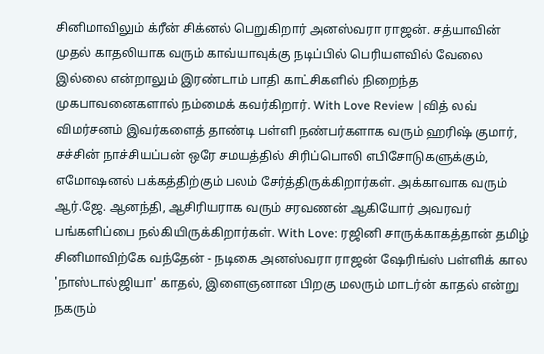சினிமாவிலும் க்ரீன் சிக்னல் பெறுகிறார் அனஸ்வரா ராஜன். சத்யாவின் முதல் காதலியாக வரும் காவ்யாவுக்கு நடிப்பில் பெரியளவில் வேலை இல்லை என்றாலும் இரண்டாம் பாதி காட்சிகளில் நிறைந்த முகபாவனைகளால் நம்மைக் கவர்கிறார். With Love Review |வித் லவ் விமர்சனம் இவர்களைத் தாண்டி பள்ளி நண்பர்களாக வரும் ஹரிஷ் குமார், சச்சின் நாச்சியப்பன் ஒரே சமயத்தில் சிரிப்பொலி எபிசோடுகளுக்கும், எமோஷனல் பக்கத்திற்கும் பலம் சேர்த்திருக்கிறார்கள். அக்காவாக வரும் ஆர்.ஜே. ஆனந்தி, ஆசிரியராக வரும் சரவணன் ஆகியோர் அவரவர் பங்களிப்பை நல்கியிருக்கிறார்கள். With Love: ரஜினி சாருக்காகத்தான் தமிழ் சினிமாவிற்கே வந்தேன் - நடிகை அனஸ்வரா ராஜன் ஷேரிங்ஸ் பள்ளிக் கால 'நாஸ்டால்ஜியா' காதல், இளைஞனான பிறகு மலரும் மாடர்ன் காதல் என்று நகரும்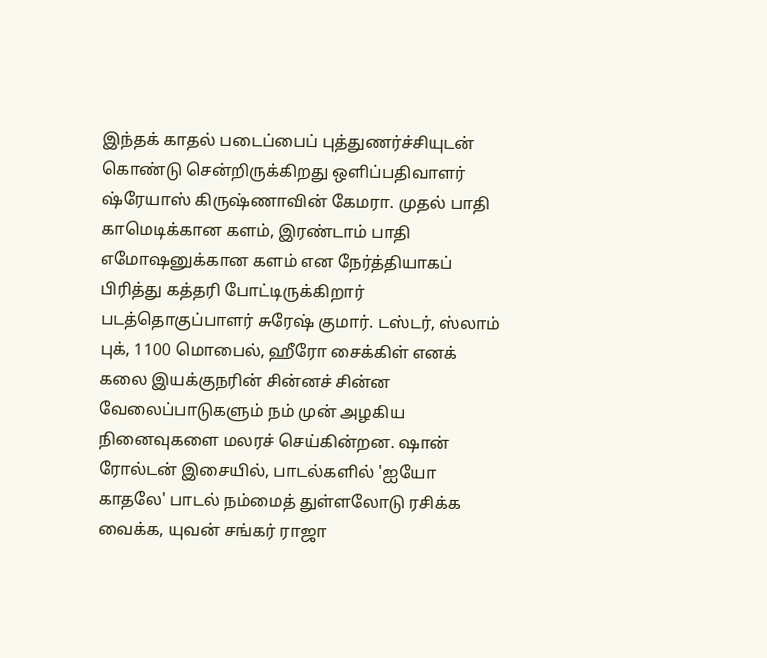இந்தக் காதல் படைப்பைப் புத்துணர்ச்சியுடன் கொண்டு சென்றிருக்கிறது ஒளிப்பதிவாளர் ஷ்ரேயாஸ் கிருஷ்ணாவின் கேமரா. முதல் பாதி காமெடிக்கான களம், இரண்டாம் பாதி எமோஷனுக்கான களம் என நேர்த்தியாகப் பிரித்து கத்தரி போட்டிருக்கிறார் படத்தொகுப்பாளர் சுரேஷ் குமார். டஸ்டர், ஸ்லாம் புக், 1100 மொபைல், ஹீரோ சைக்கிள் எனக் கலை இயக்குநரின் சின்னச் சின்ன வேலைப்பாடுகளும் நம் முன் அழகிய நினைவுகளை மலரச் செய்கின்றன. ஷான் ரோல்டன் இசையில், பாடல்களில் 'ஐயோ காதலே' பாடல் நம்மைத் துள்ளலோடு ரசிக்க வைக்க, யுவன் சங்கர் ராஜா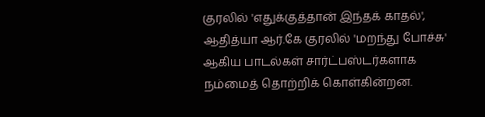குரலில் 'எதுக்குத்தான் இந்தக் காதல்', ஆதித்யா ஆர்.கே குரலில் 'மறந்து போச்சு' ஆகிய பாடல்கள் சார்ட்பஸ்டர்களாக நம்மைத் தொற்றிக் கொள்கின்றன.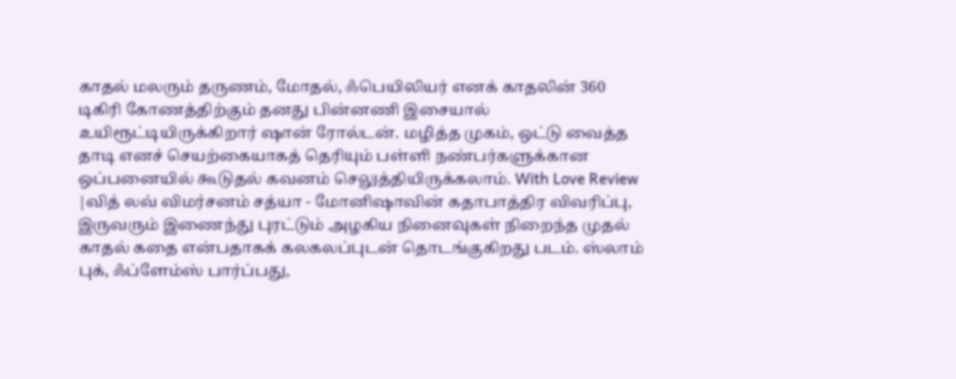காதல் மலரும் தருணம், மோதல், ஃபெயிலியர் எனக் காதலின் 360 டிகிரி கோணத்திற்கும் தனது பின்னணி இசையால் உயிரூட்டியிருக்கிறார் ஷான் ரோல்டன். மழித்த முகம், ஒட்டு வைத்த தாடி எனச் செயற்கையாகத் தெரியும் பள்ளி நண்பர்களுக்கான ஒப்பனையில் கூடுதல் கவனம் செலுத்தியிருக்கலாம். With Love Review |வித் லவ் விமர்சனம் சத்யா - மோனிஷாவின் கதாபாத்திர விவரிப்பு, இருவரும் இணைந்து புரட்டும் அழகிய நினைவுகள் நிறைந்த முதல் காதல் கதை என்பதாகக் கலகலப்புடன் தொடங்குகிறது படம். ஸ்லாம் புக், ஃப்ளேம்ஸ் பார்ப்பது,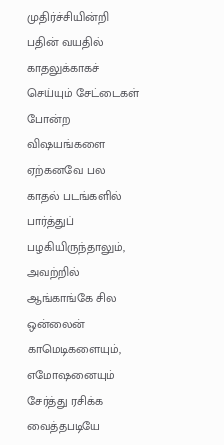முதிர்ச்சியின்றி பதின் வயதில் காதலுக்காகச் செய்யும் சேட்டைகள் போன்ற விஷயங்களை ஏற்கனவே பல காதல் படங்களில் பார்த்துப் பழகியிருந்தாலும், அவற்றில் ஆங்காங்கே சில ஒன்லைன் காமெடிகளையும், எமோஷனையும் சேர்த்து ரசிக்க வைத்தபடியே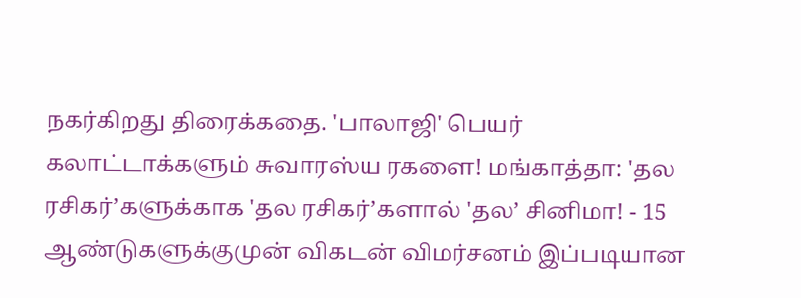நகர்கிறது திரைக்கதை. 'பாலாஜி' பெயர் கலாட்டாக்களும் சுவாரஸ்ய ரகளை! மங்காத்தா: 'தல ரசிகர்’களுக்காக 'தல ரசிகர்’களால் 'தல’ சினிமா! - 15 ஆண்டுகளுக்குமுன் விகடன் விமர்சனம் இப்படியான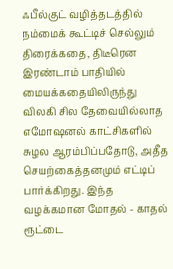ஃபீல்குட் வழித்தடத்தில் நம்மைக் கூட்டிச் செல்லும் திரைக்கதை, திடீரென இரண்டாம் பாதியில் மையக்கதையிலிருந்து விலகி சில தேவையில்லாத எமோஷனல் காட்சிகளில் சுழல ஆரம்பிப்பதோடு, அதீத செயற்கைத்தனமும் எட்டிப் பார்க்கிறது. இந்த வழக்கமான மோதல் - காதல் ரூட்டை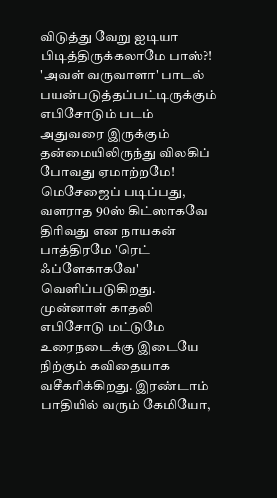விடுத்து வேறு ஐடியா பிடித்திருக்கலாமே பாஸ்?! 'அவள் வருவாளா' பாடல் பயன்படுத்தப்பட்டிருக்கும் எபிசோடும் படம் அதுவரை இருக்கும் தன்மையிலிருந்து விலகிப் போவது ஏமாற்றமே! மெசேஜைப் படிப்பது, வளராத 90ஸ் கிட்ஸாகவே திரிவது என நாயகன் பாத்திரமே 'ரெட் ஃப்ளேகாகவே' வெளிப்படுகிறது. முன்னாள் காதலி எபிசோடு மட்டுமே உரைநடைக்கு இடையே நிற்கும் கவிதையாக வசீகரிக்கிறது. இரண்டாம் பாதியில் வரும் கேமியோ,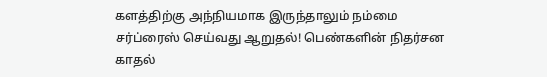களத்திற்கு அந்நியமாக இருந்தாலும் நம்மை சர்ப்ரைஸ் செய்வது ஆறுதல்! பெண்களின் நிதர்சன காதல்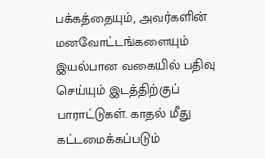பக்கத்தையும், அவர்களின் மனவோட்டங்களையும் இயல்பான வகையில் பதிவு செய்யும் இடத்திற்குப் பாராட்டுகள். காதல் மீது கட்டமைக்கப்படும்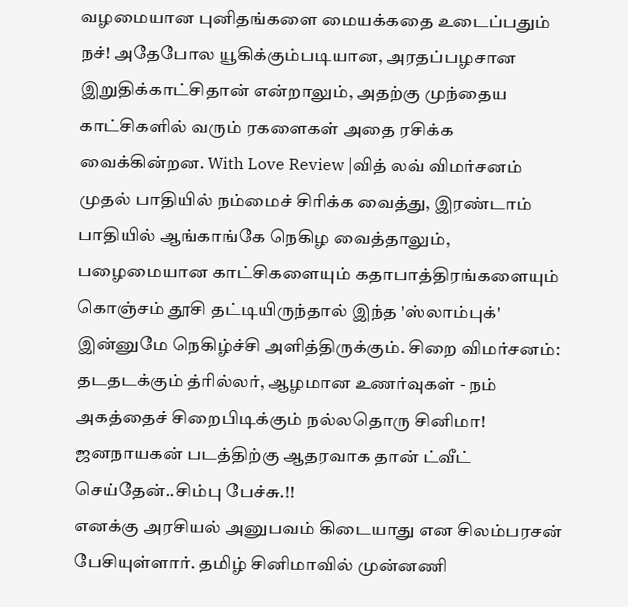வழமையான புனிதங்களை மையக்கதை உடைப்பதும் நச்! அதேபோல யூகிக்கும்படியான, அரதப்பழசான இறுதிக்காட்சிதான் என்றாலும், அதற்கு முந்தைய காட்சிகளில் வரும் ரகளைகள் அதை ரசிக்க வைக்கின்றன. With Love Review |வித் லவ் விமர்சனம் முதல் பாதியில் நம்மைச் சிரிக்க வைத்து, இரண்டாம் பாதியில் ஆங்காங்கே நெகிழ வைத்தாலும், பழைமையான காட்சிகளையும் கதாபாத்திரங்களையும் கொஞ்சம் தூசி தட்டியிருந்தால் இந்த 'ஸ்லாம்புக்' இன்னுமே நெகிழ்ச்சி அளித்திருக்கும். சிறை விமர்சனம்: தடதடக்கும் த்ரில்லர், ஆழமான உணர்வுகள் - நம் அகத்தைச் சிறைபிடிக்கும் நல்லதொரு சினிமா!
ஜனநாயகன் படத்திற்கு ஆதரவாக தான் ட்வீட் செய்தேன்..சிம்பு பேச்சு.!!
எனக்கு அரசியல் அனுபவம் கிடையாது என சிலம்பரசன் பேசியுள்ளார். தமிழ் சினிமாவில் முன்னணி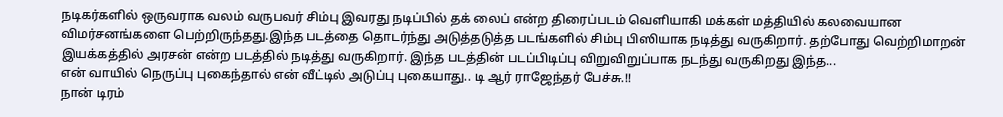நடிகர்களில் ஒருவராக வலம் வருபவர் சிம்பு இவரது நடிப்பில் தக் லைப் என்ற திரைப்படம் வெளியாகி மக்கள் மத்தியில் கலவையான விமர்சனங்களை பெற்றிருந்தது.இந்த படத்தை தொடர்ந்து அடுத்தடுத்த படங்களில் சிம்பு பிஸியாக நடித்து வருகிறார். தற்போது வெற்றிமாறன் இயக்கத்தில் அரசன் என்ற படத்தில் நடித்து வருகிறார். இந்த படத்தின் படப்பிடிப்பு விறுவிறுப்பாக நடந்து வருகிறது இந்த...
என் வாயில் நெருப்பு புகைந்தால் என் வீட்டில் அடுப்பு புகையாது.. டி ஆர் ராஜேந்தர் பேச்சு.!!
நான் டிரம்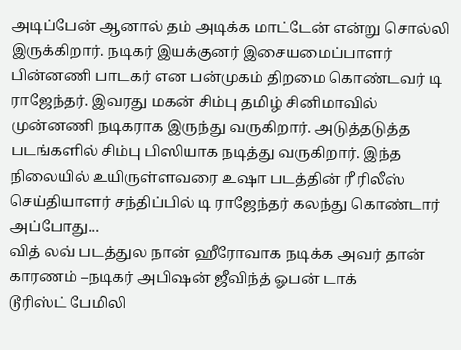அடிப்பேன் ஆனால் தம் அடிக்க மாட்டேன் என்று சொல்லி இருக்கிறார். நடிகர் இயக்குனர் இசையமைப்பாளர் பின்னணி பாடகர் என பன்முகம் திறமை கொண்டவர் டி ராஜேந்தர். இவரது மகன் சிம்பு தமிழ் சினிமாவில் முன்னணி நடிகராக இருந்து வருகிறார். அடுத்தடுத்த படங்களில் சிம்பு பிஸியாக நடித்து வருகிறார். இந்த நிலையில் உயிருள்ளவரை உஷா படத்தின் ரீ ரிலீஸ் செய்தியாளர் சந்திப்பில் டி ராஜேந்தர் கலந்து கொண்டார் அப்போது...
வித் லவ் படத்துல நான் ஹீரோவாக நடிக்க அவர் தான் காரணம் –நடிகர் அபிஷன் ஜீவிந்த் ஓபன் டாக்
டூரிஸ்ட் பேமிலி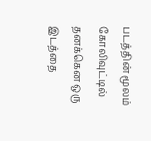படத்தின் மூலம் கோலிவுட்டில் தனக்கென ஒரு இடத்தை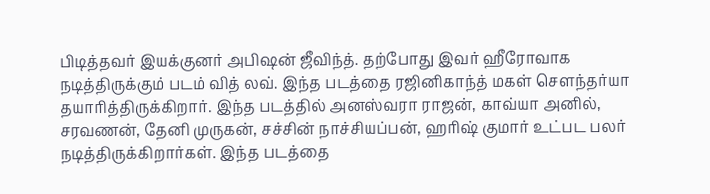பிடித்தவர் இயக்குனர் அபிஷன் ஜீவிந்த். தற்போது இவர் ஹீரோவாக நடித்திருக்கும் படம் வித் லவ். இந்த படத்தை ரஜினிகாந்த் மகள் சௌந்தர்யா தயாரித்திருக்கிறார். இந்த படத்தில் அனஸ்வரா ராஜன், காவ்யா அனில், சரவணன், தேனி முருகன், சச்சின் நாச்சியப்பன், ஹரிஷ் குமார் உட்பட பலர் நடித்திருக்கிறார்கள். இந்த படத்தை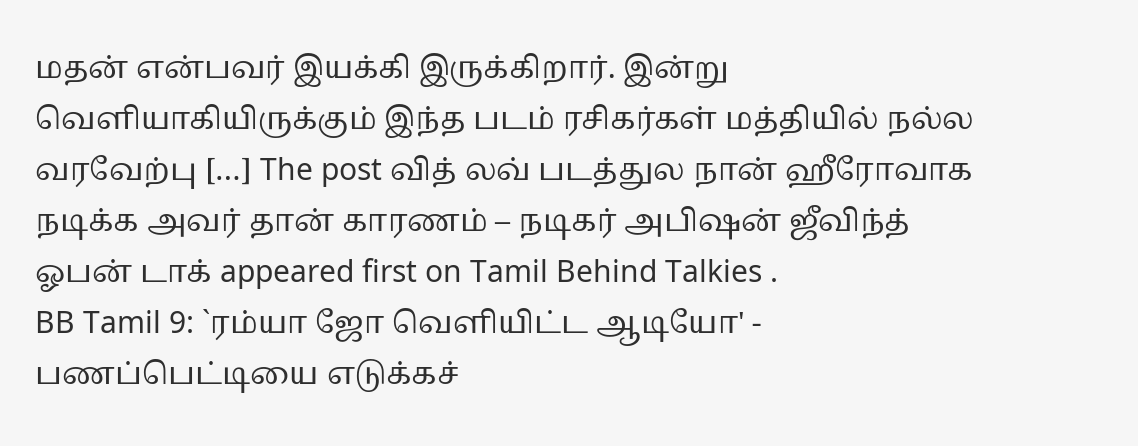மதன் என்பவர் இயக்கி இருக்கிறார். இன்று வெளியாகியிருக்கும் இந்த படம் ரசிகர்கள் மத்தியில் நல்ல வரவேற்பு […] The post வித் லவ் படத்துல நான் ஹீரோவாக நடிக்க அவர் தான் காரணம் – நடிகர் அபிஷன் ஜீவிந்த் ஓபன் டாக் appeared first on Tamil Behind Talkies .
BB Tamil 9: `ரம்யா ஜோ வெளியிட்ட ஆடியோ' - பணப்பெட்டியை எடுக்கச்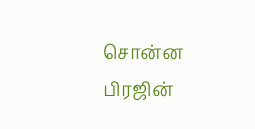சொன்ன பிரஜின்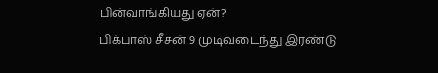பின்வாங்கியது ஏன்?
பிக்பாஸ் சீசன் 9 முடிவடைந்து இரண்டு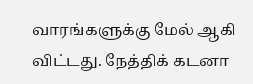வாரங்களுக்கு மேல் ஆகி விட்டது. நேத்திக் கடனா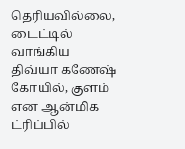தெரியவில்லை, டைட்டில் வாங்கிய திவ்யா கணேஷ் கோயில், குளம் என ஆன்மிக ட்ரிப்பில்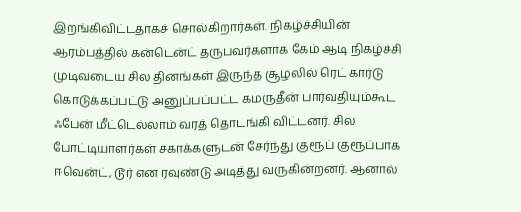இறங்கிவிட்டதாகச் சொல்கிறார்கள். நிகழ்ச்சியின் ஆரம்பத்தில் கன்டென்ட் தருபவர்களாக கேம் ஆடி நிகழ்ச்சி முடிவடைய சில தினங்கள் இருந்த சூழலில் ரெட் கார்டு கொடுக்கப்பட்டு அனுப்பப்பட்ட கமருதீன் பார்வதியும்கூட ஃபேன் மீட்டெல்லாம் வரத் தொடங்கி விட்டனர். சில போட்டியாளர்கள் சகாக்களுடன் சேர்ந்து குரூப் குரூப்பாக ஈவென்ட், டூர் என ரவுண்டு அடித்து வருகின்றனர். ஆனால்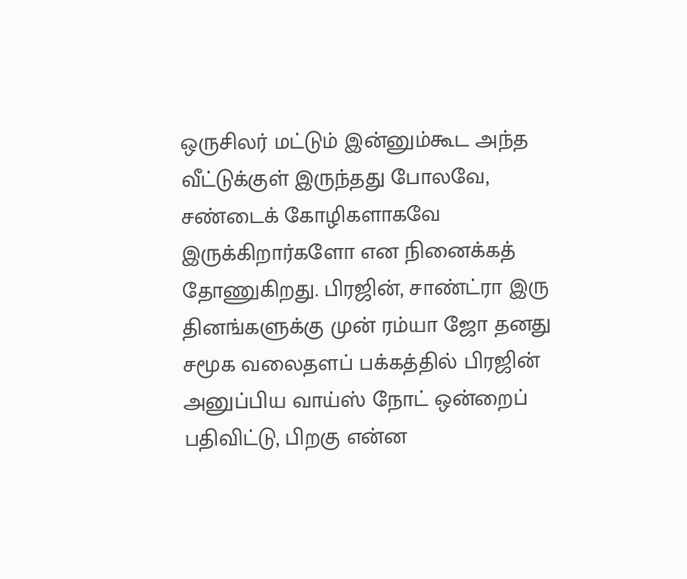ஒருசிலர் மட்டும் இன்னும்கூட அந்த வீட்டுக்குள் இருந்தது போலவே, சண்டைக் கோழிகளாகவே இருக்கிறார்களோ என நினைக்கத் தோணுகிறது. பிரஜின், சாண்ட்ரா இரு தினங்களுக்கு முன் ரம்யா ஜோ தனது சமூக வலைதளப் பக்கத்தில் பிரஜின் அனுப்பிய வாய்ஸ் நோட் ஒன்றைப் பதிவிட்டு, பிறகு என்ன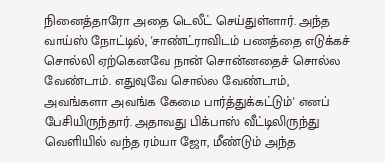நினைத்தாரோ அதை டெலீட் செய்துள்ளார். அந்த வாய்ஸ் நோட்டில், 'சாண்ட்ராவிடம் பணத்தை எடுக்கச் சொல்லி ஏற்கெனவே நான் சொன்னதைச் சொல்ல வேண்டாம். எதுவுவே சொல்ல வேண்டாம், அவங்களா அவங்க கேமை பார்த்துக்கட்டும்' எனப் பேசியிருந்தார். அதாவது பிக்பாஸ் வீட்டிலிருந்து வெளியில் வந்த ரம்யா ஜோ, மீண்டும் அந்த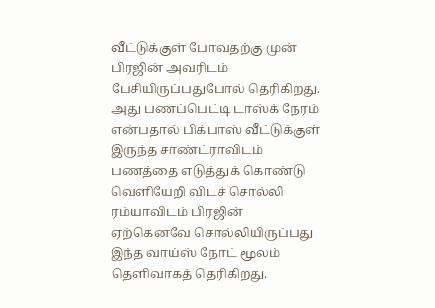வீட்டுக்குள் போவதற்கு முன் பிரஜின் அவரிடம் பேசியிருப்பதுபோல் தெரிகிறது. அது பணப்பெட்டி டாஸ்க் நேரம் என்பதால் பிக்பாஸ் வீட்டுக்குள் இருந்த சாண்ட்ராவிடம் பணத்தை எடுத்துக் கொண்டு வெளியேறி விடச் சொல்லி ரம்யாவிடம் பிரஜின் ஏற்கெனவே சொல்லியிருப்பது இந்த வாய்ஸ் நோட் மூலம் தெளிவாகத் தெரிகிறது.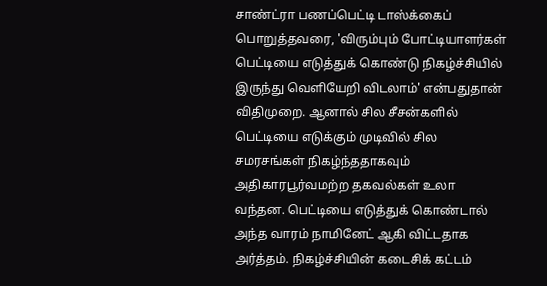சாண்ட்ரா பணப்பெட்டி டாஸ்க்கைப் பொறுத்தவரை, 'விரும்பும் போட்டியாளர்கள் பெட்டியை எடுத்துக் கொண்டு நிகழ்ச்சியில் இருந்து வெளியேறி விடலாம்' என்பதுதான் விதிமுறை. ஆனால் சில சீசன்களில் பெட்டியை எடுக்கும் முடிவில் சில சமரசங்கள் நிகழ்ந்ததாகவும் அதிகாரபூர்வமற்ற தகவல்கள் உலா வந்தன. பெட்டியை எடுத்துக் கொண்டால் அந்த வாரம் நாமினேட் ஆகி விட்டதாக அர்த்தம். நிகழ்ச்சியின் கடைசிக் கட்டம்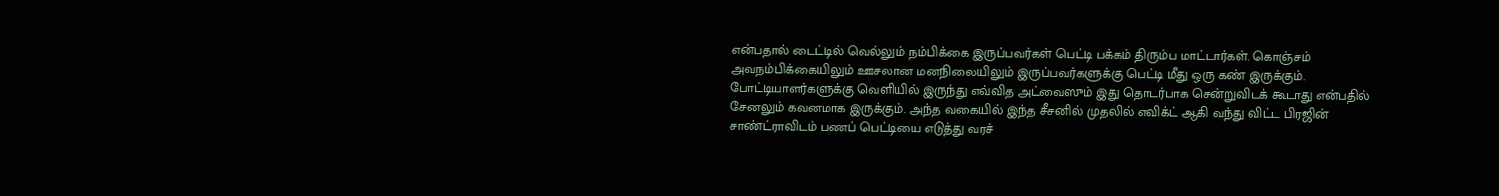என்பதால் டைட்டில் வெல்லும் நம்பிக்கை இருப்பவர்கள் பெட்டி பக்கம் திரும்ப மாட்டார்கள். கொஞ்சம் அவநம்பிக்கையிலும் ஊசலான மனநிலையிலும் இருப்பவர்களுக்கு பெட்டி மீது ஒரு கண் இருக்கும். போட்டியாளர்களுக்கு வெளியில் இருந்து எவ்வித அட்வைஸும் இது தொடர்பாக சென்றுவிடக் கூடாது என்பதில் சேனலும் கவனமாக இருக்கும். அந்த வகையில் இந்த சீசனில் முதலில் எவிக்ட் ஆகி வந்து விட்ட பிரஜின் சாண்ட்ராவிடம் பணப் பெட்டியை எடுத்து வரச்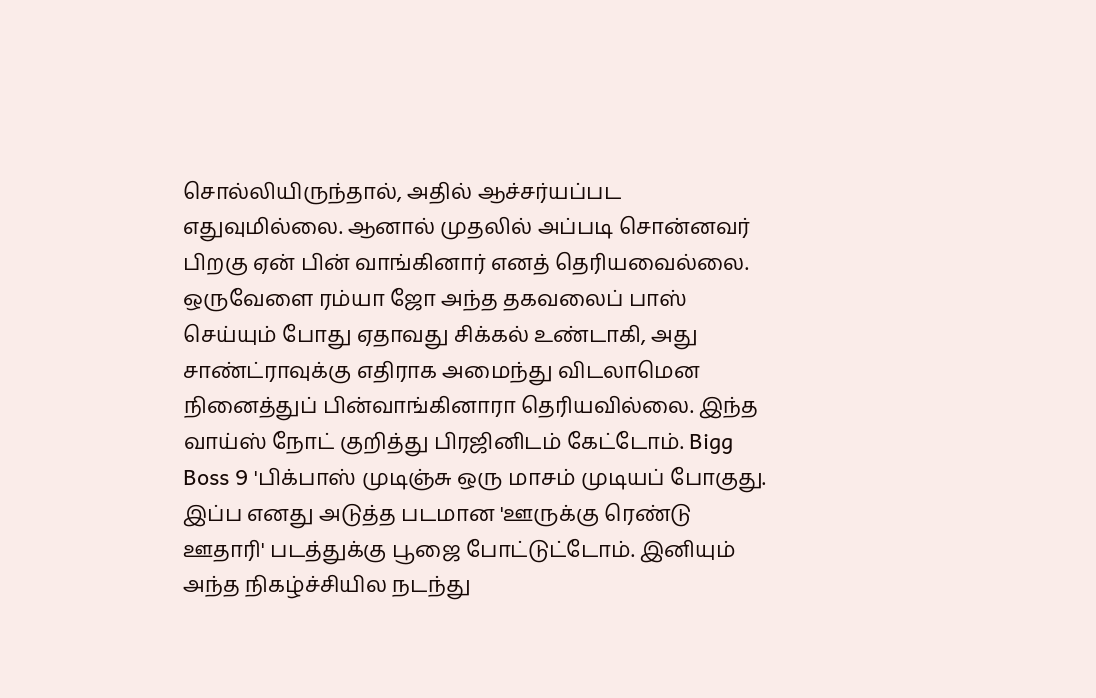சொல்லியிருந்தால், அதில் ஆச்சர்யப்பட எதுவுமில்லை. ஆனால் முதலில் அப்படி சொன்னவர் பிறகு ஏன் பின் வாங்கினார் எனத் தெரியவைல்லை. ஒருவேளை ரம்யா ஜோ அந்த தகவலைப் பாஸ் செய்யும் போது ஏதாவது சிக்கல் உண்டாகி, அது சாண்ட்ராவுக்கு எதிராக அமைந்து விடலாமென நினைத்துப் பின்வாங்கினாரா தெரியவில்லை. இந்த வாய்ஸ் நோட் குறித்து பிரஜினிடம் கேட்டோம். Bigg Boss 9 'பிக்பாஸ் முடிஞ்சு ஒரு மாசம் முடியப் போகுது. இப்ப எனது அடுத்த படமான 'ஊருக்கு ரெண்டு ஊதாரி' படத்துக்கு பூஜை போட்டுட்டோம். இனியும் அந்த நிகழ்ச்சியில நடந்து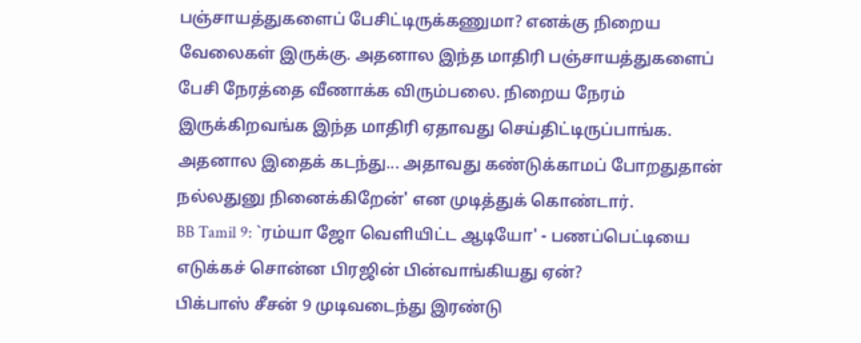பஞ்சாயத்துகளைப் பேசிட்டிருக்கணுமா? எனக்கு நிறைய வேலைகள் இருக்கு. அதனால இந்த மாதிரி பஞ்சாயத்துகளைப் பேசி நேரத்தை வீணாக்க விரும்பலை. நிறைய நேரம் இருக்கிறவங்க இந்த மாதிரி ஏதாவது செய்திட்டிருப்பாங்க. அதனால இதைக் கடந்து... அதாவது கண்டுக்காமப் போறதுதான் நல்லதுனு நினைக்கிறேன்' என முடித்துக் கொண்டார்.
BB Tamil 9: `ரம்யா ஜோ வெளியிட்ட ஆடியோ' - பணப்பெட்டியை எடுக்கச் சொன்ன பிரஜின் பின்வாங்கியது ஏன்?
பிக்பாஸ் சீசன் 9 முடிவடைந்து இரண்டு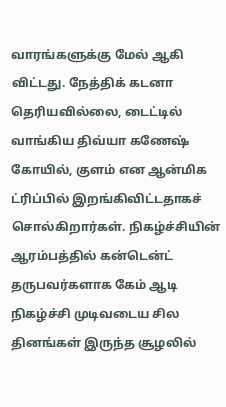வாரங்களுக்கு மேல் ஆகி விட்டது. நேத்திக் கடனா தெரியவில்லை, டைட்டில் வாங்கிய திவ்யா கணேஷ் கோயில், குளம் என ஆன்மிக ட்ரிப்பில் இறங்கிவிட்டதாகச் சொல்கிறார்கள். நிகழ்ச்சியின் ஆரம்பத்தில் கன்டென்ட் தருபவர்களாக கேம் ஆடி நிகழ்ச்சி முடிவடைய சில தினங்கள் இருந்த சூழலில்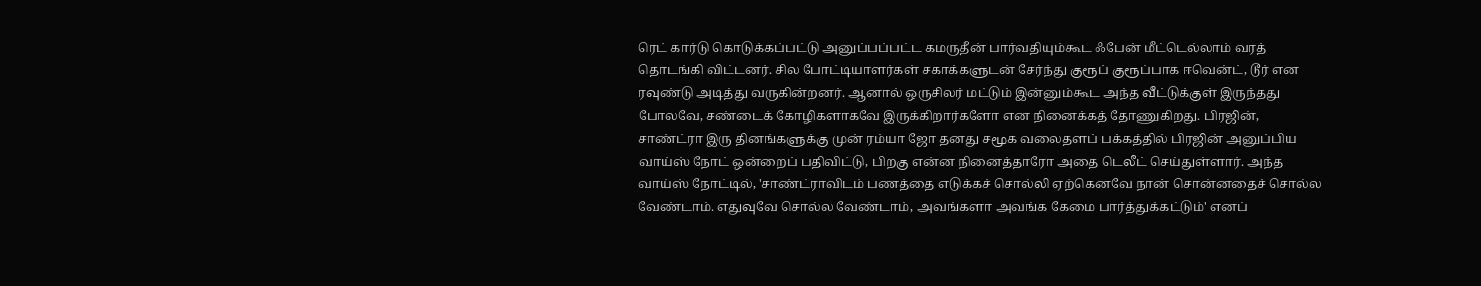ரெட் கார்டு கொடுக்கப்பட்டு அனுப்பப்பட்ட கமருதீன் பார்வதியும்கூட ஃபேன் மீட்டெல்லாம் வரத் தொடங்கி விட்டனர். சில போட்டியாளர்கள் சகாக்களுடன் சேர்ந்து குரூப் குரூப்பாக ஈவென்ட், டூர் என ரவுண்டு அடித்து வருகின்றனர். ஆனால் ஒருசிலர் மட்டும் இன்னும்கூட அந்த வீட்டுக்குள் இருந்தது போலவே, சண்டைக் கோழிகளாகவே இருக்கிறார்களோ என நினைக்கத் தோணுகிறது. பிரஜின், சாண்ட்ரா இரு தினங்களுக்கு முன் ரம்யா ஜோ தனது சமூக வலைதளப் பக்கத்தில் பிரஜின் அனுப்பிய வாய்ஸ் நோட் ஒன்றைப் பதிவிட்டு, பிறகு என்ன நினைத்தாரோ அதை டெலீட் செய்துள்ளார். அந்த வாய்ஸ் நோட்டில், 'சாண்ட்ராவிடம் பணத்தை எடுக்கச் சொல்லி ஏற்கெனவே நான் சொன்னதைச் சொல்ல வேண்டாம். எதுவுவே சொல்ல வேண்டாம், அவங்களா அவங்க கேமை பார்த்துக்கட்டும்' எனப்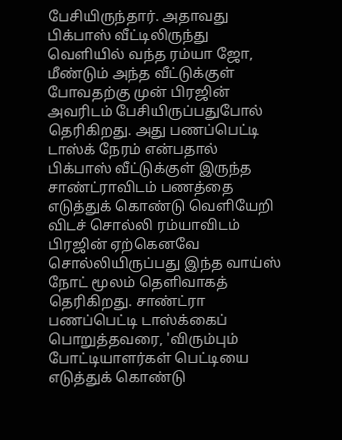பேசியிருந்தார். அதாவது பிக்பாஸ் வீட்டிலிருந்து வெளியில் வந்த ரம்யா ஜோ, மீண்டும் அந்த வீட்டுக்குள் போவதற்கு முன் பிரஜின் அவரிடம் பேசியிருப்பதுபோல் தெரிகிறது. அது பணப்பெட்டி டாஸ்க் நேரம் என்பதால் பிக்பாஸ் வீட்டுக்குள் இருந்த சாண்ட்ராவிடம் பணத்தை எடுத்துக் கொண்டு வெளியேறி விடச் சொல்லி ரம்யாவிடம் பிரஜின் ஏற்கெனவே சொல்லியிருப்பது இந்த வாய்ஸ் நோட் மூலம் தெளிவாகத் தெரிகிறது. சாண்ட்ரா பணப்பெட்டி டாஸ்க்கைப் பொறுத்தவரை, 'விரும்பும் போட்டியாளர்கள் பெட்டியை எடுத்துக் கொண்டு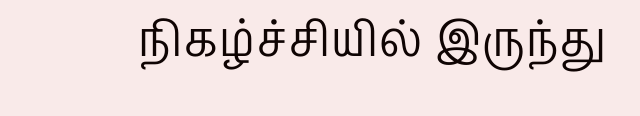நிகழ்ச்சியில் இருந்து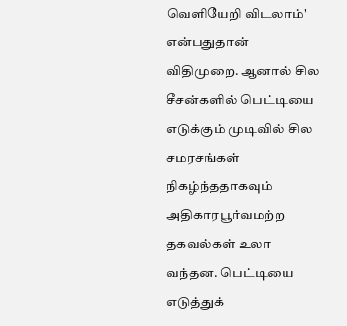வெளியேறி விடலாம்' என்பதுதான் விதிமுறை. ஆனால் சில சீசன்களில் பெட்டியை எடுக்கும் முடிவில் சில சமரசங்கள் நிகழ்ந்ததாகவும் அதிகாரபூர்வமற்ற தகவல்கள் உலா வந்தன. பெட்டியை எடுத்துக்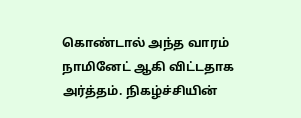கொண்டால் அந்த வாரம் நாமினேட் ஆகி விட்டதாக அர்த்தம். நிகழ்ச்சியின்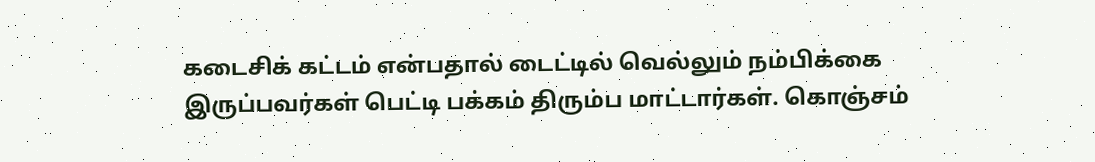கடைசிக் கட்டம் என்பதால் டைட்டில் வெல்லும் நம்பிக்கை இருப்பவர்கள் பெட்டி பக்கம் திரும்ப மாட்டார்கள். கொஞ்சம்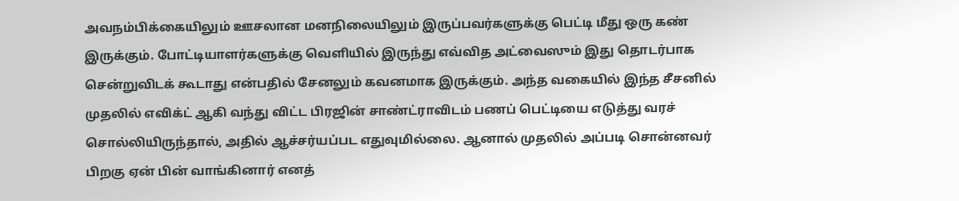அவநம்பிக்கையிலும் ஊசலான மனநிலையிலும் இருப்பவர்களுக்கு பெட்டி மீது ஒரு கண் இருக்கும். போட்டியாளர்களுக்கு வெளியில் இருந்து எவ்வித அட்வைஸும் இது தொடர்பாக சென்றுவிடக் கூடாது என்பதில் சேனலும் கவனமாக இருக்கும். அந்த வகையில் இந்த சீசனில் முதலில் எவிக்ட் ஆகி வந்து விட்ட பிரஜின் சாண்ட்ராவிடம் பணப் பெட்டியை எடுத்து வரச் சொல்லியிருந்தால், அதில் ஆச்சர்யப்பட எதுவுமில்லை. ஆனால் முதலில் அப்படி சொன்னவர் பிறகு ஏன் பின் வாங்கினார் எனத்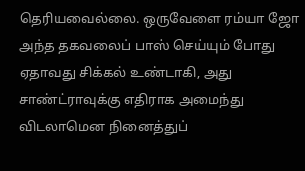தெரியவைல்லை. ஒருவேளை ரம்யா ஜோ அந்த தகவலைப் பாஸ் செய்யும் போது ஏதாவது சிக்கல் உண்டாகி, அது சாண்ட்ராவுக்கு எதிராக அமைந்து விடலாமென நினைத்துப்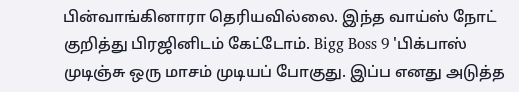பின்வாங்கினாரா தெரியவில்லை. இந்த வாய்ஸ் நோட் குறித்து பிரஜினிடம் கேட்டோம். Bigg Boss 9 'பிக்பாஸ் முடிஞ்சு ஒரு மாசம் முடியப் போகுது. இப்ப எனது அடுத்த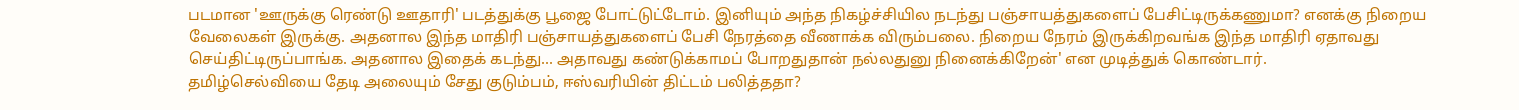படமான 'ஊருக்கு ரெண்டு ஊதாரி' படத்துக்கு பூஜை போட்டுட்டோம். இனியும் அந்த நிகழ்ச்சியில நடந்து பஞ்சாயத்துகளைப் பேசிட்டிருக்கணுமா? எனக்கு நிறைய வேலைகள் இருக்கு. அதனால இந்த மாதிரி பஞ்சாயத்துகளைப் பேசி நேரத்தை வீணாக்க விரும்பலை. நிறைய நேரம் இருக்கிறவங்க இந்த மாதிரி ஏதாவது செய்திட்டிருப்பாங்க. அதனால இதைக் கடந்து... அதாவது கண்டுக்காமப் போறதுதான் நல்லதுனு நினைக்கிறேன்' என முடித்துக் கொண்டார்.
தமிழ்செல்வியை தேடி அலையும் சேது குடும்பம், ஈஸ்வரியின் திட்டம் பலித்ததா?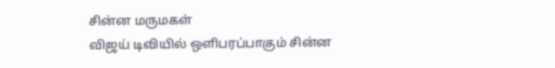சின்ன மருமகள்
விஜய் டிவியில் ஒளிபரப்பாகும் சின்ன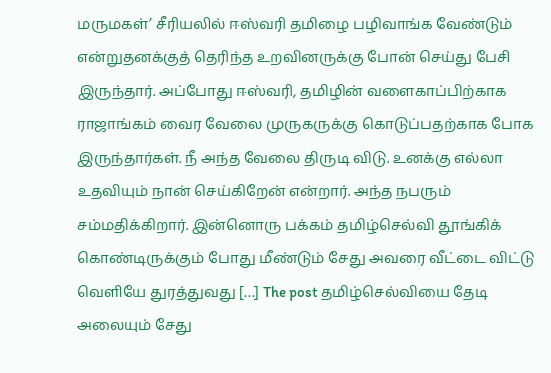மருமகள்’ சீரியலில் ஈஸ்வரி தமிழை பழிவாங்க வேண்டும் என்றுதனக்குத் தெரிந்த உறவினருக்கு போன் செய்து பேசி இருந்தார். அப்போது ஈஸ்வரி, தமிழின் வளைகாப்பிற்காக ராஜாங்கம் வைர வேலை முருகருக்கு கொடுப்பதற்காக போக இருந்தார்கள். நீ அந்த வேலை திருடி விடு. உனக்கு எல்லா உதவியும் நான் செய்கிறேன் என்றார். அந்த நபரும் சம்மதிக்கிறார். இன்னொரு பக்கம் தமிழ்செல்வி தூங்கிக் கொண்டிருக்கும் போது மீண்டும் சேது அவரை வீட்டை விட்டு வெளியே துரத்துவது […] The post தமிழ்செல்வியை தேடி அலையும் சேது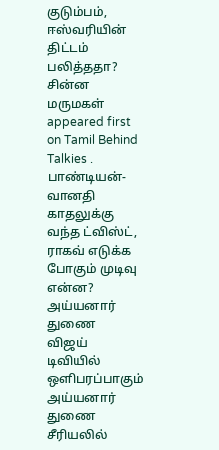குடும்பம், ஈஸ்வரியின் திட்டம் பலித்ததா? சின்ன மருமகள் appeared first on Tamil Behind Talkies .
பாண்டியன்-வானதி காதலுக்கு வந்த ட்விஸ்ட், ராகவ் எடுக்க போகும் முடிவு என்ன? அய்யனார் துணை
விஜய் டிவியில் ஒளிபரப்பாகும் அய்யனார் துணை சீரியலில்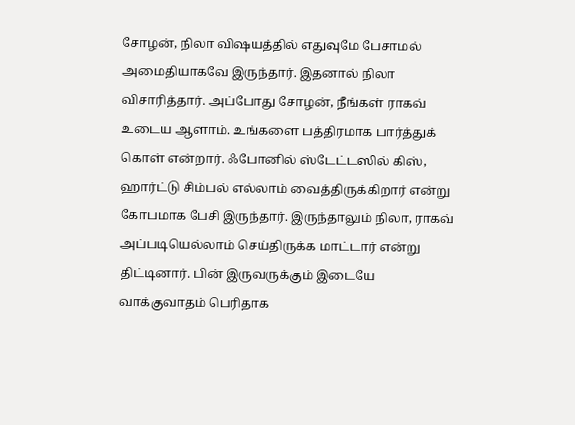சோழன், நிலா விஷயத்தில் எதுவுமே பேசாமல் அமைதியாகவே இருந்தார். இதனால் நிலா விசாரித்தார். அப்போது சோழன், நீங்கள் ராகவ் உடைய ஆளாம். உங்களை பத்திரமாக பார்த்துக் கொள் என்றார். ஃபோனில் ஸ்டேட்டஸில் கிஸ், ஹார்ட்டு சிம்பல் எல்லாம் வைத்திருக்கிறார் என்று கோபமாக பேசி இருந்தார். இருந்தாலும் நிலா, ராகவ் அப்படியெல்லாம் செய்திருக்க மாட்டார் என்று திட்டினார். பின் இருவருக்கும் இடையே வாக்குவாதம் பெரிதாக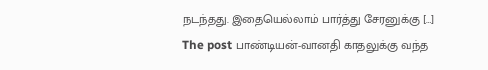நடந்தது. இதையெல்லாம் பார்த்து சேரனுக்கு […] The post பாண்டியன்-வானதி காதலுக்கு வந்த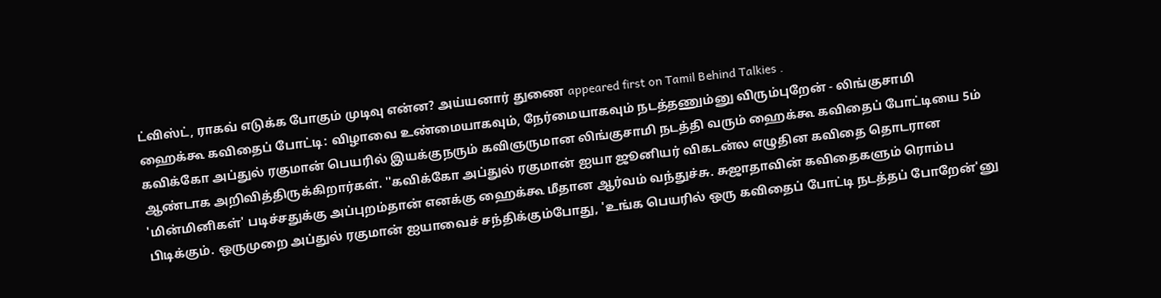ட்விஸ்ட், ராகவ் எடுக்க போகும் முடிவு என்ன? அய்யனார் துணை appeared first on Tamil Behind Talkies .
ஹைக்கூ கவிதைப் போட்டி: விழாவை உண்மையாகவும், நேர்மையாகவும் நடத்தணும்னு விரும்புறேன் - லிங்குசாமி
கவிக்கோ அப்துல் ரகுமான் பெயரில் இயக்குநரும் கவிஞருமான லிங்குசாமி நடத்தி வரும் ஹைக்கூ கவிதைப் போட்டியை 5ம் ஆண்டாக அறிவித்திருக்கிறார்கள். ''கவிக்கோ அப்துல் ரகுமான் ஐயா ஜூனியர் விகடன்ல எழுதின கவிதை தொடரான 'மின்மினிகள்' படிச்சதுக்கு அப்புறம்தான் எனக்கு ஹைக்கூ மீதான ஆர்வம் வந்துச்சு. சுஜாதாவின் கவிதைகளும் ரொம்ப பிடிக்கும். ஒருமுறை அப்துல் ரகுமான் ஐயாவைச் சந்திக்கும்போது, 'உங்க பெயரில் ஒரு கவிதைப் போட்டி நடத்தப் போறேன்'னு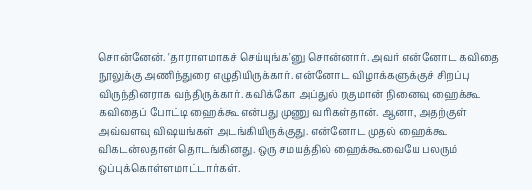சொன்னேன். 'தாராளமாகச் செய்யுங்க'னு சொன்னார். அவர் என்னோட கவிதை நூலுக்கு அணிந்துரை எழுதியிருக்கார். என்னோட விழாக்களுக்குச் சிறப்பு விருந்தினராக வந்திருக்கார். கவிக்கோ அப்துல் ரகுமான் நினைவு ஹைக்கூ கவிதைப் போட்டி ஹைக்கூ என்பது முணு வரிகள்தான். ஆனா, அதற்குள் அவ்வளவு விஷயங்கள் அடங்கியிருக்குது. என்னோட முதல் ஹைக்கூ விகடன்லதான் தொடங்கினது. ஒரு சமயத்தில் ஹைக்கூவையே பலரும் ஒப்புக்கொள்ளமாட்டார்கள்.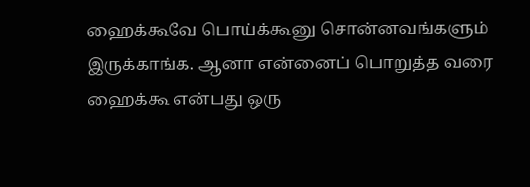ஹைக்கூவே பொய்க்கூனு சொன்னவங்களும் இருக்காங்க. ஆனா என்னைப் பொறுத்த வரை ஹைக்கூ என்பது ஒரு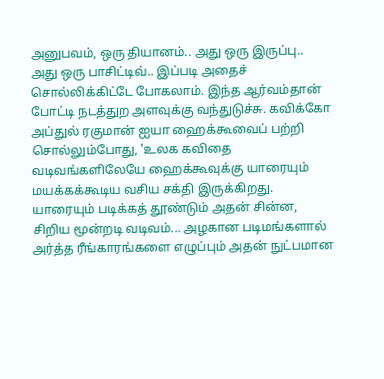அனுபவம், ஒரு தியானம்.. அது ஒரு இருப்பு.. அது ஒரு பாசிட்டிவ்.. இப்படி அதைச் சொல்லிக்கிட்டே போகலாம். இந்த ஆர்வம்தான் போட்டி நடத்துற அளவுக்கு வந்துடுச்சு. கவிக்கோ அப்துல் ரகுமான் ஐயா ஹைக்கூவைப் பற்றி சொல்லும்போது, 'உலக கவிதை வடிவங்களிலேயே ஹைக்கூவுக்கு யாரையும் மயக்கக்கூடிய வசிய சக்தி இருக்கிறது. யாரையும் படிக்கத் தூண்டும் அதன் சின்ன, சிறிய மூன்றடி வடிவம்... அழகான படிமங்களால் அர்த்த ரீங்காரங்களை எழுப்பும் அதன் நுட்பமான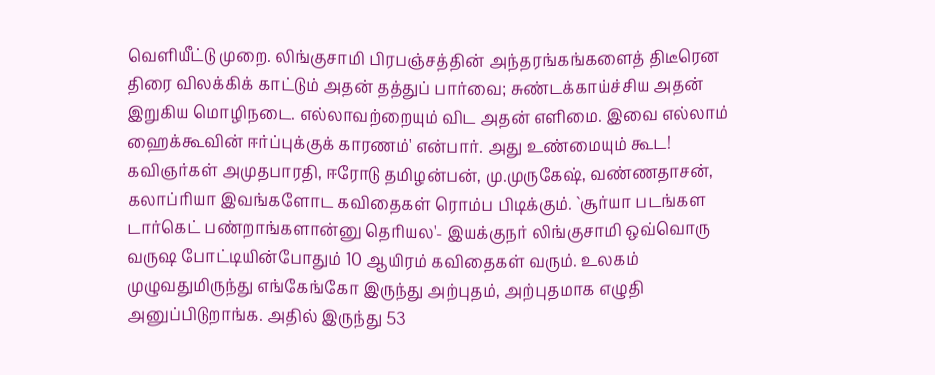வெளியீட்டு முறை. லிங்குசாமி பிரபஞ்சத்தின் அந்தரங்கங்களைத் திடீரென திரை விலக்கிக் காட்டும் அதன் தத்துப் பார்வை; சுண்டக்காய்ச்சிய அதன் இறுகிய மொழிநடை. எல்லாவற்றையும் விட அதன் எளிமை. இவை எல்லாம் ஹைக்கூவின் ஈர்ப்புக்குக் காரணம்' என்பார். அது உண்மையும் கூட! கவிஞர்கள் அமுதபாரதி, ஈரோடு தமிழன்பன், மு.முருகேஷ், வண்ணதாசன், கலாப்ரியா இவங்களோட கவிதைகள் ரொம்ப பிடிக்கும். `சூர்யா படங்கள டார்கெட் பண்றாங்களான்னு தெரியல'- இயக்குநர் லிங்குசாமி ஒவ்வொரு வருஷ போட்டியின்போதும் 10 ஆயிரம் கவிதைகள் வரும். உலகம் முழுவதுமிருந்து எங்கேங்கோ இருந்து அற்புதம், அற்புதமாக எழுதி அனுப்பிடுறாங்க. அதில் இருந்து 53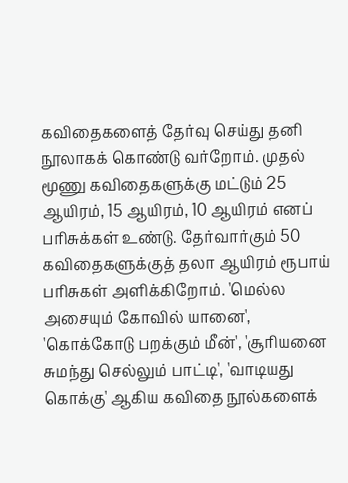கவிதைகளைத் தேர்வு செய்து தனி நூலாகக் கொண்டு வர்றோம். முதல் மூணு கவிதைகளுக்கு மட்டும் 25 ஆயிரம், 15 ஆயிரம், 10 ஆயிரம் எனப் பரிசுக்கள் உண்டு. தேர்வார்கும் 50 கவிதைகளுக்குத் தலா ஆயிரம் ரூபாய் பரிசுகள் அளிக்கிறோம். 'மெல்ல அசையும் கோவில் யானை', 'கொக்கோடு பறக்கும் மீன்', 'சூரியனை சுமந்து செல்லும் பாட்டி', 'வாடியது கொக்கு' ஆகிய கவிதை நூல்களைக்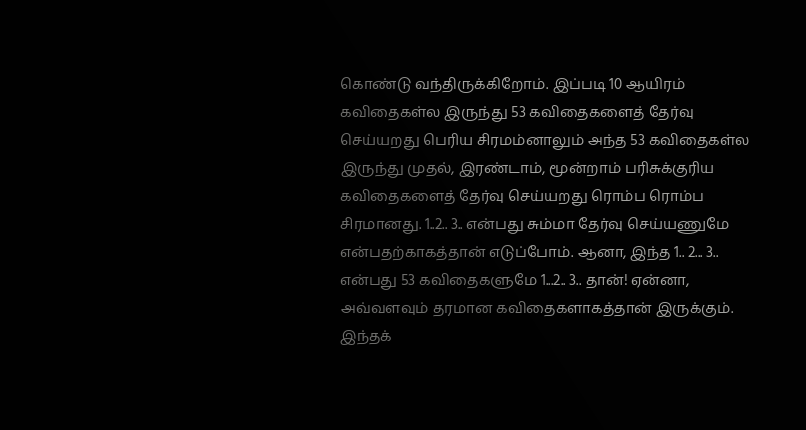கொண்டு வந்திருக்கிறோம். இப்படி 10 ஆயிரம் கவிதைகள்ல இருந்து 53 கவிதைகளைத் தேர்வு செய்யறது பெரிய சிரமம்னாலும் அந்த 53 கவிதைகள்ல இருந்து முதல், இரண்டாம், மூன்றாம் பரிசுக்குரிய கவிதைகளைத் தேர்வு செய்யறது ரொம்ப ரொம்ப சிரமானது. 1..2.. 3.. என்பது சும்மா தேர்வு செய்யணுமே என்பதற்காகத்தான் எடுப்போம். ஆனா, இந்த 1.. 2... 3.. என்பது 53 கவிதைகளுமே 1...2.. 3.. தான்! ஏன்னா, அவ்வளவும் தரமான கவிதைகளாகத்தான் இருக்கும். இந்தக்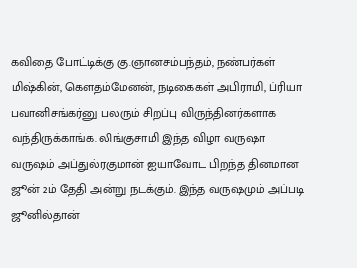கவிதை போட்டிக்கு கு.ஞானசம்பந்தம், நண்பர்கள் மிஷ்கின், கௌதம்மேனன், நடிகைகள் அபிராமி, ப்ரியா பவானிசங்கர்னு பலரும் சிறப்பு விருந்தினர்களாக வந்திருக்காங்க. லிங்குசாமி இந்த விழா வருஷா வருஷம் அப்துல்ரகுமான் ஐயாவோட பிறந்த தினமான ஜூன் 2ம் தேதி அன்று நடக்கும். இந்த வருஷமும் அப்படி ஜூனில்தான்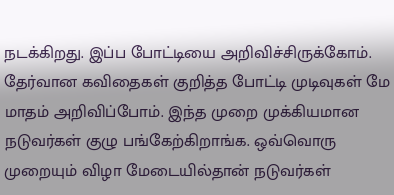நடக்கிறது. இப்ப போட்டியை அறிவிச்சிருக்கோம். தேர்வான கவிதைகள் குறித்த போட்டி முடிவுகள் மே மாதம் அறிவிப்போம். இந்த முறை முக்கியமான நடுவர்கள் குழு பங்கேற்கிறாங்க. ஒவ்வொரு முறையும் விழா மேடையில்தான் நடுவர்கள்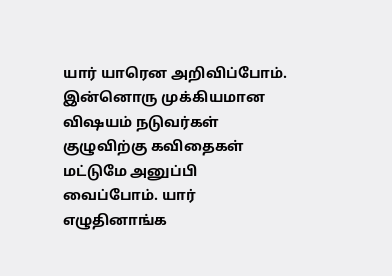யார் யாரென அறிவிப்போம். இன்னொரு முக்கியமான விஷயம் நடுவர்கள் குழுவிற்கு கவிதைகள் மட்டுமே அனுப்பி வைப்போம். யார் எழுதினாங்க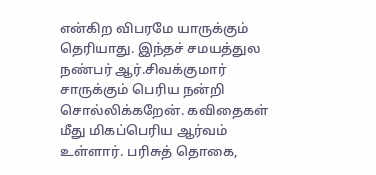என்கிற விபரமே யாருக்கும் தெரியாது. இந்தச் சமயத்துல நண்பர் ஆர்.சிவக்குமார் சாருக்கும் பெரிய நன்றி சொல்லிக்கறேன். கவிதைகள் மீது மிகப்பெரிய ஆர்வம் உள்ளார். பரிசுத் தொகை,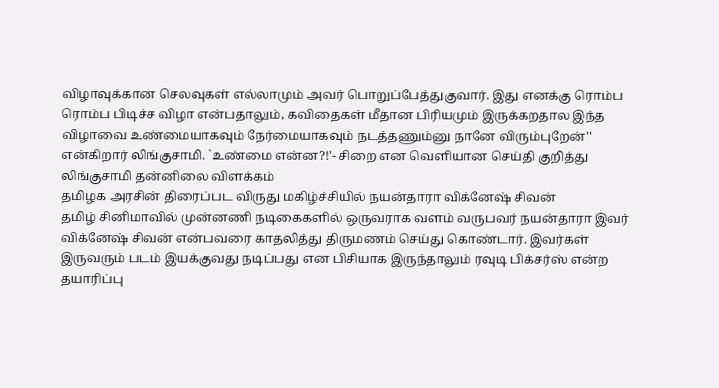விழாவுக்கான செலவுகள் எல்லாமும் அவர் பொறுப்பேத்துகுவார். இது எனக்கு ரொம்ப ரொம்ப பிடிச்ச விழா என்பதாலும், கவிதைகள் மீதான பிரியமும் இருக்கறதால இந்த விழாவை உண்மையாகவும் நேர்மையாகவும் நடத்தணும்னு நானே விரும்புறேன்'' என்கிறார் லிங்குசாமி. `உண்மை என்ன?!'- சிறை என வெளியான செய்தி குறித்து லிங்குசாமி தன்னிலை விளக்கம்
தமிழக அரசின் திரைப்பட விருது மகிழ்ச்சியில் நயன்தாரா விக்னேஷ் சிவன்
தமிழ் சினிமாவில் முன்னணி நடிகைகளில் ஒருவராக வளம் வருபவர் நயன்தாரா இவர் விக்னேஷ் சிவன் என்பவரை காதலித்து திருமணம் செய்து கொண்டார். இவர்கள் இருவரும் படம் இயக்குவது நடிப்பது என பிசியாக இருந்தாலும் ரவுடி பிக்சர்ஸ் என்ற தயாரிப்பு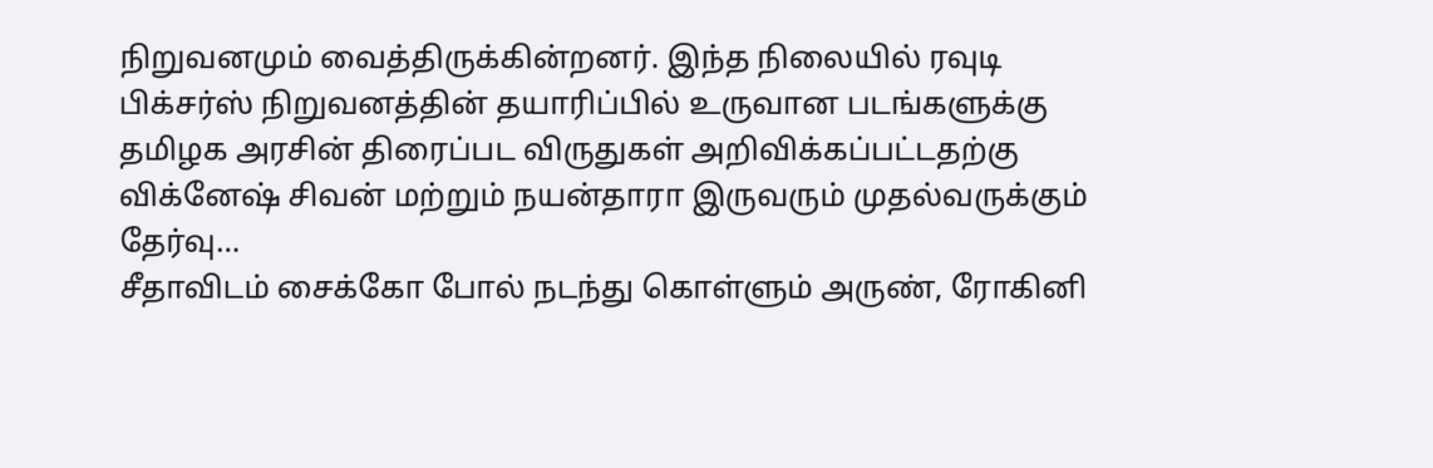நிறுவனமும் வைத்திருக்கின்றனர். இந்த நிலையில் ரவுடி பிக்சர்ஸ் நிறுவனத்தின் தயாரிப்பில் உருவான படங்களுக்கு தமிழக அரசின் திரைப்பட விருதுகள் அறிவிக்கப்பட்டதற்கு விக்னேஷ் சிவன் மற்றும் நயன்தாரா இருவரும் முதல்வருக்கும் தேர்வு...
சீதாவிடம் சைக்கோ போல் நடந்து கொள்ளும் அருண், ரோகினி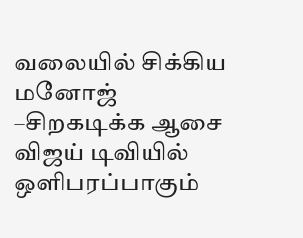வலையில் சிக்கிய மனோஜ் –சிறகடிக்க ஆசை
விஜய் டிவியில் ஒளிபரப்பாகும்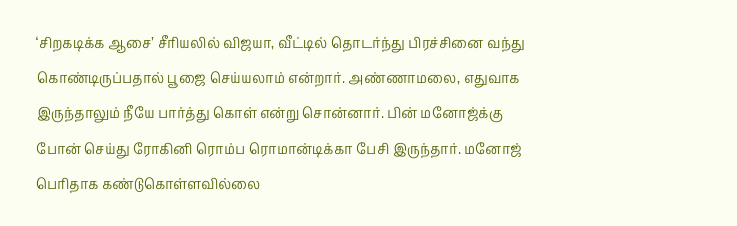‘சிறகடிக்க ஆசை’ சீரியலில் விஜயா, வீட்டில் தொடர்ந்து பிரச்சினை வந்து கொண்டிருப்பதால் பூஜை செய்யலாம் என்றார். அண்ணாமலை, எதுவாக இருந்தாலும் நீயே பார்த்து கொள் என்று சொன்னார். பின் மனோஜ்க்கு போன் செய்து ரோகினி ரொம்ப ரொமான்டிக்கா பேசி இருந்தார். மனோஜ் பெரிதாக கண்டுகொள்ளவில்லை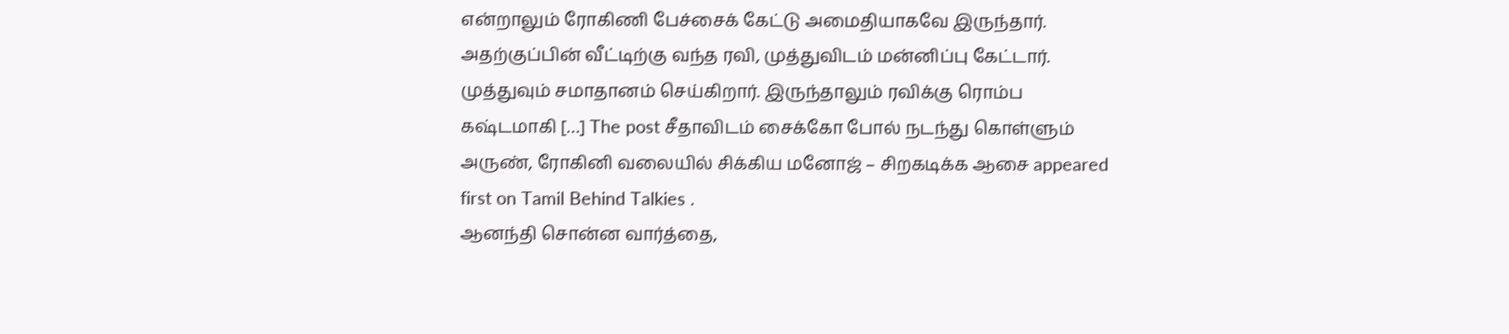என்றாலும் ரோகிணி பேச்சைக் கேட்டு அமைதியாகவே இருந்தார். அதற்குப்பின் வீட்டிற்கு வந்த ரவி, முத்துவிடம் மன்னிப்பு கேட்டார். முத்துவும் சமாதானம் செய்கிறார். இருந்தாலும் ரவிக்கு ரொம்ப கஷ்டமாகி […] The post சீதாவிடம் சைக்கோ போல் நடந்து கொள்ளும் அருண், ரோகினி வலையில் சிக்கிய மனோஜ் – சிறகடிக்க ஆசை appeared first on Tamil Behind Talkies .
ஆனந்தி சொன்ன வார்த்தை,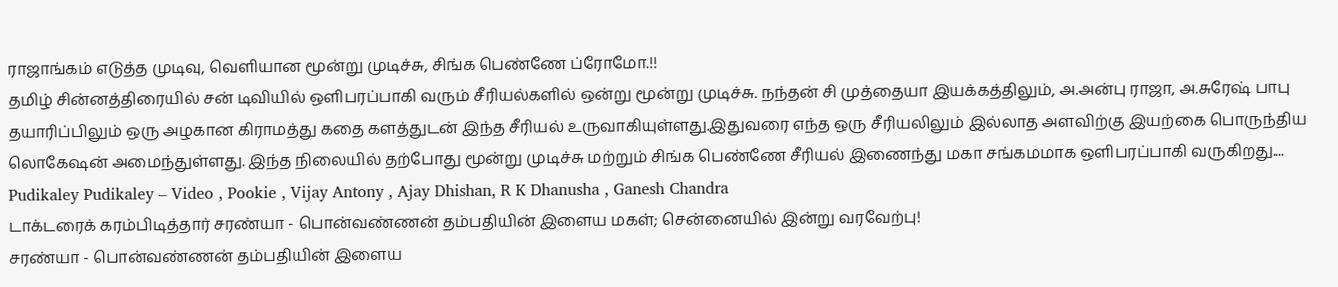ராஜாங்கம் எடுத்த முடிவு, வெளியான மூன்று முடிச்சு, சிங்க பெண்ணே ப்ரோமோ.!!
தமிழ் சின்னத்திரையில் சன் டிவியில் ஒளிபரப்பாகி வரும் சீரியல்களில் ஒன்று மூன்று முடிச்சு. நந்தன் சி முத்தையா இயக்கத்திலும், அ.அன்பு ராஜா, அ.சுரேஷ் பாபு தயாரிப்பிலும் ஒரு அழகான கிராமத்து கதை களத்துடன் இந்த சீரியல் உருவாகியுள்ளது.இதுவரை எந்த ஒரு சீரியலிலும் இல்லாத அளவிற்கு இயற்கை பொருந்திய லொகேஷன் அமைந்துள்ளது. இந்த நிலையில் தற்போது மூன்று முடிச்சு மற்றும் சிங்க பெண்ணே சீரியல் இணைந்து மகா சங்கமமாக ஒளிபரப்பாகி வருகிறது....
Pudikaley Pudikaley – Video , Pookie , Vijay Antony , Ajay Dhishan, R K Dhanusha , Ganesh Chandra
டாக்டரைக் கரம்பிடித்தார் சரண்யா - பொன்வண்ணன் தம்பதியின் இளைய மகள்; சென்னையில் இன்று வரவேற்பு!
சரண்யா - பொன்வண்ணன் தம்பதியின் இளைய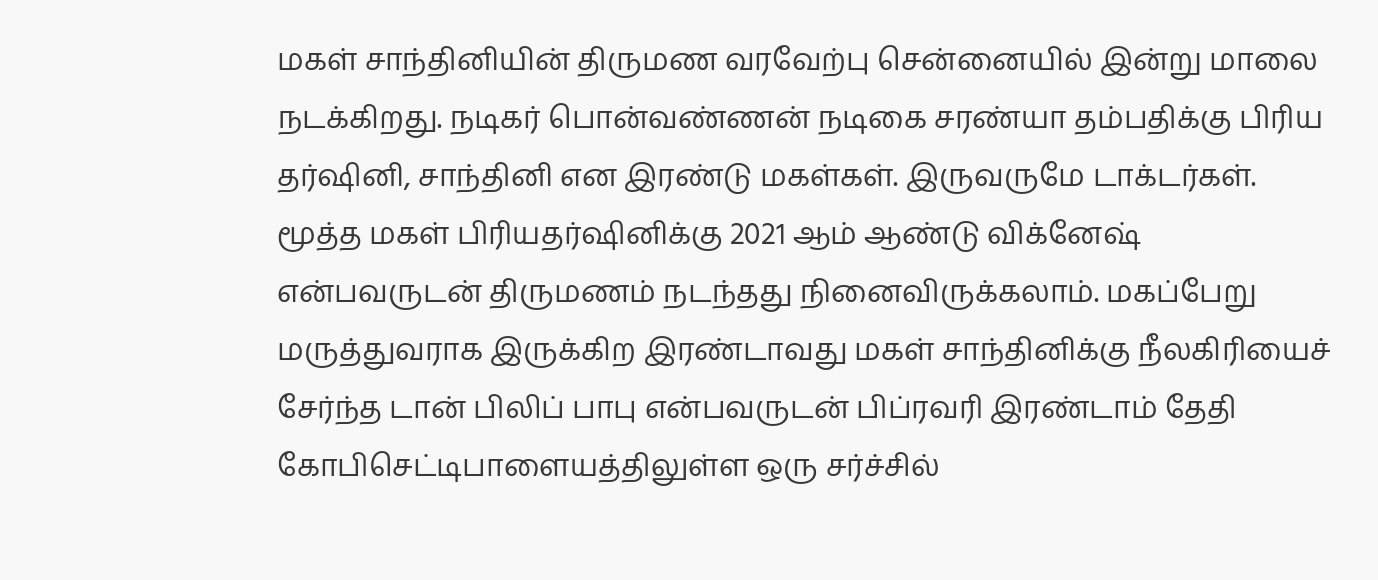மகள் சாந்தினியின் திருமண வரவேற்பு சென்னையில் இன்று மாலை நடக்கிறது. நடிகர் பொன்வண்ணன் நடிகை சரண்யா தம்பதிக்கு பிரிய தர்ஷினி, சாந்தினி என இரண்டு மகள்கள். இருவருமே டாக்டர்கள். மூத்த மகள் பிரியதர்ஷினிக்கு 2021 ஆம் ஆண்டு விக்னேஷ் என்பவருடன் திருமணம் நடந்தது நினைவிருக்கலாம். மகப்பேறு மருத்துவராக இருக்கிற இரண்டாவது மகள் சாந்தினிக்கு நீலகிரியைச் சேர்ந்த டான் பிலிப் பாபு என்பவருடன் பிப்ரவரி இரண்டாம் தேதி கோபிசெட்டிபாளையத்திலுள்ள ஒரு சர்ச்சில்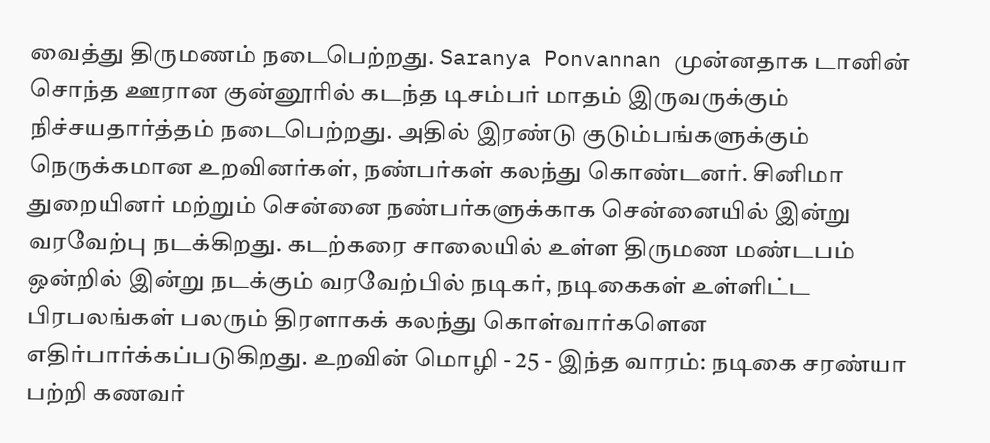வைத்து திருமணம் நடைபெற்றது. Saranya Ponvannan முன்னதாக டானின் சொந்த ஊரான குன்னூரில் கடந்த டிசம்பர் மாதம் இருவருக்கும் நிச்சயதார்த்தம் நடைபெற்றது. அதில் இரண்டு குடும்பங்களுக்கும் நெருக்கமான உறவினர்கள், நண்பர்கள் கலந்து கொண்டனர். சினிமா துறையினர் மற்றும் சென்னை நண்பர்களுக்காக சென்னையில் இன்று வரவேற்பு நடக்கிறது. கடற்கரை சாலையில் உள்ள திருமண மண்டபம் ஒன்றில் இன்று நடக்கும் வரவேற்பில் நடிகர், நடிகைகள் உள்ளிட்ட பிரபலங்கள் பலரும் திரளாகக் கலந்து கொள்வார்களென எதிர்பார்க்கப்படுகிறது. உறவின் மொழி - 25 - இந்த வாரம்: நடிகை சரண்யா பற்றி கணவர்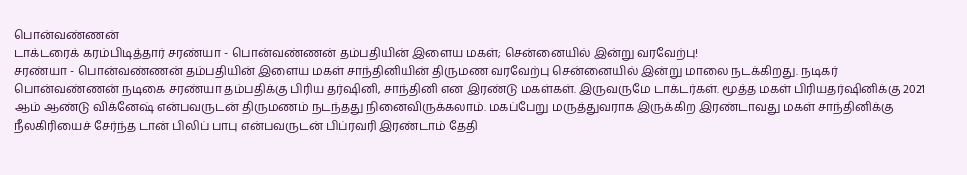பொன்வண்ணன்
டாக்டரைக் கரம்பிடித்தார் சரண்யா - பொன்வண்ணன் தம்பதியின் இளைய மகள்; சென்னையில் இன்று வரவேற்பு!
சரண்யா - பொன்வண்ணன் தம்பதியின் இளைய மகள் சாந்தினியின் திருமண வரவேற்பு சென்னையில் இன்று மாலை நடக்கிறது. நடிகர் பொன்வண்ணன் நடிகை சரண்யா தம்பதிக்கு பிரிய தர்ஷினி, சாந்தினி என இரண்டு மகள்கள். இருவருமே டாக்டர்கள். மூத்த மகள் பிரியதர்ஷினிக்கு 2021 ஆம் ஆண்டு விக்னேஷ் என்பவருடன் திருமணம் நடந்தது நினைவிருக்கலாம். மகப்பேறு மருத்துவராக இருக்கிற இரண்டாவது மகள் சாந்தினிக்கு நீலகிரியைச் சேர்ந்த டான் பிலிப் பாபு என்பவருடன் பிப்ரவரி இரண்டாம் தேதி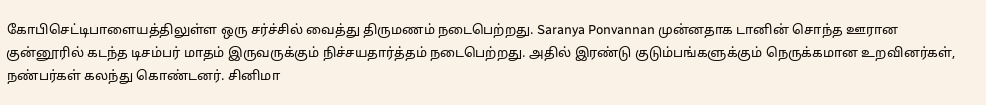கோபிசெட்டிபாளையத்திலுள்ள ஒரு சர்ச்சில் வைத்து திருமணம் நடைபெற்றது. Saranya Ponvannan முன்னதாக டானின் சொந்த ஊரான குன்னூரில் கடந்த டிசம்பர் மாதம் இருவருக்கும் நிச்சயதார்த்தம் நடைபெற்றது. அதில் இரண்டு குடும்பங்களுக்கும் நெருக்கமான உறவினர்கள், நண்பர்கள் கலந்து கொண்டனர். சினிமா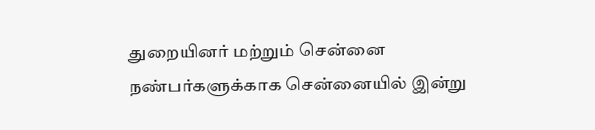துறையினர் மற்றும் சென்னை நண்பர்களுக்காக சென்னையில் இன்று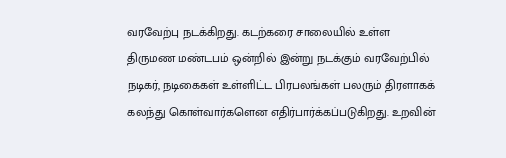வரவேற்பு நடக்கிறது. கடற்கரை சாலையில் உள்ள திருமண மண்டபம் ஒன்றில் இன்று நடக்கும் வரவேற்பில் நடிகர், நடிகைகள் உள்ளிட்ட பிரபலங்கள் பலரும் திரளாகக் கலந்து கொள்வார்களென எதிர்பார்க்கப்படுகிறது. உறவின்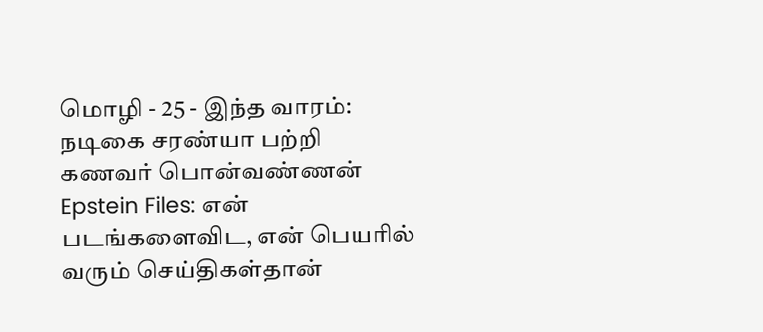மொழி - 25 - இந்த வாரம்: நடிகை சரண்யா பற்றி கணவர் பொன்வண்ணன்
Epstein Files: என் படங்களைவிட, என் பெயரில் வரும் செய்திகள்தான்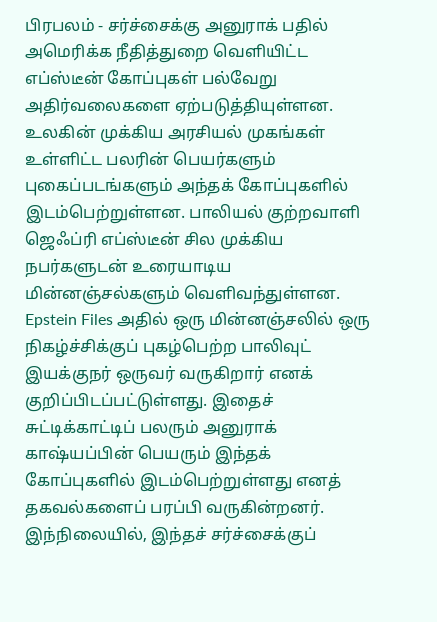பிரபலம் - சர்ச்சைக்கு அனுராக் பதில்
அமெரிக்க நீதித்துறை வெளியிட்ட எப்ஸ்டீன் கோப்புகள் பல்வேறு அதிர்வலைகளை ஏற்படுத்தியுள்ளன. உலகின் முக்கிய அரசியல் முகங்கள் உள்ளிட்ட பலரின் பெயர்களும் புகைப்படங்களும் அந்தக் கோப்புகளில் இடம்பெற்றுள்ளன. பாலியல் குற்றவாளி ஜெஃப்ரி எப்ஸ்டீன் சில முக்கிய நபர்களுடன் உரையாடிய மின்னஞ்சல்களும் வெளிவந்துள்ளன. Epstein Files அதில் ஒரு மின்னஞ்சலில் ஒரு நிகழ்ச்சிக்குப் புகழ்பெற்ற பாலிவுட் இயக்குநர் ஒருவர் வருகிறார் எனக் குறிப்பிடப்பட்டுள்ளது. இதைச் சுட்டிக்காட்டிப் பலரும் அனுராக் காஷ்யப்பின் பெயரும் இந்தக் கோப்புகளில் இடம்பெற்றுள்ளது எனத் தகவல்களைப் பரப்பி வருகின்றனர். இந்நிலையில், இந்தச் சர்ச்சைக்குப்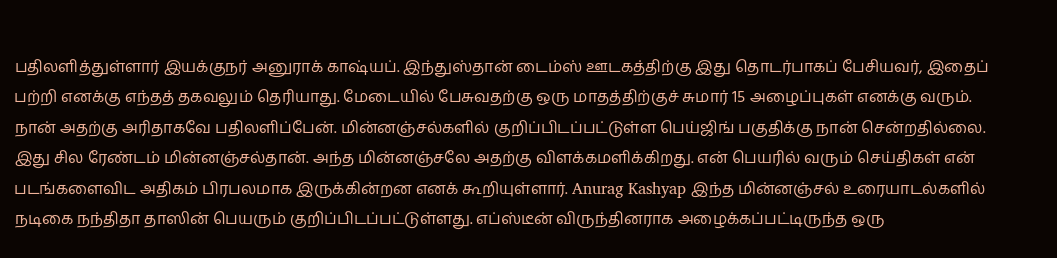பதிலளித்துள்ளார் இயக்குநர் அனுராக் காஷ்யப். இந்துஸ்தான் டைம்ஸ் ஊடகத்திற்கு இது தொடர்பாகப் பேசியவர், இதைப் பற்றி எனக்கு எந்தத் தகவலும் தெரியாது. மேடையில் பேசுவதற்கு ஒரு மாதத்திற்குச் சுமார் 15 அழைப்புகள் எனக்கு வரும். நான் அதற்கு அரிதாகவே பதிலளிப்பேன். மின்னஞ்சல்களில் குறிப்பிடப்பட்டுள்ள பெய்ஜிங் பகுதிக்கு நான் சென்றதில்லை. இது சில ரேண்டம் மின்னஞ்சல்தான். அந்த மின்னஞ்சலே அதற்கு விளக்கமளிக்கிறது. என் பெயரில் வரும் செய்திகள் என் படங்களைவிட அதிகம் பிரபலமாக இருக்கின்றன எனக் கூறியுள்ளார். Anurag Kashyap இந்த மின்னஞ்சல் உரையாடல்களில் நடிகை நந்திதா தாஸின் பெயரும் குறிப்பிடப்பட்டுள்ளது. எப்ஸ்டீன் விருந்தினராக அழைக்கப்பட்டிருந்த ஒரு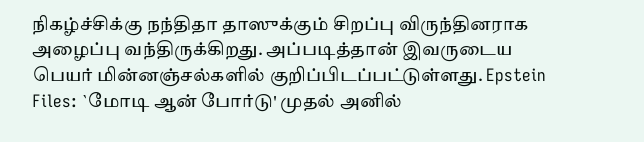நிகழ்ச்சிக்கு நந்திதா தாஸுக்கும் சிறப்பு விருந்தினராக அழைப்பு வந்திருக்கிறது. அப்படித்தான் இவருடைய பெயர் மின்னஞ்சல்களில் குறிப்பிடப்பட்டுள்ளது. Epstein Files: `மோடி ஆன் போர்டு' முதல் அனில்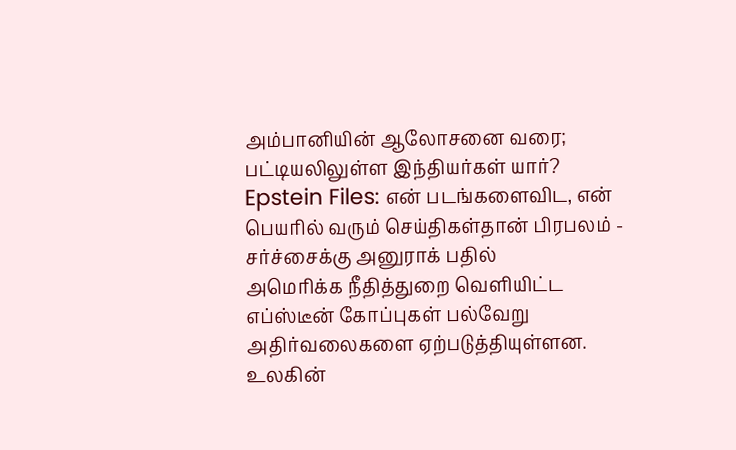அம்பானியின் ஆலோசனை வரை; பட்டியலிலுள்ள இந்தியர்கள் யார்?
Epstein Files: என் படங்களைவிட, என் பெயரில் வரும் செய்திகள்தான் பிரபலம் - சர்ச்சைக்கு அனுராக் பதில்
அமெரிக்க நீதித்துறை வெளியிட்ட எப்ஸ்டீன் கோப்புகள் பல்வேறு அதிர்வலைகளை ஏற்படுத்தியுள்ளன. உலகின்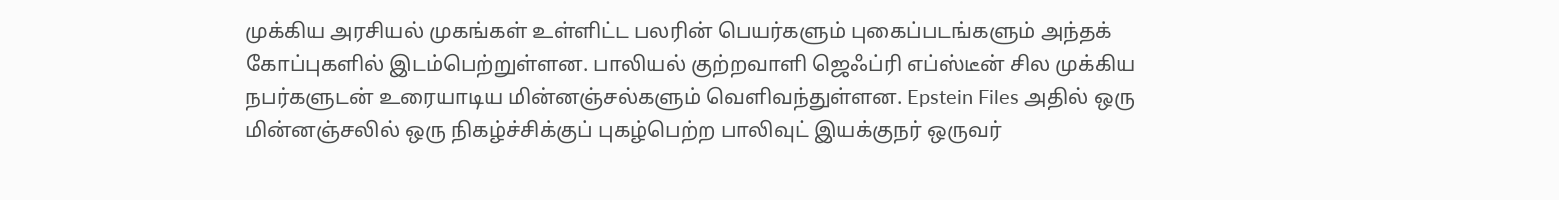முக்கிய அரசியல் முகங்கள் உள்ளிட்ட பலரின் பெயர்களும் புகைப்படங்களும் அந்தக் கோப்புகளில் இடம்பெற்றுள்ளன. பாலியல் குற்றவாளி ஜெஃப்ரி எப்ஸ்டீன் சில முக்கிய நபர்களுடன் உரையாடிய மின்னஞ்சல்களும் வெளிவந்துள்ளன. Epstein Files அதில் ஒரு மின்னஞ்சலில் ஒரு நிகழ்ச்சிக்குப் புகழ்பெற்ற பாலிவுட் இயக்குநர் ஒருவர்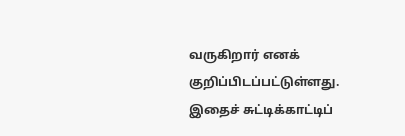வருகிறார் எனக் குறிப்பிடப்பட்டுள்ளது. இதைச் சுட்டிக்காட்டிப்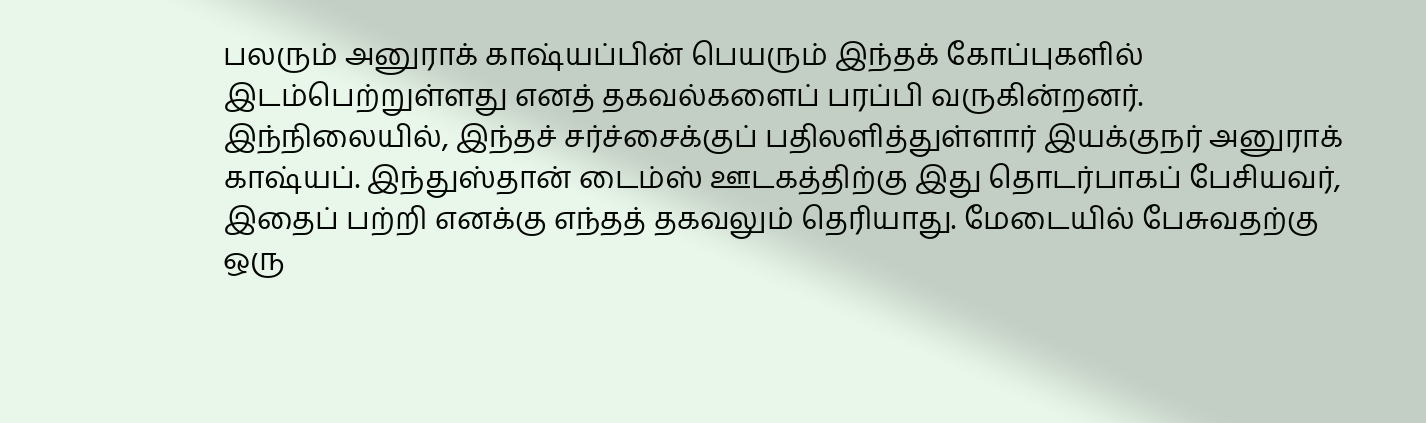பலரும் அனுராக் காஷ்யப்பின் பெயரும் இந்தக் கோப்புகளில் இடம்பெற்றுள்ளது எனத் தகவல்களைப் பரப்பி வருகின்றனர். இந்நிலையில், இந்தச் சர்ச்சைக்குப் பதிலளித்துள்ளார் இயக்குநர் அனுராக் காஷ்யப். இந்துஸ்தான் டைம்ஸ் ஊடகத்திற்கு இது தொடர்பாகப் பேசியவர், இதைப் பற்றி எனக்கு எந்தத் தகவலும் தெரியாது. மேடையில் பேசுவதற்கு ஒரு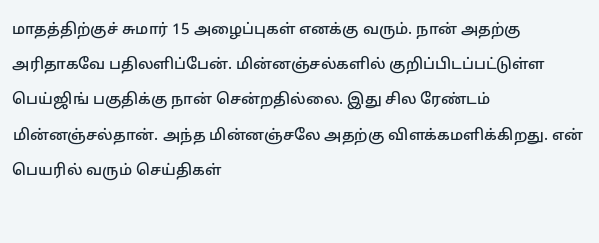மாதத்திற்குச் சுமார் 15 அழைப்புகள் எனக்கு வரும். நான் அதற்கு அரிதாகவே பதிலளிப்பேன். மின்னஞ்சல்களில் குறிப்பிடப்பட்டுள்ள பெய்ஜிங் பகுதிக்கு நான் சென்றதில்லை. இது சில ரேண்டம் மின்னஞ்சல்தான். அந்த மின்னஞ்சலே அதற்கு விளக்கமளிக்கிறது. என் பெயரில் வரும் செய்திகள்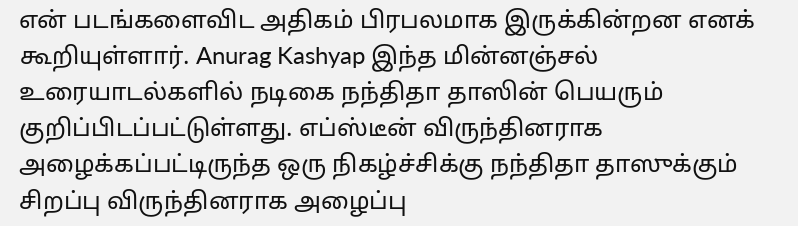என் படங்களைவிட அதிகம் பிரபலமாக இருக்கின்றன எனக் கூறியுள்ளார். Anurag Kashyap இந்த மின்னஞ்சல் உரையாடல்களில் நடிகை நந்திதா தாஸின் பெயரும் குறிப்பிடப்பட்டுள்ளது. எப்ஸ்டீன் விருந்தினராக அழைக்கப்பட்டிருந்த ஒரு நிகழ்ச்சிக்கு நந்திதா தாஸுக்கும் சிறப்பு விருந்தினராக அழைப்பு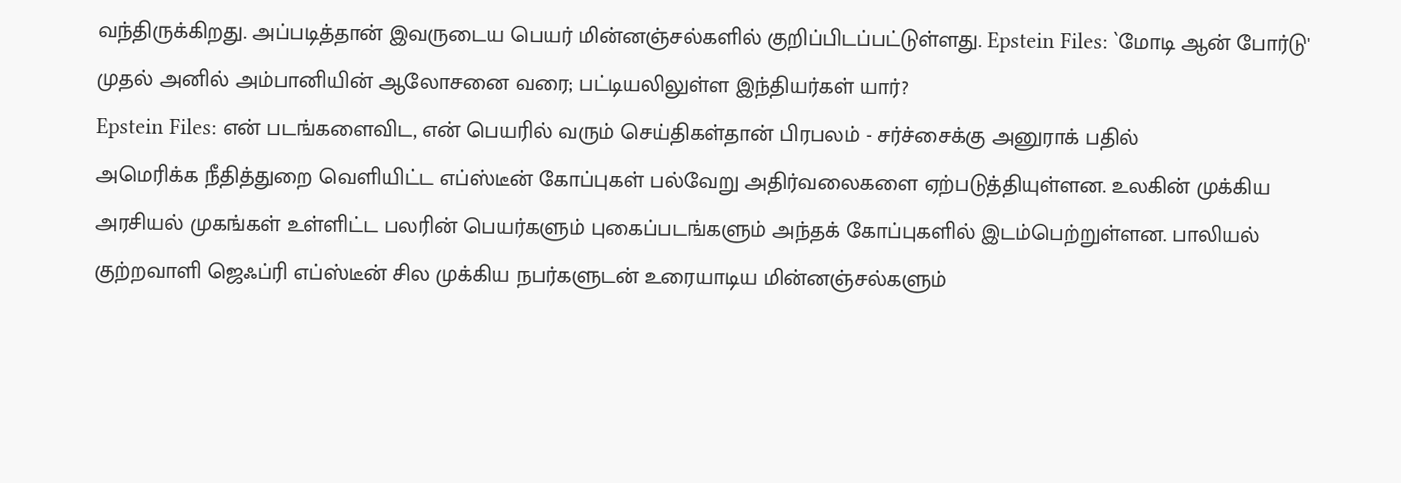வந்திருக்கிறது. அப்படித்தான் இவருடைய பெயர் மின்னஞ்சல்களில் குறிப்பிடப்பட்டுள்ளது. Epstein Files: `மோடி ஆன் போர்டு' முதல் அனில் அம்பானியின் ஆலோசனை வரை; பட்டியலிலுள்ள இந்தியர்கள் யார்?
Epstein Files: என் படங்களைவிட, என் பெயரில் வரும் செய்திகள்தான் பிரபலம் - சர்ச்சைக்கு அனுராக் பதில்
அமெரிக்க நீதித்துறை வெளியிட்ட எப்ஸ்டீன் கோப்புகள் பல்வேறு அதிர்வலைகளை ஏற்படுத்தியுள்ளன. உலகின் முக்கிய அரசியல் முகங்கள் உள்ளிட்ட பலரின் பெயர்களும் புகைப்படங்களும் அந்தக் கோப்புகளில் இடம்பெற்றுள்ளன. பாலியல் குற்றவாளி ஜெஃப்ரி எப்ஸ்டீன் சில முக்கிய நபர்களுடன் உரையாடிய மின்னஞ்சல்களும்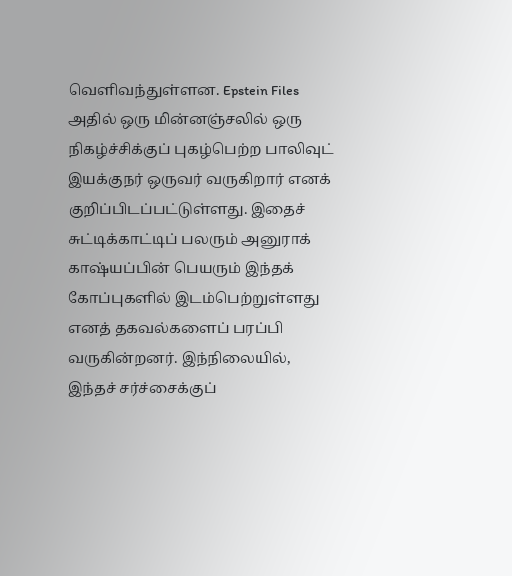வெளிவந்துள்ளன. Epstein Files அதில் ஒரு மின்னஞ்சலில் ஒரு நிகழ்ச்சிக்குப் புகழ்பெற்ற பாலிவுட் இயக்குநர் ஒருவர் வருகிறார் எனக் குறிப்பிடப்பட்டுள்ளது. இதைச் சுட்டிக்காட்டிப் பலரும் அனுராக் காஷ்யப்பின் பெயரும் இந்தக் கோப்புகளில் இடம்பெற்றுள்ளது எனத் தகவல்களைப் பரப்பி வருகின்றனர். இந்நிலையில், இந்தச் சர்ச்சைக்குப்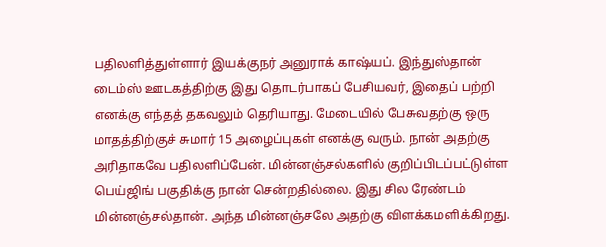பதிலளித்துள்ளார் இயக்குநர் அனுராக் காஷ்யப். இந்துஸ்தான் டைம்ஸ் ஊடகத்திற்கு இது தொடர்பாகப் பேசியவர், இதைப் பற்றி எனக்கு எந்தத் தகவலும் தெரியாது. மேடையில் பேசுவதற்கு ஒரு மாதத்திற்குச் சுமார் 15 அழைப்புகள் எனக்கு வரும். நான் அதற்கு அரிதாகவே பதிலளிப்பேன். மின்னஞ்சல்களில் குறிப்பிடப்பட்டுள்ள பெய்ஜிங் பகுதிக்கு நான் சென்றதில்லை. இது சில ரேண்டம் மின்னஞ்சல்தான். அந்த மின்னஞ்சலே அதற்கு விளக்கமளிக்கிறது.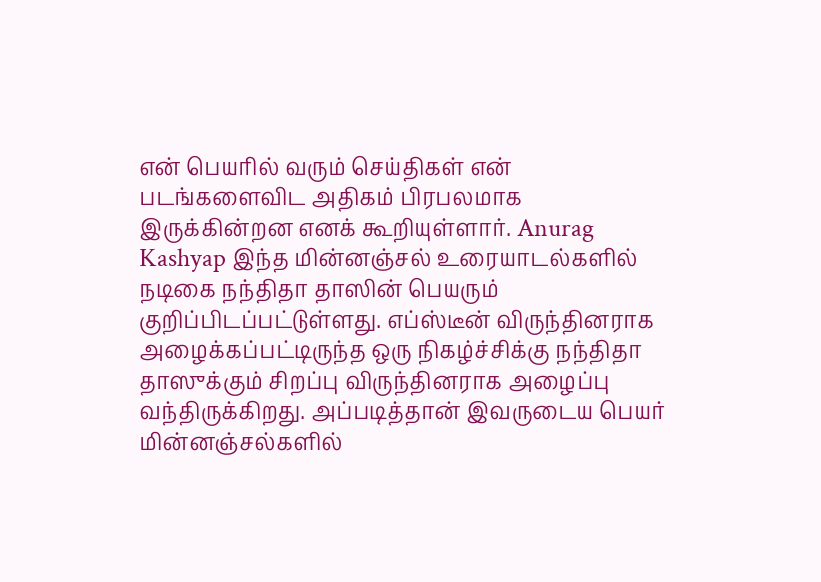என் பெயரில் வரும் செய்திகள் என் படங்களைவிட அதிகம் பிரபலமாக இருக்கின்றன எனக் கூறியுள்ளார். Anurag Kashyap இந்த மின்னஞ்சல் உரையாடல்களில் நடிகை நந்திதா தாஸின் பெயரும் குறிப்பிடப்பட்டுள்ளது. எப்ஸ்டீன் விருந்தினராக அழைக்கப்பட்டிருந்த ஒரு நிகழ்ச்சிக்கு நந்திதா தாஸுக்கும் சிறப்பு விருந்தினராக அழைப்பு வந்திருக்கிறது. அப்படித்தான் இவருடைய பெயர் மின்னஞ்சல்களில்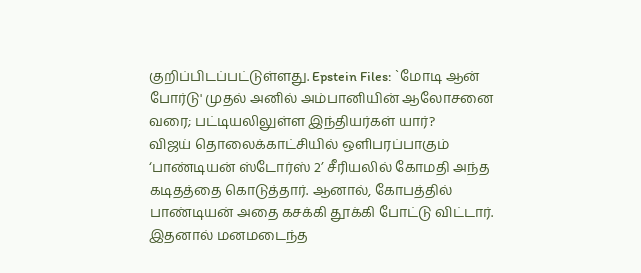குறிப்பிடப்பட்டுள்ளது. Epstein Files: `மோடி ஆன் போர்டு' முதல் அனில் அம்பானியின் ஆலோசனை வரை; பட்டியலிலுள்ள இந்தியர்கள் யார்?
விஜய் தொலைக்காட்சியில் ஒளிபரப்பாகும் ‘பாண்டியன் ஸ்டோர்ஸ் 2’ சீரியலில் கோமதி அந்த கடிதத்தை கொடுத்தார். ஆனால், கோபத்தில் பாண்டியன் அதை கசக்கி தூக்கி போட்டு விட்டார். இதனால் மனமடைந்த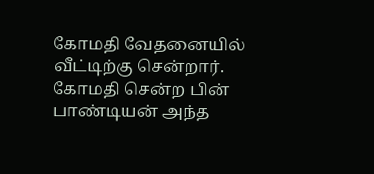கோமதி வேதனையில் வீட்டிற்கு சென்றார். கோமதி சென்ற பின் பாண்டியன் அந்த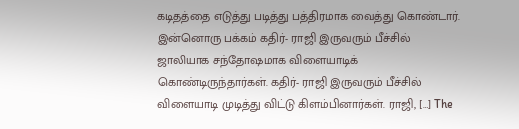கடிதத்தை எடுத்து படித்து பத்திரமாக வைத்து கொண்டார். இன்னொரு பக்கம் கதிர்- ராஜி இருவரும் பீச்சில் ஜாலியாக சந்தோஷமாக விளையாடிக் கொண்டிருந்தார்கள். கதிர்- ராஜி இருவரும் பீச்சில் விளையாடி முடித்து விட்டு கிளம்பினார்கள். ராஜி, […] The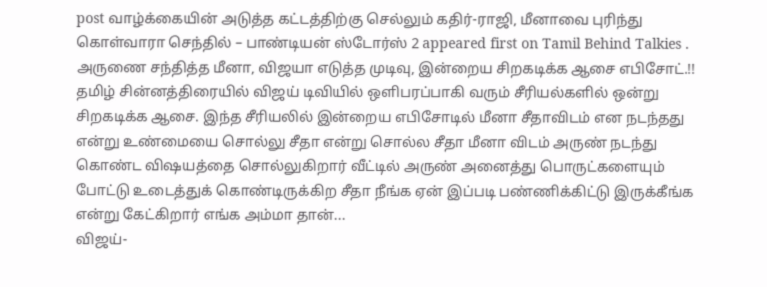post வாழ்க்கையின் அடுத்த கட்டத்திற்கு செல்லும் கதிர்-ராஜி, மீனாவை புரிந்து கொள்வாரா செந்தில் – பாண்டியன் ஸ்டோர்ஸ் 2 appeared first on Tamil Behind Talkies .
அருணை சந்தித்த மீனா, விஜயா எடுத்த முடிவு, இன்றைய சிறகடிக்க ஆசை எபிசோட்.!!
தமிழ் சின்னத்திரையில் விஜய் டிவியில் ஒளிபரப்பாகி வரும் சீரியல்களில் ஒன்று சிறகடிக்க ஆசை. இந்த சீரியலில் இன்றைய எபிசோடில் மீனா சீதாவிடம் என நடந்தது என்று உண்மையை சொல்லு சீதா என்று சொல்ல சீதா மீனா விடம் அருண் நடந்து கொண்ட விஷயத்தை சொல்லுகிறார் வீட்டில் அருண் அனைத்து பொருட்களையும் போட்டு உடைத்துக் கொண்டிருக்கிற சீதா நீங்க ஏன் இப்படி பண்ணிக்கிட்டு இருக்கீங்க என்று கேட்கிறார் எங்க அம்மா தான்...
விஜய்-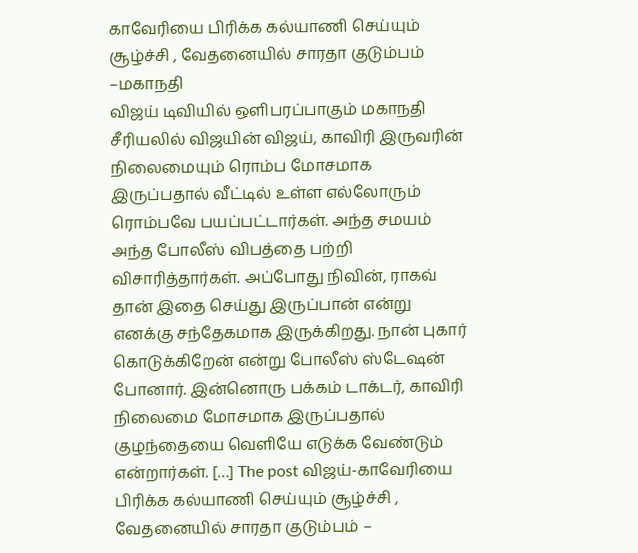காவேரியை பிரிக்க கல்யாணி செய்யும் சூழ்ச்சி , வேதனையில் சாரதா குடும்பம் –மகாநதி
விஜய் டிவியில் ஒளிபரப்பாகும் மகாநதி சீரியலில் விஜயின் விஜய், காவிரி இருவரின் நிலைமையும் ரொம்ப மோசமாக இருப்பதால் வீட்டில் உள்ள எல்லோரும் ரொம்பவே பயப்பட்டார்கள். அந்த சமயம் அந்த போலீஸ் விபத்தை பற்றி விசாரித்தார்கள். அப்போது நிவின், ராகவ் தான் இதை செய்து இருப்பான் என்று எனக்கு சந்தேகமாக இருக்கிறது. நான் புகார் கொடுக்கிறேன் என்று போலீஸ் ஸ்டேஷன் போனார். இன்னொரு பக்கம் டாக்டர், காவிரி நிலைமை மோசமாக இருப்பதால் குழந்தையை வெளியே எடுக்க வேண்டும் என்றார்கள். […] The post விஜய்-காவேரியை பிரிக்க கல்யாணி செய்யும் சூழ்ச்சி , வேதனையில் சாரதா குடும்பம் –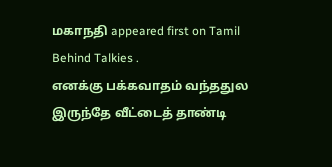மகாநதி appeared first on Tamil Behind Talkies .
எனக்கு பக்கவாதம் வந்ததுல இருந்தே வீட்டைத் தாண்டி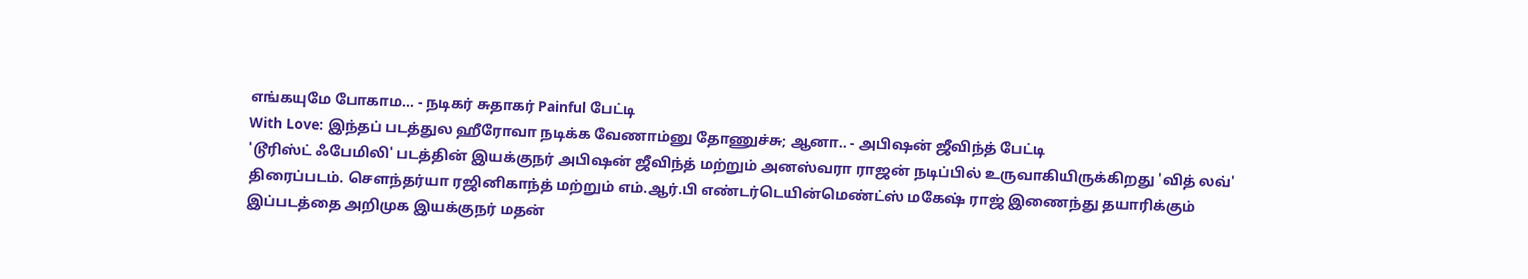எங்கயுமே போகாம... - நடிகர் சுதாகர் Painful பேட்டி
With Love: இந்தப் படத்துல ஹீரோவா நடிக்க வேணாம்னு தோணுச்சு; ஆனா.. - அபிஷன் ஜீவிந்த் பேட்டி
'டூரிஸ்ட் ஃபேமிலி' படத்தின் இயக்குநர் அபிஷன் ஜீவிந்த் மற்றும் அனஸ்வரா ராஜன் நடிப்பில் உருவாகியிருக்கிறது 'வித் லவ்' திரைப்படம். சௌந்தர்யா ரஜினிகாந்த் மற்றும் எம்.ஆர்.பி எண்டர்டெயின்மெண்ட்ஸ் மகேஷ் ராஜ் இணைந்து தயாரிக்கும் இப்படத்தை அறிமுக இயக்குநர் மதன்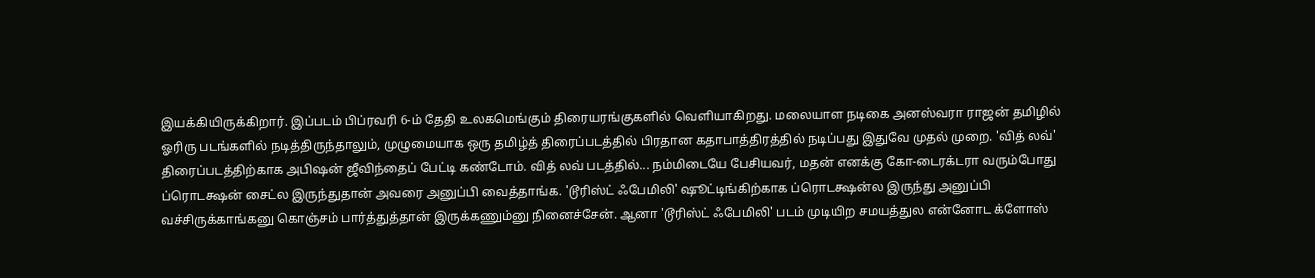இயக்கியிருக்கிறார். இப்படம் பிப்ரவரி 6-ம் தேதி உலகமெங்கும் திரையரங்குகளில் வெளியாகிறது. மலையாள நடிகை அனஸ்வரா ராஜன் தமிழில் ஓரிரு படங்களில் நடித்திருந்தாலும், முழுமையாக ஒரு தமிழ்த் திரைப்படத்தில் பிரதான கதாபாத்திரத்தில் நடிப்பது இதுவே முதல் முறை. 'வித் லவ்' திரைப்படத்திற்காக அபிஷன் ஜீவிந்தைப் பேட்டி கண்டோம். வித் லவ் படத்தில்... நம்மிடையே பேசியவர், மதன் எனக்கு கோ-டைரக்டரா வரும்போது ப்ரொடக்ஷன் சைட்ல இருந்துதான் அவரை அனுப்பி வைத்தாங்க. 'டூரிஸ்ட் ஃபேமிலி' ஷூட்டிங்கிற்காக ப்ரொடக்ஷன்ல இருந்து அனுப்பி வச்சிருக்காங்கனு கொஞ்சம் பார்த்துத்தான் இருக்கணும்னு நினைச்சேன். ஆனா 'டூரிஸ்ட் ஃபேமிலி' படம் முடியிற சமயத்துல என்னோட க்ளோஸ்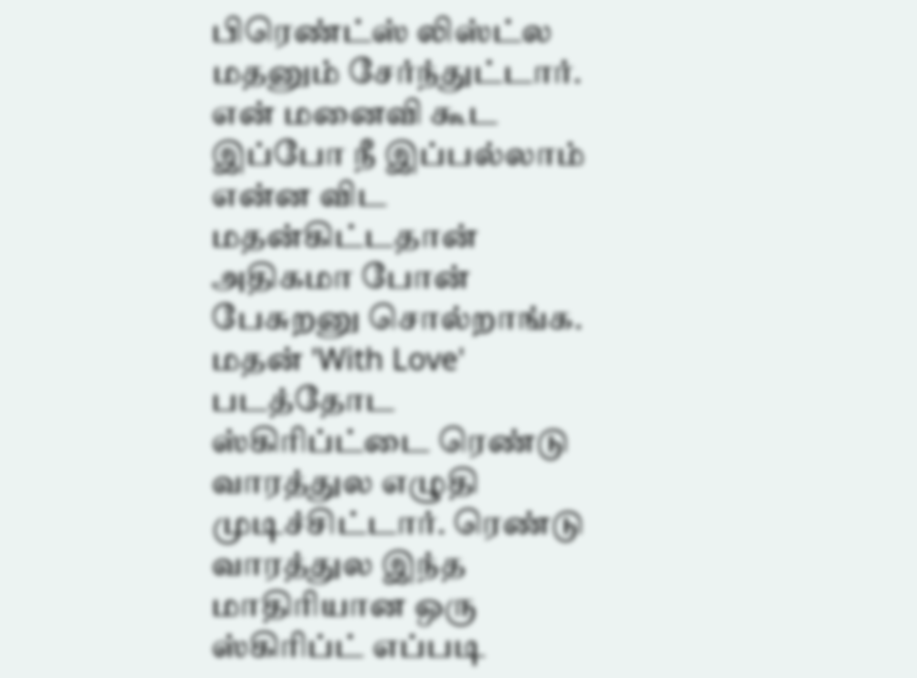பிரெண்ட்ஸ் லிஸ்ட்ல மதனும் சேர்ந்துட்டார். என் மனைவி கூட இப்போ நீ இப்பல்லாம் என்ன விட மதன்கிட்டதான் அதிகமா போன் பேசுறனு சொல்றாங்க. மதன் 'With Love' படத்தோட ஸ்கிரிப்ட்டை ரெண்டு வாரத்துல எழுதி முடிச்சிட்டார். ரெண்டு வாரத்துல இந்த மாதிரியான ஒரு ஸ்கிரிப்ட் எப்படி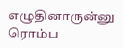எழுதினாருன்னு ரொம்ப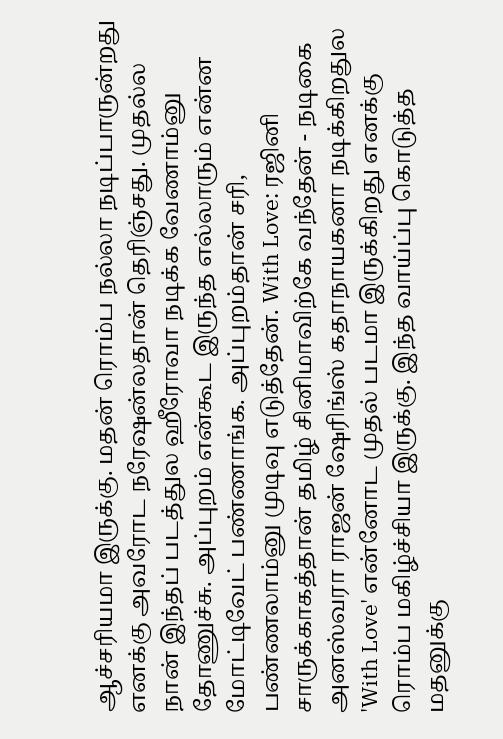ஆச்சரியமா இருக்கு. மதன் ரொம்ப நல்லா நடிப்பாருன்றது எனக்கு அவரோட நரேஷன்லதான் தெரிஞ்சது. முதல்ல நான் இந்தப் படத்துல ஹீரோவா நடிக்க வேணாம்னு தோணுச்சு. அப்புறம் என்கூட இருந்த எல்லாரும் என்ன மோட்டிவேட் பண்ணாங்க. அப்புறம்தான் சரி, பண்ணலாம்னு முடிவு எடுத்தேன். With Love: ரஜினி சாருக்காகத்தான் தமிழ் சினிமாவிற்கே வந்தேன் - நடிகை அனஸ்வரா ராஜன் ஷேரிங்ஸ் கதாநாயகனா நடிக்கிறதுல 'With Love' என்னோட முதல் படமா இருக்கிறது எனக்கு ரொம்ப மகிழ்ச்சியா இருக்கு. இந்த வாய்ப்பு கொடுத்த மதனுக்கு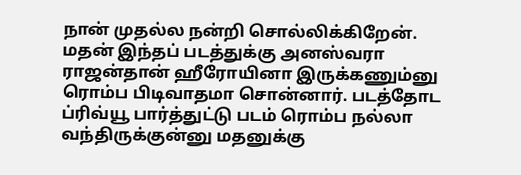நான் முதல்ல நன்றி சொல்லிக்கிறேன். மதன் இந்தப் படத்துக்கு அனஸ்வரா ராஜன்தான் ஹீரோயினா இருக்கணும்னு ரொம்ப பிடிவாதமா சொன்னார். படத்தோட ப்ரிவ்யூ பார்த்துட்டு படம் ரொம்ப நல்லா வந்திருக்குன்னு மதனுக்கு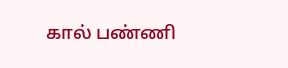கால் பண்ணி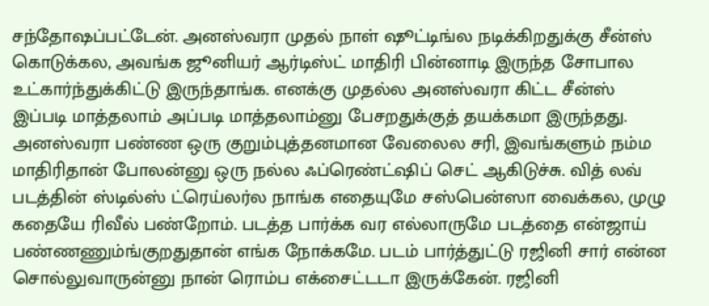சந்தோஷப்பட்டேன். அனஸ்வரா முதல் நாள் ஷூட்டிங்ல நடிக்கிறதுக்கு சீன்ஸ் கொடுக்கல, அவங்க ஜூனியர் ஆர்டிஸ்ட் மாதிரி பின்னாடி இருந்த சோபால உட்கார்ந்துக்கிட்டு இருந்தாங்க. எனக்கு முதல்ல அனஸ்வரா கிட்ட சீன்ஸ் இப்படி மாத்தலாம் அப்படி மாத்தலாம்னு பேசறதுக்குத் தயக்கமா இருந்தது. அனஸ்வரா பண்ண ஒரு குறும்புத்தனமான வேலைல சரி, இவங்களும் நம்ம மாதிரிதான் போலன்னு ஒரு நல்ல ஃப்ரெண்ட்ஷிப் செட் ஆகிடுச்சு. வித் லவ் படத்தின் ஸ்டில்ஸ் ட்ரெய்லர்ல நாங்க எதையுமே சஸ்பென்ஸா வைக்கல, முழு கதையே ரிவீல் பண்றோம். படத்த பார்க்க வர எல்லாருமே படத்தை என்ஜாய் பண்ணணும்ங்குறதுதான் எங்க நோக்கமே. படம் பார்த்துட்டு ரஜினி சார் என்ன சொல்லுவாருன்னு நான் ரொம்ப எக்சைட்டடா இருக்கேன். ரஜினி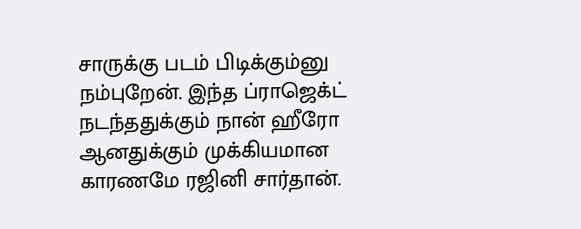சாருக்கு படம் பிடிக்கும்னு நம்புறேன். இந்த ப்ராஜெக்ட் நடந்ததுக்கும் நான் ஹீரோ ஆனதுக்கும் முக்கியமான காரணமே ரஜினி சார்தான்.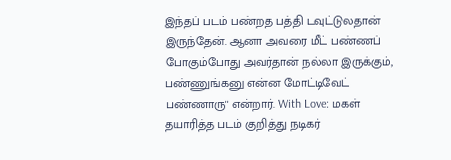இந்தப் படம் பண்றத பத்தி டவுட்டுலதான் இருந்தேன். ஆனா அவரை மீட் பண்ணப் போகும்போது அவர்தான் நல்லா இருக்கும், பண்ணுங்கனு என்ன மோட்டிவேட் பண்ணாரு'' என்றார். With Love: மகள் தயாரித்த படம் குறித்து நடிகர்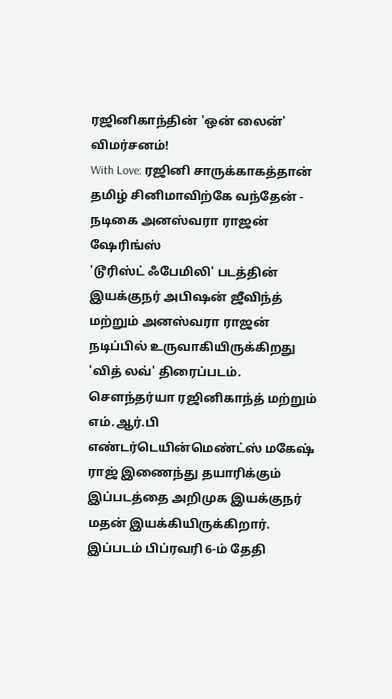ரஜினிகாந்தின் 'ஒன் லைன்' விமர்சனம்!
With Love: ரஜினி சாருக்காகத்தான் தமிழ் சினிமாவிற்கே வந்தேன் - நடிகை அனஸ்வரா ராஜன் ஷேரிங்ஸ்
'டூரிஸ்ட் ஃபேமிலி' படத்தின் இயக்குநர் அபிஷன் ஜீவிந்த் மற்றும் அனஸ்வரா ராஜன் நடிப்பில் உருவாகியிருக்கிறது 'வித் லவ்' திரைப்படம். சௌந்தர்யா ரஜினிகாந்த் மற்றும் எம்.ஆர்.பி எண்டர்டெயின்மெண்ட்ஸ் மகேஷ் ராஜ் இணைந்து தயாரிக்கும் இப்படத்தை அறிமுக இயக்குநர் மதன் இயக்கியிருக்கிறார். இப்படம் பிப்ரவரி 6-ம் தேதி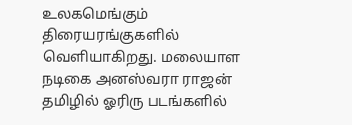உலகமெங்கும் திரையரங்குகளில் வெளியாகிறது. மலையாள நடிகை அனஸ்வரா ராஜன் தமிழில் ஓரிரு படங்களில்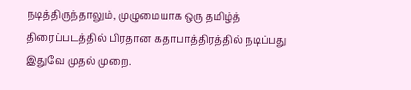நடித்திருந்தாலும், முழுமையாக ஒரு தமிழ்த் திரைப்படத்தில் பிரதான கதாபாத்திரத்தில் நடிப்பது இதுவே முதல் முறை.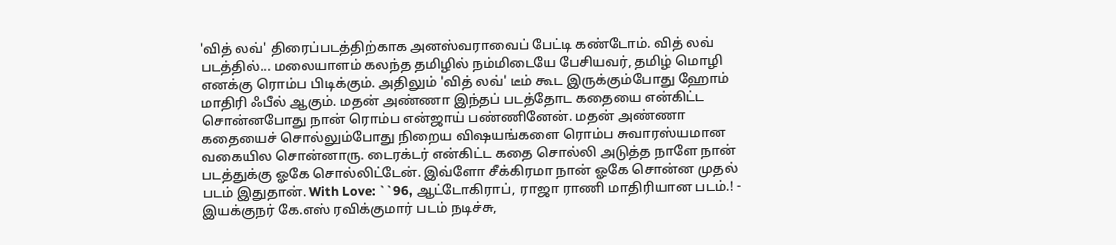'வித் லவ்' திரைப்படத்திற்காக அனஸ்வராவைப் பேட்டி கண்டோம். வித் லவ் படத்தில்... மலையாளம் கலந்த தமிழில் நம்மிடையே பேசியவர், தமிழ் மொழி எனக்கு ரொம்ப பிடிக்கும். அதிலும் 'வித் லவ்' டீம் கூட இருக்கும்போது ஹோம் மாதிரி ஃபீல் ஆகும். மதன் அண்ணா இந்தப் படத்தோட கதையை என்கிட்ட சொன்னபோது நான் ரொம்ப என்ஜாய் பண்ணினேன். மதன் அண்ணா கதையைச் சொல்லும்போது நிறைய விஷயங்களை ரொம்ப சுவாரஸ்யமான வகையில சொன்னாரு. டைரக்டர் என்கிட்ட கதை சொல்லி அடுத்த நாளே நான் படத்துக்கு ஓகே சொல்லிட்டேன். இவ்ளோ சீக்கிரமா நான் ஓகே சொன்ன முதல் படம் இதுதான். With Love: ``96, ஆட்டோகிராப், ராஜா ராணி மாதிரியான படம்.! - இயக்குநர் கே.எஸ் ரவிக்குமார் படம் நடிச்சு,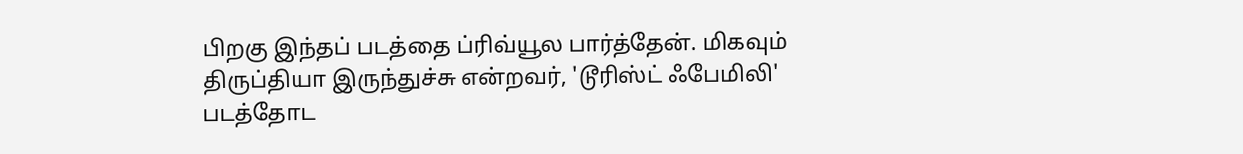பிறகு இந்தப் படத்தை ப்ரிவ்யூல பார்த்தேன். மிகவும் திருப்தியா இருந்துச்சு என்றவர், 'டூரிஸ்ட் ஃபேமிலி' படத்தோட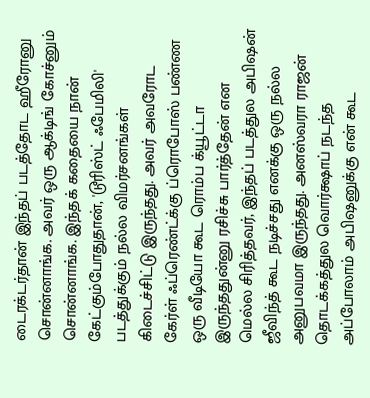டைரக்டர்தான் இந்தப் படத்தோட ஹீரோனு சொன்னாங்க. அவர் ஒரு ஆக்டிங் கோச்னும் சொன்னாங்க. இந்தக் கதையை நான் கேட்கும்போதுதான், 'டூரிஸ்ட் ஃபேமிலி' படத்துக்கும் நல்ல விமர்சனங்கள் கிடைச்சிட்டு இருந்தது. அவர் அவரோட கேர்ள் ஃப்ரெண்ட்க்கு ப்ரொபோஸ் பண்ண ஒரு வீடியோ கூட ரொம்ப க்யூட்டா இருந்ததுன்னு ரசிச்சு பார்த்தேன் என மெல்ல சிரித்தவர், இந்தப் படத்துல அபிஷன் ஜீவிந்த் கூட நடிச்சது எனக்கு ஒரு நல்ல அனுபவமா இருந்தது. அனஸ்வரா ராஜன் தொடக்கத்துல வொர்க்ஷாப் நடந்த அப்போலாம் அபிஷனுக்கு என் கூட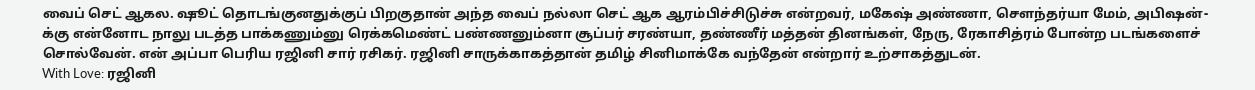வைப் செட் ஆகல. ஷூட் தொடங்குனதுக்குப் பிறகுதான் அந்த வைப் நல்லா செட் ஆக ஆரம்பிச்சிடுச்சு என்றவர், மகேஷ் அண்ணா, செளந்தர்யா மேம், அபிஷன்-க்கு என்னோட நாலு படத்த பாக்கணும்னு ரெக்கமெண்ட் பண்ணனும்னா சூப்பர் சரண்யா, தண்ணீர் மத்தன் தினங்கள், நேரு, ரேகாசித்ரம் போன்ற படங்களைச் சொல்வேன். என் அப்பா பெரிய ரஜினி சார் ரசிகர். ரஜினி சாருக்காகத்தான் தமிழ் சினிமாக்கே வந்தேன் என்றார் உற்சாகத்துடன்.
With Love: ரஜினி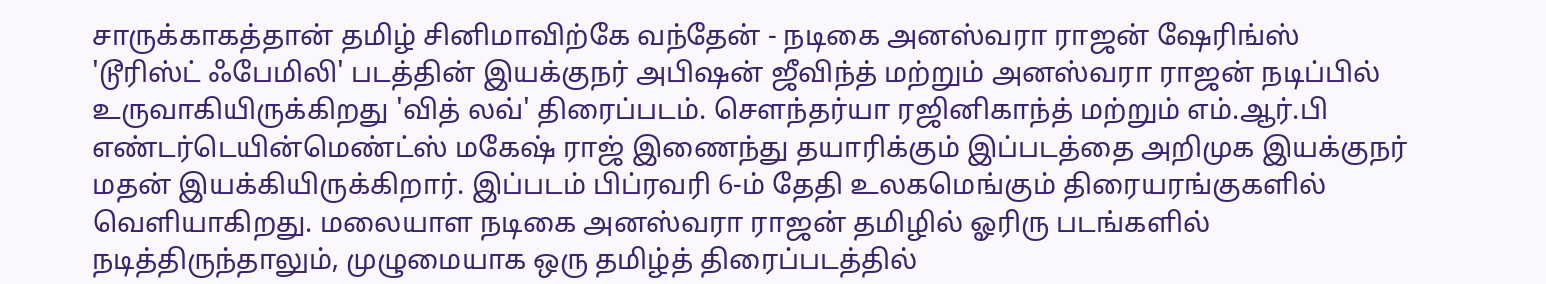சாருக்காகத்தான் தமிழ் சினிமாவிற்கே வந்தேன் - நடிகை அனஸ்வரா ராஜன் ஷேரிங்ஸ்
'டூரிஸ்ட் ஃபேமிலி' படத்தின் இயக்குநர் அபிஷன் ஜீவிந்த் மற்றும் அனஸ்வரா ராஜன் நடிப்பில் உருவாகியிருக்கிறது 'வித் லவ்' திரைப்படம். சௌந்தர்யா ரஜினிகாந்த் மற்றும் எம்.ஆர்.பி எண்டர்டெயின்மெண்ட்ஸ் மகேஷ் ராஜ் இணைந்து தயாரிக்கும் இப்படத்தை அறிமுக இயக்குநர் மதன் இயக்கியிருக்கிறார். இப்படம் பிப்ரவரி 6-ம் தேதி உலகமெங்கும் திரையரங்குகளில் வெளியாகிறது. மலையாள நடிகை அனஸ்வரா ராஜன் தமிழில் ஓரிரு படங்களில் நடித்திருந்தாலும், முழுமையாக ஒரு தமிழ்த் திரைப்படத்தில்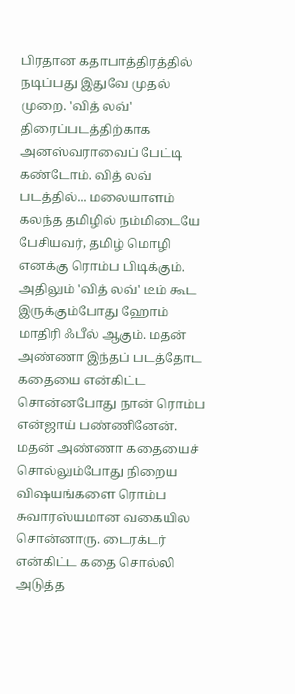பிரதான கதாபாத்திரத்தில் நடிப்பது இதுவே முதல் முறை. 'வித் லவ்' திரைப்படத்திற்காக அனஸ்வராவைப் பேட்டி கண்டோம். வித் லவ் படத்தில்... மலையாளம் கலந்த தமிழில் நம்மிடையே பேசியவர், தமிழ் மொழி எனக்கு ரொம்ப பிடிக்கும். அதிலும் 'வித் லவ்' டீம் கூட இருக்கும்போது ஹோம் மாதிரி ஃபீல் ஆகும். மதன் அண்ணா இந்தப் படத்தோட கதையை என்கிட்ட சொன்னபோது நான் ரொம்ப என்ஜாய் பண்ணினேன். மதன் அண்ணா கதையைச் சொல்லும்போது நிறைய விஷயங்களை ரொம்ப சுவாரஸ்யமான வகையில சொன்னாரு. டைரக்டர் என்கிட்ட கதை சொல்லி அடுத்த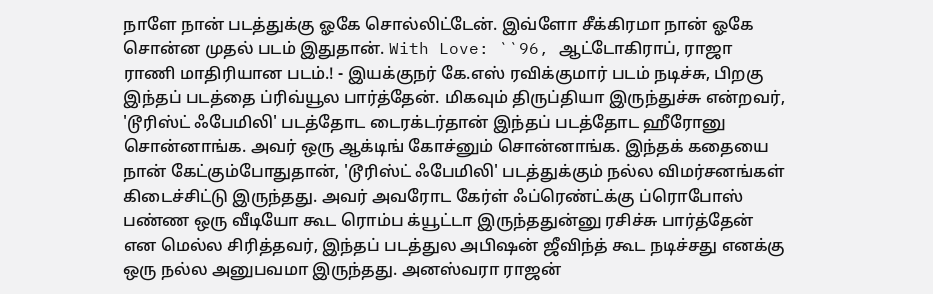நாளே நான் படத்துக்கு ஓகே சொல்லிட்டேன். இவ்ளோ சீக்கிரமா நான் ஓகே சொன்ன முதல் படம் இதுதான். With Love: ``96, ஆட்டோகிராப், ராஜா ராணி மாதிரியான படம்.! - இயக்குநர் கே.எஸ் ரவிக்குமார் படம் நடிச்சு, பிறகு இந்தப் படத்தை ப்ரிவ்யூல பார்த்தேன். மிகவும் திருப்தியா இருந்துச்சு என்றவர், 'டூரிஸ்ட் ஃபேமிலி' படத்தோட டைரக்டர்தான் இந்தப் படத்தோட ஹீரோனு சொன்னாங்க. அவர் ஒரு ஆக்டிங் கோச்னும் சொன்னாங்க. இந்தக் கதையை நான் கேட்கும்போதுதான், 'டூரிஸ்ட் ஃபேமிலி' படத்துக்கும் நல்ல விமர்சனங்கள் கிடைச்சிட்டு இருந்தது. அவர் அவரோட கேர்ள் ஃப்ரெண்ட்க்கு ப்ரொபோஸ் பண்ண ஒரு வீடியோ கூட ரொம்ப க்யூட்டா இருந்ததுன்னு ரசிச்சு பார்த்தேன் என மெல்ல சிரித்தவர், இந்தப் படத்துல அபிஷன் ஜீவிந்த் கூட நடிச்சது எனக்கு ஒரு நல்ல அனுபவமா இருந்தது. அனஸ்வரா ராஜன்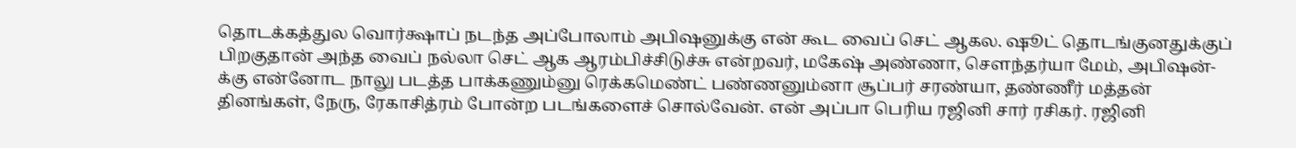தொடக்கத்துல வொர்க்ஷாப் நடந்த அப்போலாம் அபிஷனுக்கு என் கூட வைப் செட் ஆகல. ஷூட் தொடங்குனதுக்குப் பிறகுதான் அந்த வைப் நல்லா செட் ஆக ஆரம்பிச்சிடுச்சு என்றவர், மகேஷ் அண்ணா, செளந்தர்யா மேம், அபிஷன்-க்கு என்னோட நாலு படத்த பாக்கணும்னு ரெக்கமெண்ட் பண்ணனும்னா சூப்பர் சரண்யா, தண்ணீர் மத்தன் தினங்கள், நேரு, ரேகாசித்ரம் போன்ற படங்களைச் சொல்வேன். என் அப்பா பெரிய ரஜினி சார் ரசிகர். ரஜினி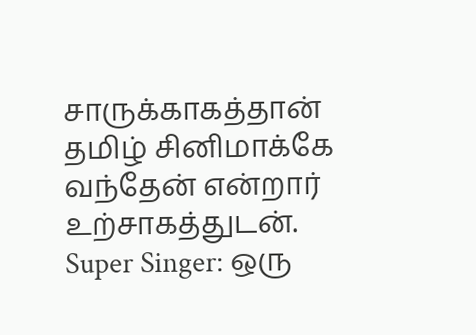சாருக்காகத்தான் தமிழ் சினிமாக்கே வந்தேன் என்றார் உற்சாகத்துடன்.
Super Singer: ஒரு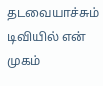தடவையாச்சும் டிவியில் என் முகம்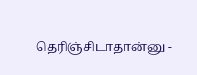தெரிஞ்சிடாதான்னு -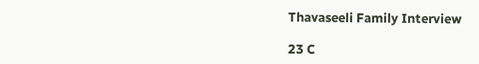Thavaseeli Family Interview

23 C